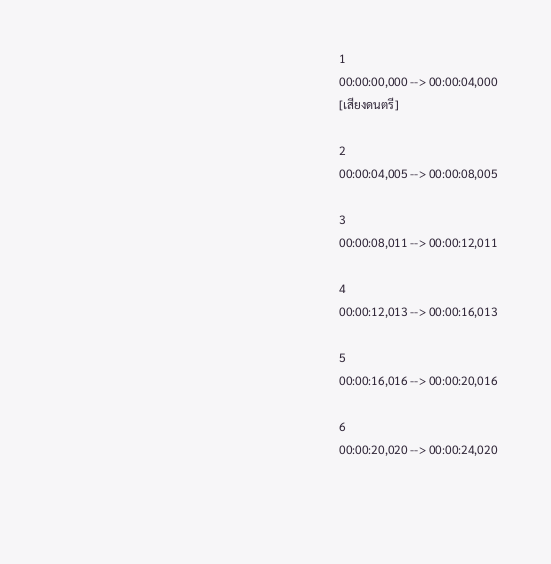1
00:00:00,000 --> 00:00:04,000
[เสียงดนตรี]

2
00:00:04,005 --> 00:00:08,005

3
00:00:08,011 --> 00:00:12,011

4
00:00:12,013 --> 00:00:16,013

5
00:00:16,016 --> 00:00:20,016

6
00:00:20,020 --> 00:00:24,020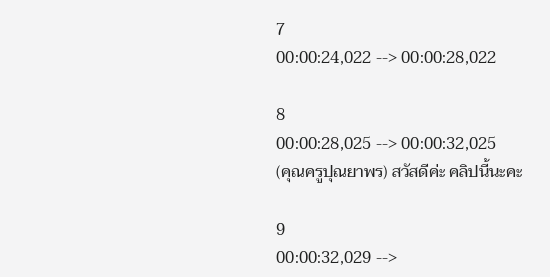7
00:00:24,022 --> 00:00:28,022

8
00:00:28,025 --> 00:00:32,025
(คุณครูปุณยาพร) สวัสดีค่ะ คลิปนี้นะคะ

9
00:00:32,029 -->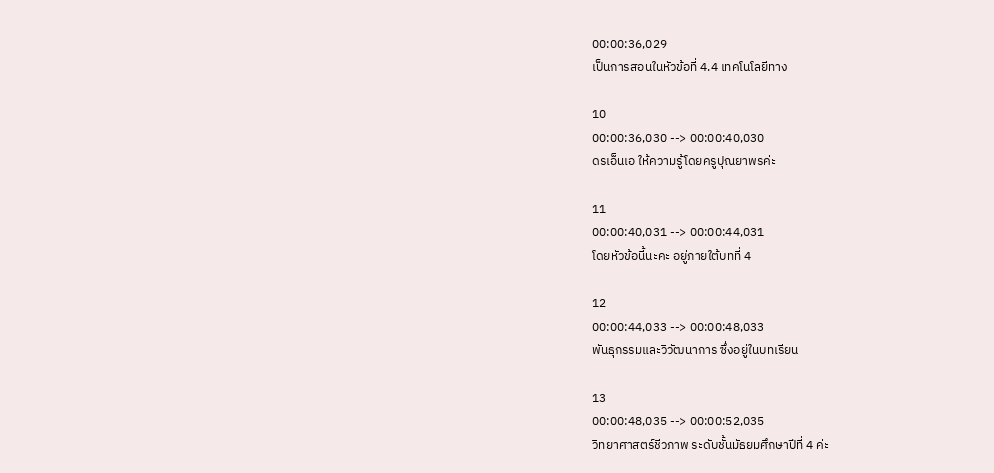00:00:36,029
เป็นการสอนในหัวข้อที่ 4.4 เทคโนโลยีทาง

10
00:00:36,030 --> 00:00:40,030
ดรเอ็นเอ ให้ความรู้โดยครูปุณยาพรค่ะ

11
00:00:40,031 --> 00:00:44,031
โดยหัวข้อนี้นะคะ อยู่ภายใต้บทที่ 4

12
00:00:44,033 --> 00:00:48,033
พันธุกรรมและวิวัฒนาการ ซึ่งอยู่ในบทเรียน

13
00:00:48,035 --> 00:00:52,035
วิทยาศาสตร์ชีวภาพ ระดับชั้นมัธยมศึกษาปีที่ 4 ค่ะ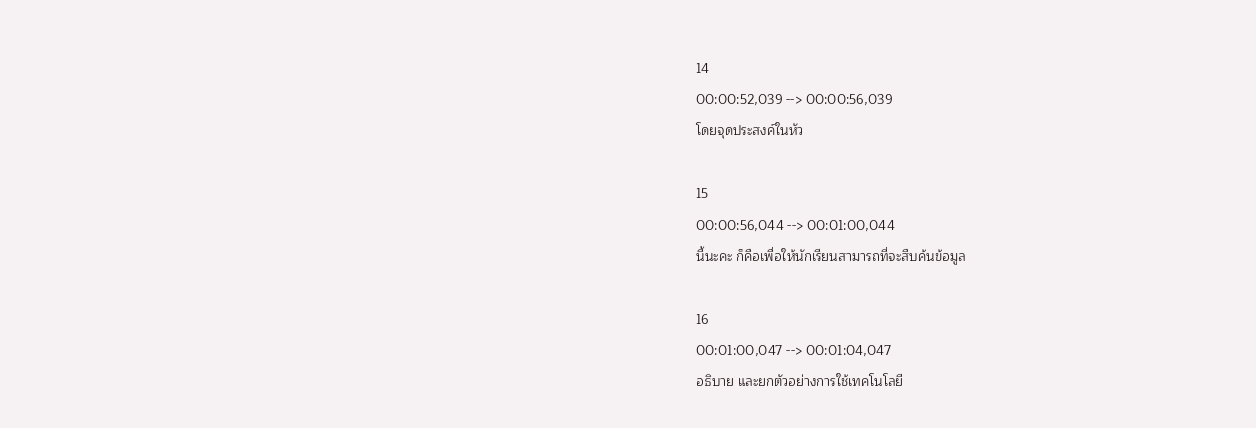14
00:00:52,039 --> 00:00:56,039
โดยจุดประสงค์ในหัว

15
00:00:56,044 --> 00:01:00,044
นี้นะคะ ก็คือเพื่อให้นักเรียนสามารถที่จะสืบค้นข้อมูล

16
00:01:00,047 --> 00:01:04,047
อธิบาย และยกตัวอย่างการใช้เทคโนโลยี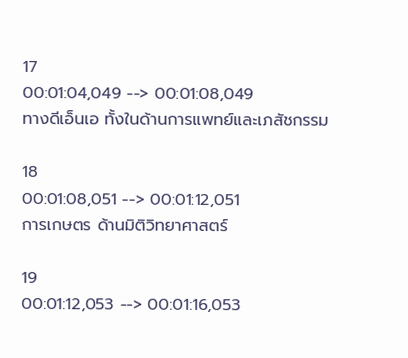17
00:01:04,049 --> 00:01:08,049
ทางดีเอ็นเอ ทั้งในด้านการแพทย์และเภสัชกรรม

18
00:01:08,051 --> 00:01:12,051
การเกษตร ด้านมิติวิทยาศาสตร์

19
00:01:12,053 --> 00:01:16,053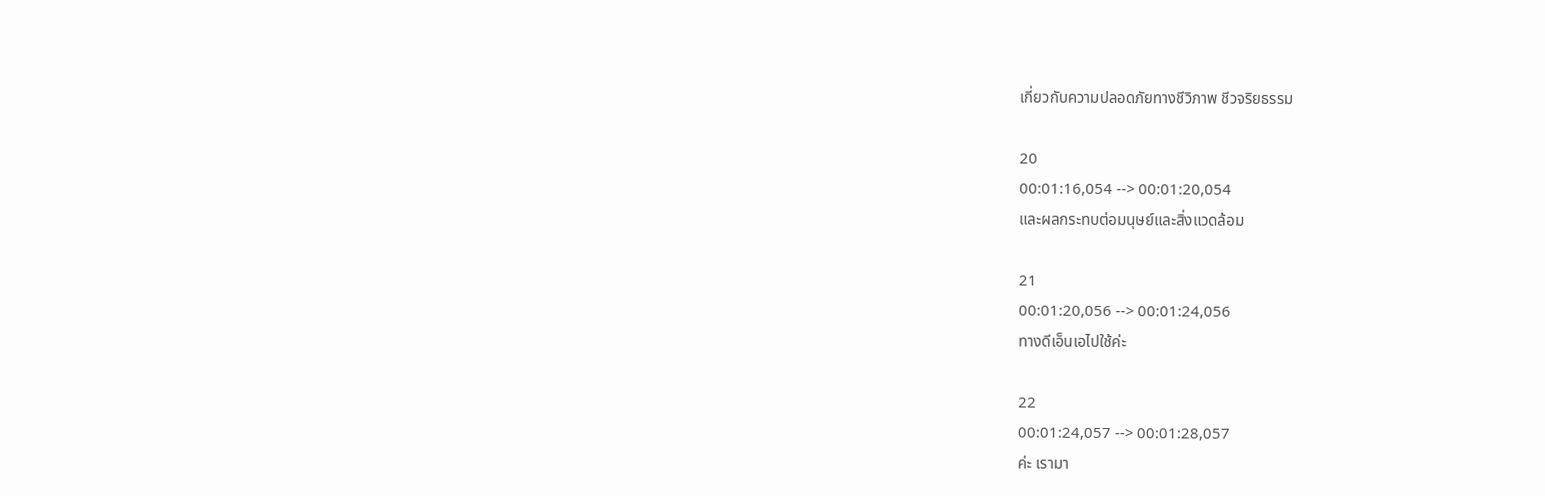เกี่ยวกับความปลอดภัยทางชีวิภาพ ชีวจริยธรรม

20
00:01:16,054 --> 00:01:20,054
และผลกระทบต่อมนุษย์และสิ่งแวดล้อม

21
00:01:20,056 --> 00:01:24,056
ทางดีเอ็นเอไปใช้ค่ะ

22
00:01:24,057 --> 00:01:28,057
ค่ะ เรามา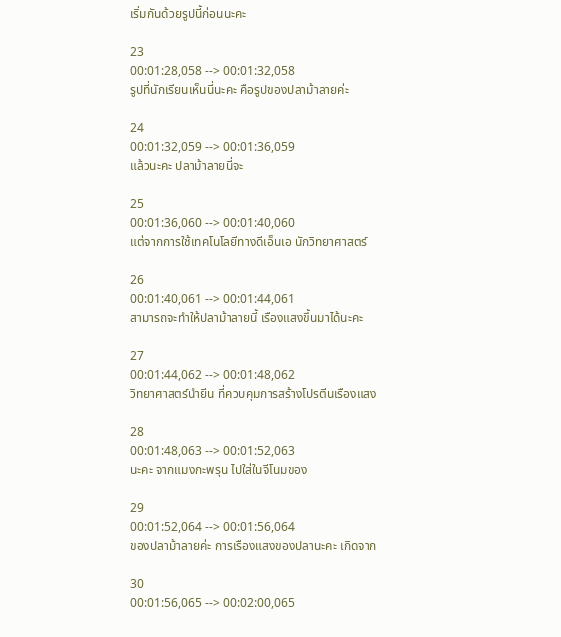เริ่มกันด้วยรูปนี้ก่อนนะคะ

23
00:01:28,058 --> 00:01:32,058
รูปที่นักเรียนเห็นนี่นะคะ คือรูปของปลาม้าลายค่ะ

24
00:01:32,059 --> 00:01:36,059
แล้วนะคะ ปลาม้าลายนี่จะ

25
00:01:36,060 --> 00:01:40,060
แต่จากการใช้เทคโนโลยีทางดีเอ็นเอ นักวิทยาศาสตร์

26
00:01:40,061 --> 00:01:44,061
สามารถจะทำให้ปลาม้าลายนี้ เรืองแสงขึ้นมาได้นะคะ

27
00:01:44,062 --> 00:01:48,062
วิทยาศาสตร์นำยีน ที่ควบคุมการสร้างโปรตีนเรืองแสง

28
00:01:48,063 --> 00:01:52,063
นะคะ จากแมงกะพรุน ไปใส่ในจีโนมของ

29
00:01:52,064 --> 00:01:56,064
ของปลาม้าลายค่ะ การเรืองแสงของปลานะคะ เกิดจาก

30
00:01:56,065 --> 00:02:00,065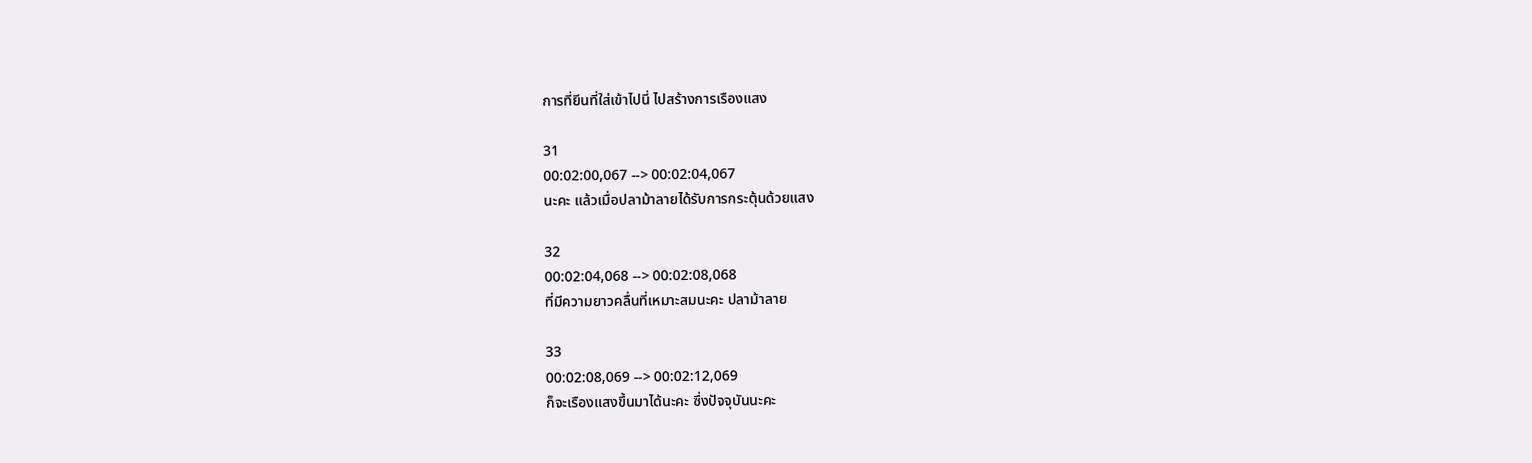การที่ยีนที่ใส่เข้าไปนี่ ไปสร้างการเรืองแสง

31
00:02:00,067 --> 00:02:04,067
นะคะ แล้วเมื่อปลาม้าลายได้รับการกระตุ้นด้วยแสง

32
00:02:04,068 --> 00:02:08,068
ที่มีความยาวคลื่นที่เหมาะสมนะคะ ปลาม้าลาย

33
00:02:08,069 --> 00:02:12,069
ก็จะเรืองแสงขึ้นมาได้นะคะ ซึ่งปัจจุบันนะคะ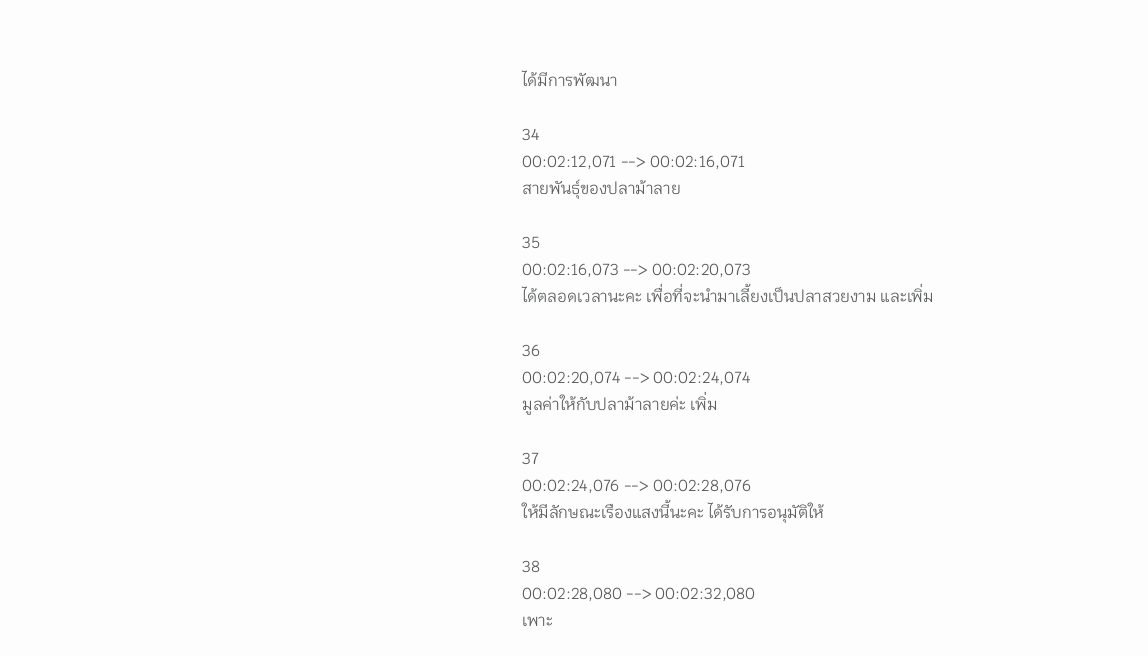ได้มีการพัฒนา

34
00:02:12,071 --> 00:02:16,071
สายพันธุ์ของปลาม้าลาย

35
00:02:16,073 --> 00:02:20,073
ได้ตลอดเวลานะคะ เพื่อที่จะนำมาเลี้ยงเป็นปลาสวยงาม และเพิ่ม

36
00:02:20,074 --> 00:02:24,074
มูลค่าให้กับปลาม้าลายค่ะ เพิ่ม

37
00:02:24,076 --> 00:02:28,076
ให้มีลักษณะเรืองแสงนี้นะคะ ได้รับการอนุมัติให้

38
00:02:28,080 --> 00:02:32,080
เพาะ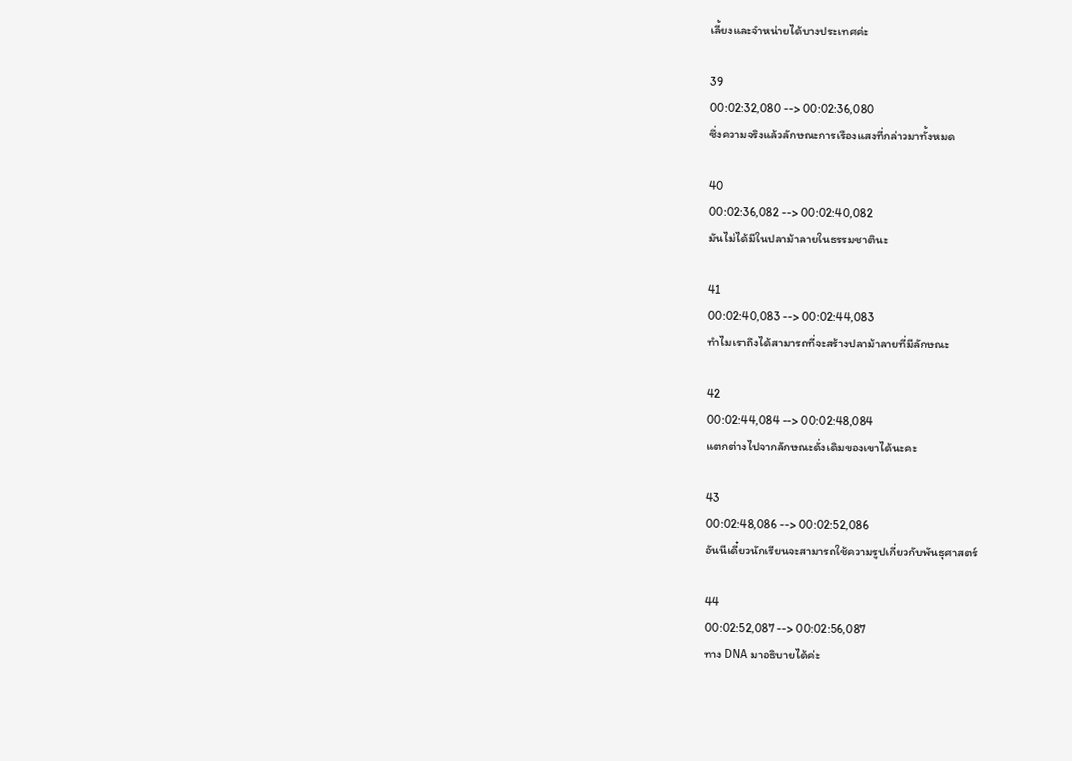เลี้ยงและจำหน่ายได้บางประเทศค่ะ

39
00:02:32,080 --> 00:02:36,080
ซึ่งความจริงแล้วลักษณะการเรืองแสงที่กล่าวมาทั้งหมด

40
00:02:36,082 --> 00:02:40,082
มันไม่ได้มีในปลาม้าลายในธรรมชาตินะ

41
00:02:40,083 --> 00:02:44,083
ทำไมเราถึงได้สามารถที่จะสร้างปลาม้าลายที่มีลักษณะ

42
00:02:44,084 --> 00:02:48,084
แตกต่างไปจากลักษณะดั่งเดิมของเขาได้นะคะ

43
00:02:48,086 --> 00:02:52,086
อันนีเดี๋ยวนักเรียนจะสามารถใช้ความรูปเกี่ยวกับพันธุศาสตร์

44
00:02:52,087 --> 00:02:56,087
ทาง DNA มาอธิบายได้ค่ะ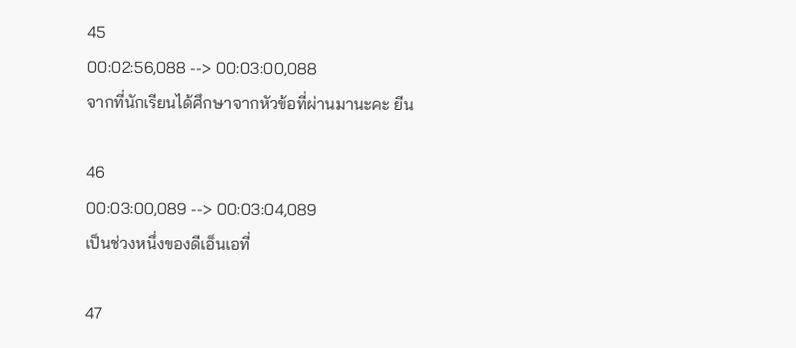45
00:02:56,088 --> 00:03:00,088
จากที่นักเรียนได้ศึกษาจากหัวข้อที่ผ่านมานะคะ ยีน

46
00:03:00,089 --> 00:03:04,089
เป็นช่วงหนึ่งของดีเอ็นเอที่

47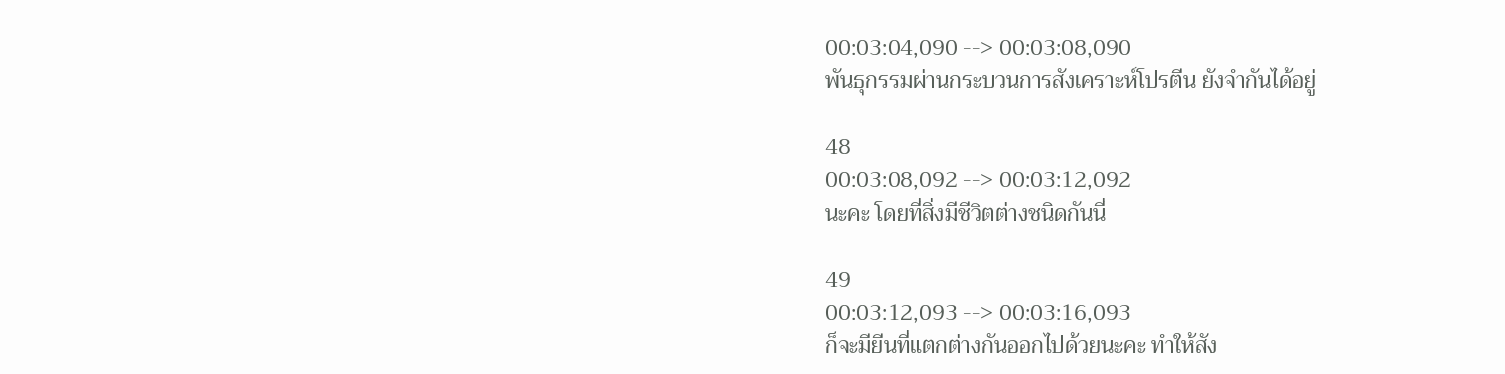00:03:04,090 --> 00:03:08,090
พันธุกรรมผ่านกระบวนการสังเคราะห์โปรตีน ยังจำกันได้อยู่

48
00:03:08,092 --> 00:03:12,092
นะคะ โดยที่สิ่งมีชีวิตต่างชนิดกันนี่

49
00:03:12,093 --> 00:03:16,093
ก็จะมียีนที่แตกต่างกันออกไปด้วยนะคะ ทำให้สัง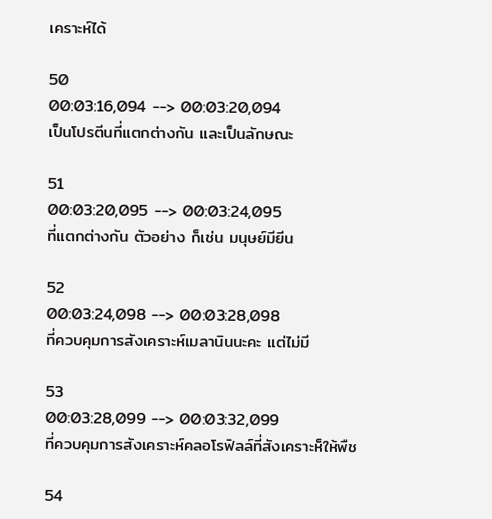เคราะห์ได้

50
00:03:16,094 --> 00:03:20,094
เป็นโปรตีนที่แตกต่างกัน และเป็นลักษณะ

51
00:03:20,095 --> 00:03:24,095
ที่แตกต่างกัน ตัวอย่าง ก็เช่น มนุษย์มียีน

52
00:03:24,098 --> 00:03:28,098
ที่ควบคุมการสังเคราะห์เมลานินนะคะ แต่ไม่มี

53
00:03:28,099 --> 00:03:32,099
ที่ควบคุมการสังเคราะห์คลอโรฟิลล์ที่สังเคราะห็ให้พืช

54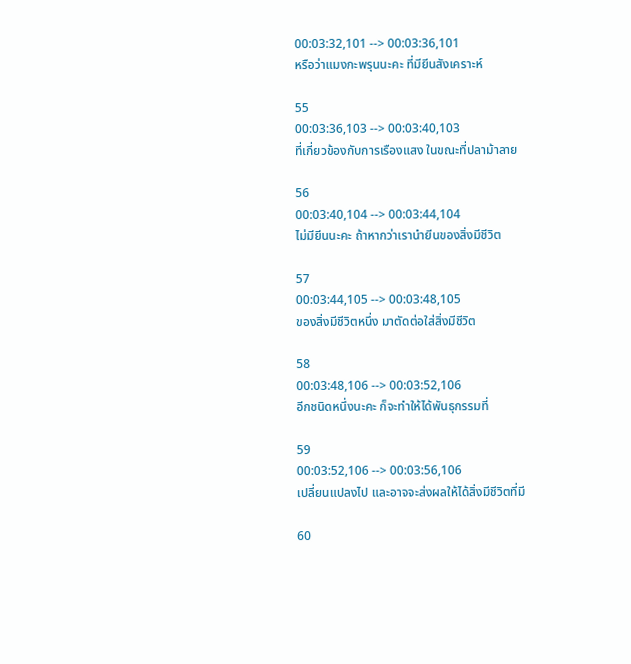00:03:32,101 --> 00:03:36,101
หรือว่าแมงกะพรุนนะคะ ที่มียีนสังเคราะห์

55
00:03:36,103 --> 00:03:40,103
ที่เกี่ยวข้องกับการเรืองแสง ในขณะที่ปลาม้าลาย

56
00:03:40,104 --> 00:03:44,104
ไม่มียีนนะคะ ถ้าหากว่าเรานำยีนของสิ่งมีชีวิต

57
00:03:44,105 --> 00:03:48,105
ของสิ่งมีชีวิตหนึ่ง มาตัดต่อใส่สิ่งมีชีวิต

58
00:03:48,106 --> 00:03:52,106
อีกชนิดหนึ่งนะคะ ก็จะทำให้ได้พันธุกรรมที่

59
00:03:52,106 --> 00:03:56,106
เปลี่ยนแปลงไป และอาจจะส่งผลให้ได้สิ่งมีชีวิตที่มี

60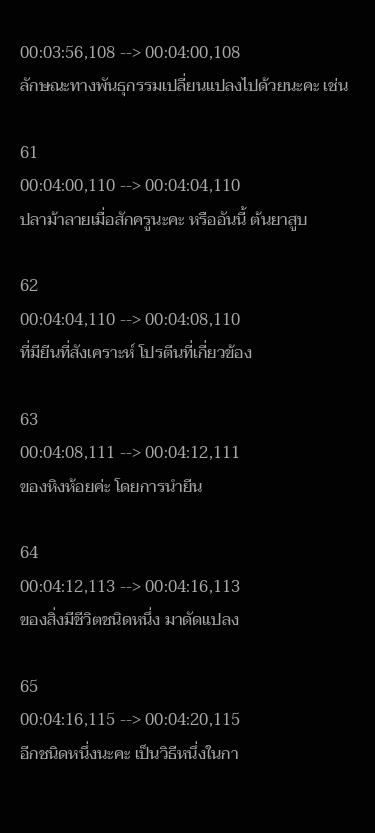00:03:56,108 --> 00:04:00,108
ลักษณะทางพันธุกรรมเปลี่ยนแปลงไปด้วยนะคะ เช่น

61
00:04:00,110 --> 00:04:04,110
ปลาม้าลายเมื่อสักครูนะคะ หรืออันนี้ ต้นยาสูบ

62
00:04:04,110 --> 00:04:08,110
ที่มียีนที่สังเคราะห์ โปรตีนที่เกี่ยวข้อง

63
00:04:08,111 --> 00:04:12,111
ของหิงห้อยค่ะ โดยการนำยีน

64
00:04:12,113 --> 00:04:16,113
ของสิ่งมีชีวิตชนิดหนึ่ง มาดัดแปลง

65
00:04:16,115 --> 00:04:20,115
อีกชนิดหนึ่งนะคะ เป็นวิธีหนึ่งในกา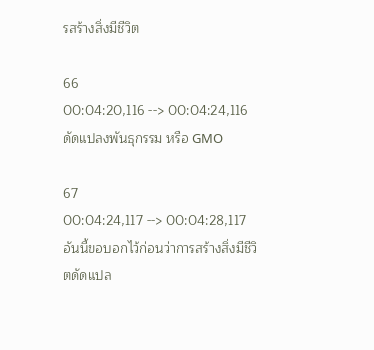รสร้างสิ่งมีชีวิต

66
00:04:20,116 --> 00:04:24,116
ดัดแปลงพันธุกรรม หรือ GMO

67
00:04:24,117 --> 00:04:28,117
อันนี้ขอบอกไว้ก่อนว่าการสร้างสิ่งมีชีวิตดัดแปล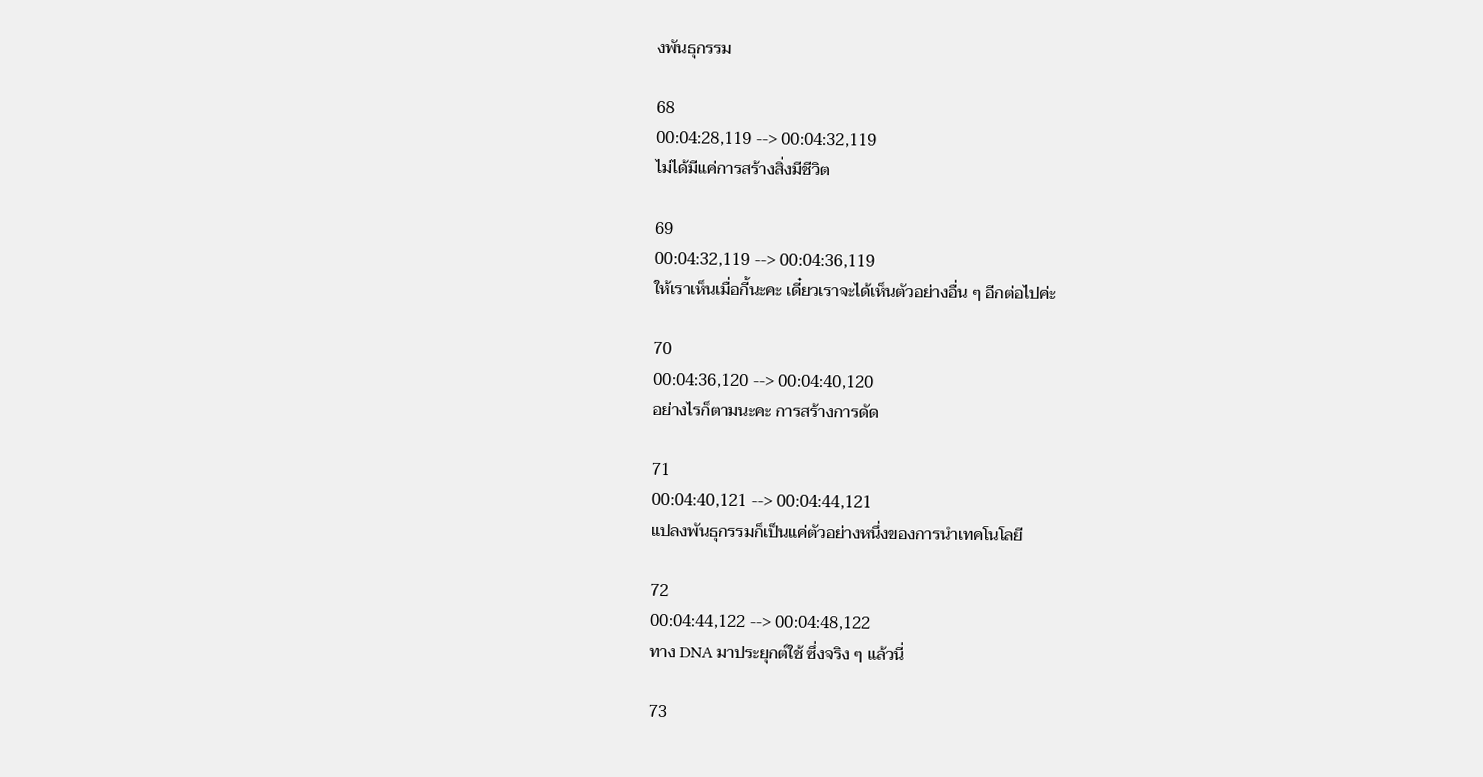งพันธุกรรม

68
00:04:28,119 --> 00:04:32,119
ไม่ได้มีแค่การสร้างสิ่งมีชีวิต

69
00:04:32,119 --> 00:04:36,119
ให้เราเห็นเมื่อกี้นะคะ เดี๋ยวเราจะได้เห็นตัวอย่างอื่น ๆ อีกต่อไปค่ะ

70
00:04:36,120 --> 00:04:40,120
อย่างไรก็ตามนะคะ การสร้างการดัด

71
00:04:40,121 --> 00:04:44,121
แปลงพันธุกรรมก็เป็นแค่ตัวอย่างหนึ่งของการนำเทคโนโลยี

72
00:04:44,122 --> 00:04:48,122
ทาง DNA มาประยุกต์ใช้ ซึ่งจริง ๆ แล้วนี่

73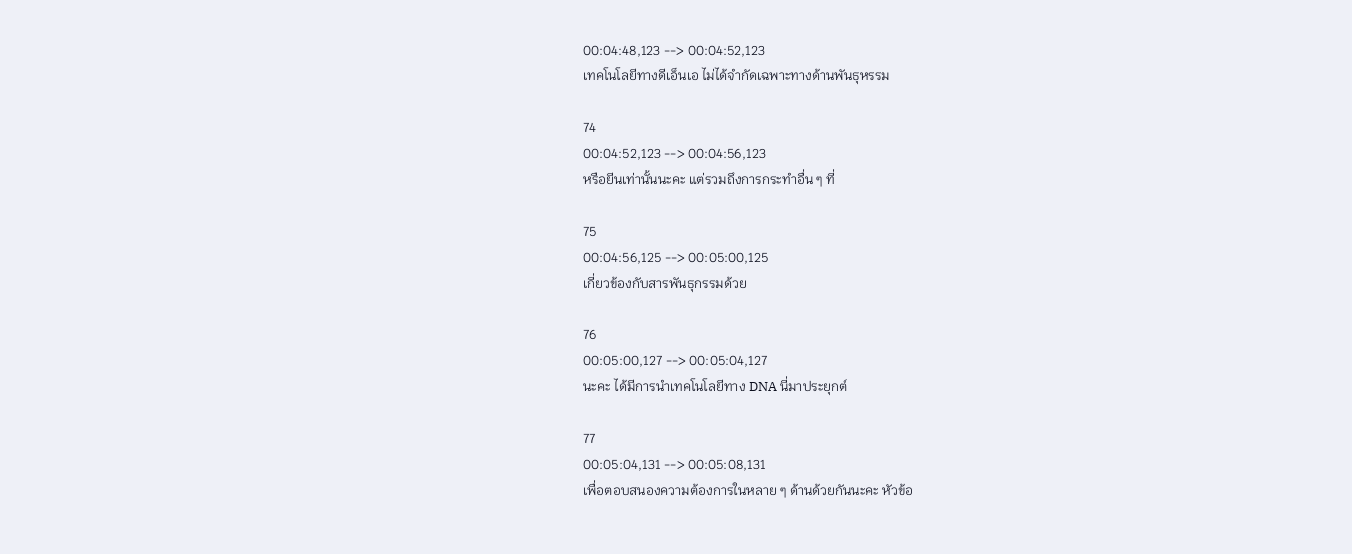00:04:48,123 --> 00:04:52,123
เทคโนโลยีทางดีเอ็นเอ ไม่ได้จำกัดเฉพาะทางด้านพันธุหรรม

74
00:04:52,123 --> 00:04:56,123
หรือยีนเท่านั้นนะคะ แต่รวมถึงการกระทำอื่น ๆ ที่

75
00:04:56,125 --> 00:05:00,125
เกี่ยวข้องกับสารพันธุกรรมด้วย

76
00:05:00,127 --> 00:05:04,127
นะคะ ได้มีการนำเทคโนโลยีทาง DNA นี่มาประยุกต์

77
00:05:04,131 --> 00:05:08,131
เพื่อตอบสนองความต้องการในหลาย ๆ ด้านด้วยกันนะคะ หัวข้อ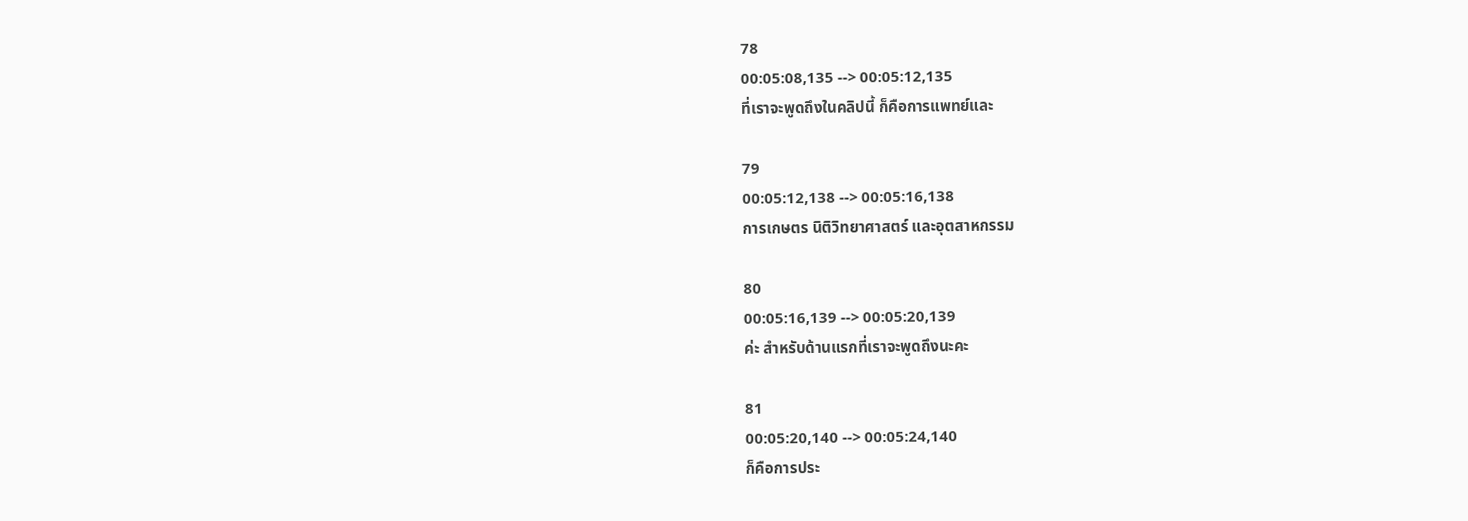78
00:05:08,135 --> 00:05:12,135
ที่เราจะพูดถึงในคลิปนี้ ก็คือการแพทย์และ

79
00:05:12,138 --> 00:05:16,138
การเกษตร นิติวิทยาศาสตร์ และอุตสาหกรรม

80
00:05:16,139 --> 00:05:20,139
ค่ะ สำหรับด้านแรกที่เราจะพูดถึงนะคะ

81
00:05:20,140 --> 00:05:24,140
ก็คือการประ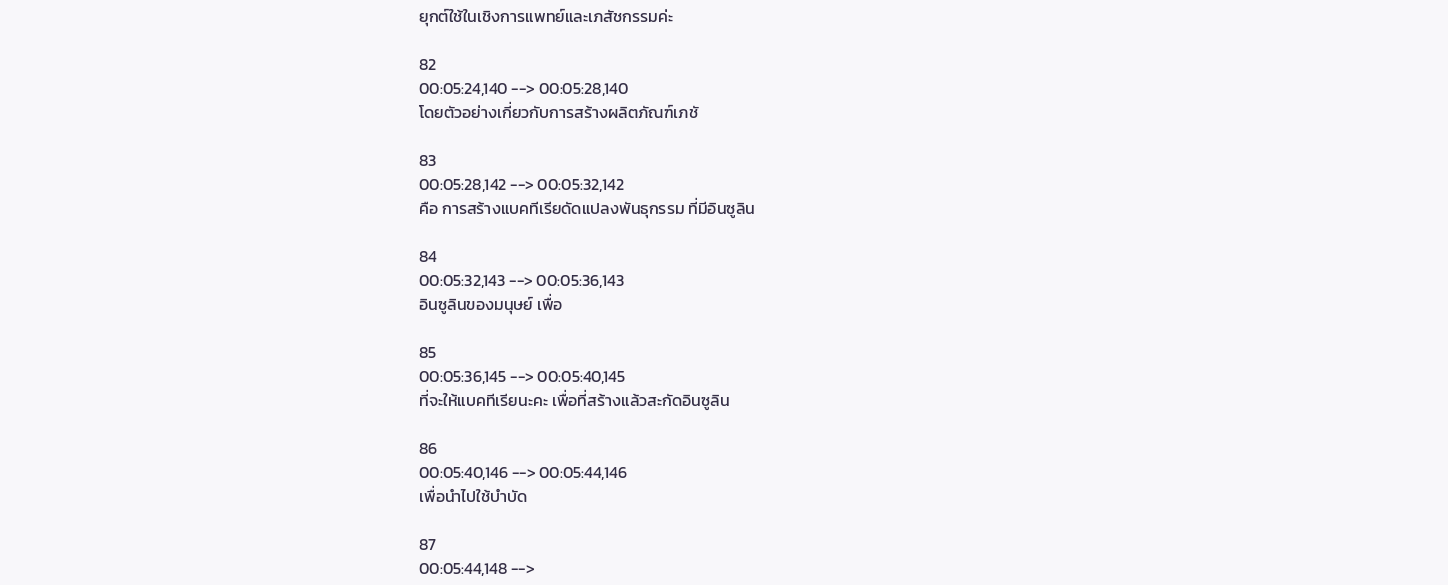ยุกต์ใช้ในเชิงการแพทย์และเภสัชกรรมค่ะ

82
00:05:24,140 --> 00:05:28,140
โดยตัวอย่างเกี่ยวกับการสร้างผลิตภัณฑ์เภชั

83
00:05:28,142 --> 00:05:32,142
คือ การสร้างแบคทีเรียดัดแปลงพันธุกรรม ที่มีอินซูลิน

84
00:05:32,143 --> 00:05:36,143
อินซูลินของมนุษย์ เพื่อ

85
00:05:36,145 --> 00:05:40,145
ที่จะให้แบคทีเรียนะคะ เพื่อที่สร้างแล้วสะกัดอินซูลิน

86
00:05:40,146 --> 00:05:44,146
เพื่อนำไปใช้บำบัด

87
00:05:44,148 -->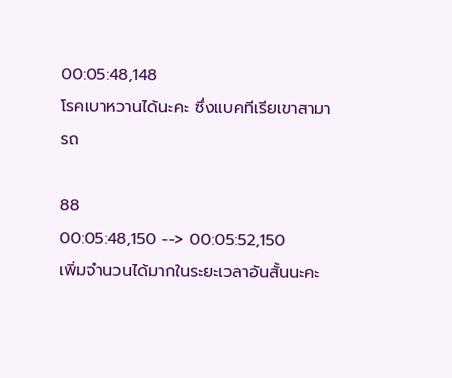00:05:48,148
โรคเบาหวานได้นะคะ ซึ่งแบคทีเรียเขาสามารถ

88
00:05:48,150 --> 00:05:52,150
เพิ่มจำนวนได้มากในระยะเวลาอันสั้นนะคะ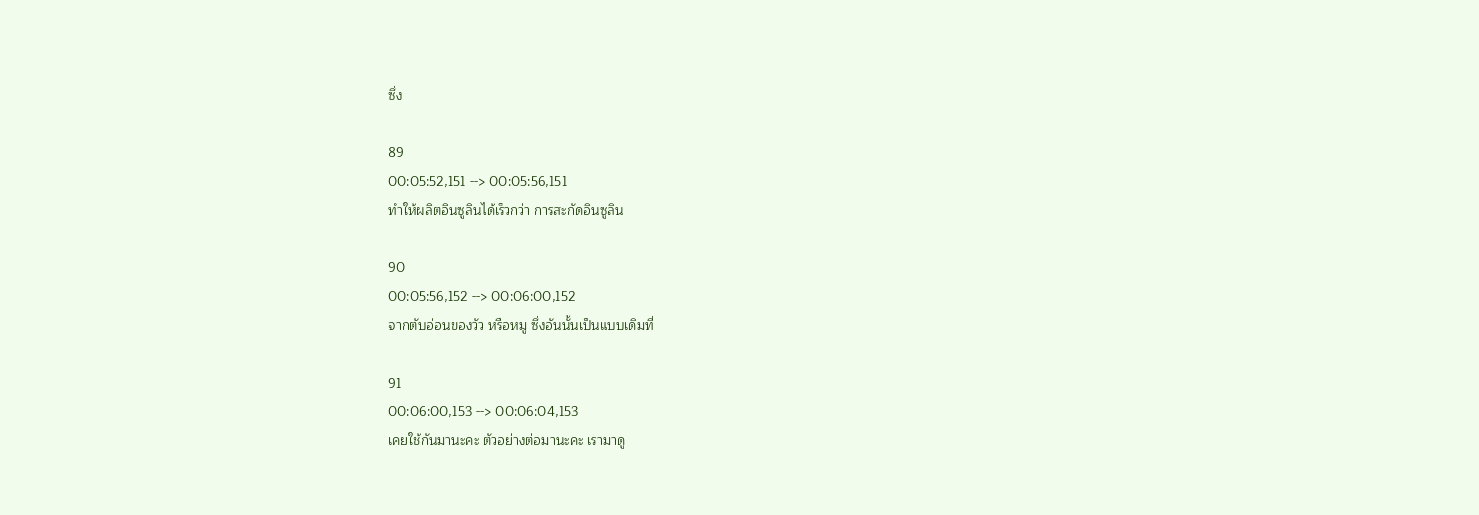ซึ่ง

89
00:05:52,151 --> 00:05:56,151
ทำให้ผลิตอินซูลินได้เร็วกว่า การสะกัดอินซูลิน

90
00:05:56,152 --> 00:06:00,152
จากตับอ่อนของวัว หรือหมู ซึ่งอันนั้นเป็นแบบเดิมที่

91
00:06:00,153 --> 00:06:04,153
เคยใช้กันมานะคะ ตัวอย่างต่อมานะคะ เรามาดู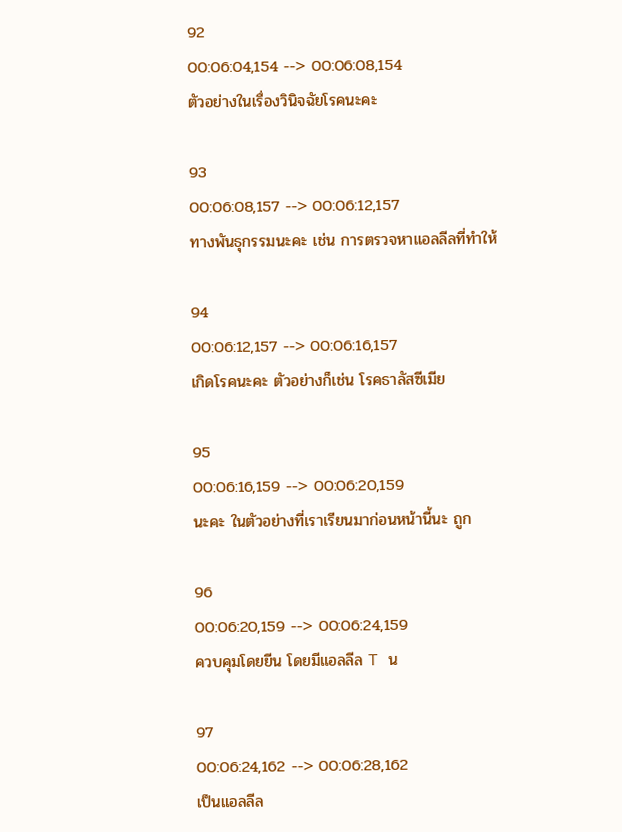92
00:06:04,154 --> 00:06:08,154
ตัวอย่างในเรื่องวินิจฉัยโรคนะคะ

93
00:06:08,157 --> 00:06:12,157
ทางพันธุกรรมนะคะ เช่น การตรวจหาแอลลีลที่ทำให้

94
00:06:12,157 --> 00:06:16,157
เกิดโรคนะคะ ตัวอย่างก็เช่น โรคธาลัสซีเมีย

95
00:06:16,159 --> 00:06:20,159
นะคะ ในตัวอย่างที่เราเรียนมาก่อนหน้านี้นะ ถูก

96
00:06:20,159 --> 00:06:24,159
ควบคุมโดยยีน โดยมีแอลลีล T น

97
00:06:24,162 --> 00:06:28,162
เป็นแอลลีล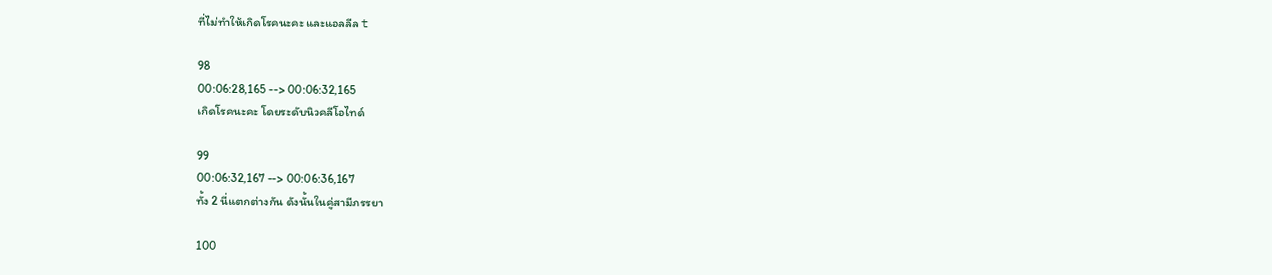ที่ไม่ทำให้เกิดโรคนะคะ และแอลลีล t

98
00:06:28,165 --> 00:06:32,165
เกิดโรคนะคะ โดยระดับนิวคลีโอไทด์

99
00:06:32,167 --> 00:06:36,167
ทั้ง 2 นี่แตกต่างกัน ดังนั้นในคู่สามีภรรยา

100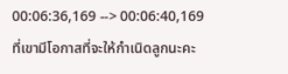00:06:36,169 --> 00:06:40,169
ที่เขามีโอกาสที่จะให้กำเนิดลูกนะคะ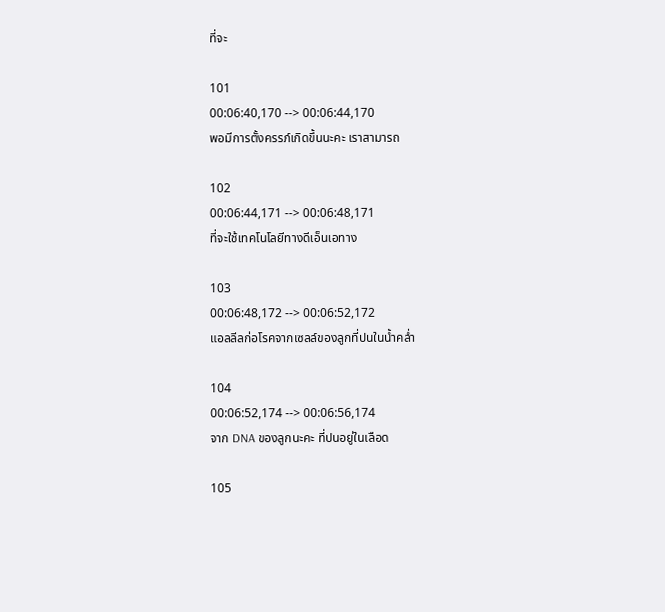ที่จะ

101
00:06:40,170 --> 00:06:44,170
พอมีการตั้งครรภ์เกิดขึ้นนะคะ เราสามารถ

102
00:06:44,171 --> 00:06:48,171
ที่จะใช้เทคโนโลยีทางดีเอ็นเอทาง

103
00:06:48,172 --> 00:06:52,172
แอลลีลก่อโรคจากเซลล์ของลูกที่ปนในน้ำคล่ำ

104
00:06:52,174 --> 00:06:56,174
จาก DNA ของลูกนะคะ ที่ปนอยู่ในเลือด

105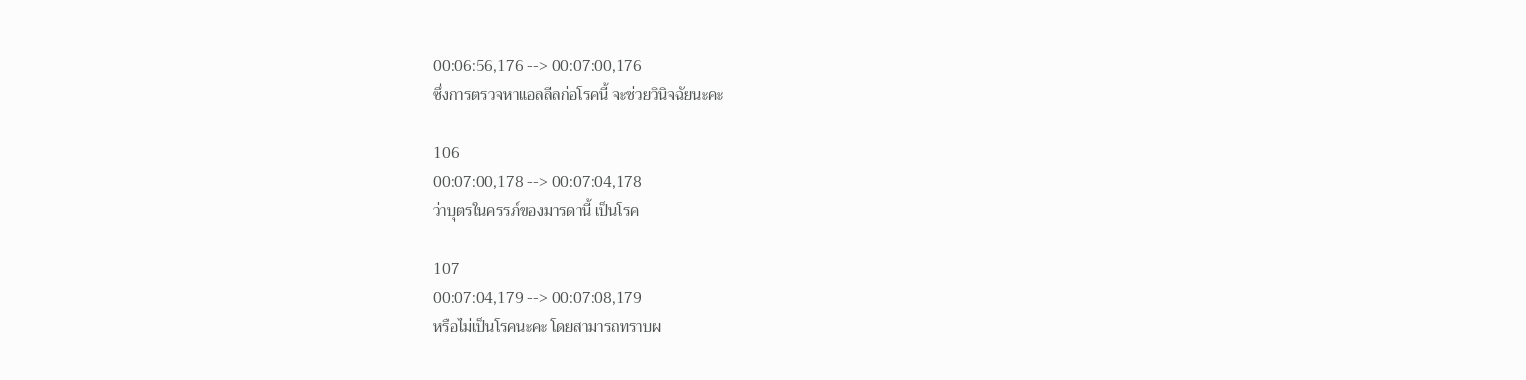00:06:56,176 --> 00:07:00,176
ซึ่งการตรวจหาแอลลีลก่อโรคนี้ จะช่วยวินิจฉัยนะคะ

106
00:07:00,178 --> 00:07:04,178
ว่าบุตรในครรภ์ของมารดานี้ เป็นโรค

107
00:07:04,179 --> 00:07:08,179
หรือไม่เป็นโรคนะคะ โดยสามารถทราบผ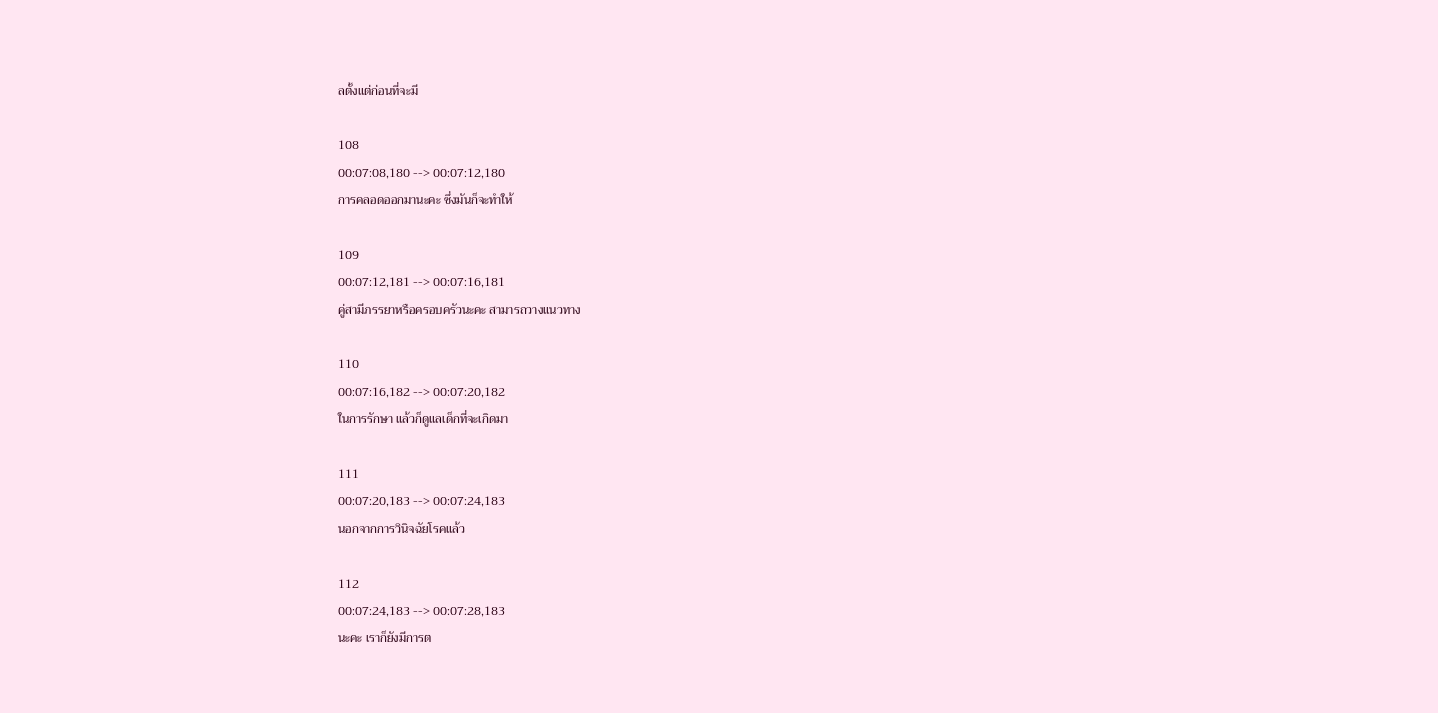ลตั้งแต่ก่อนที่จะมี

108
00:07:08,180 --> 00:07:12,180
การคลอดออกมานะคะ ซึ่งมันก็จะทำให้

109
00:07:12,181 --> 00:07:16,181
คู่สามีภรรยาหรือครอบครัวนะคะ สามารถวางแนวทาง

110
00:07:16,182 --> 00:07:20,182
ในการรักษา แล้วก็ดูแลเด็กที่จะเกิดมา

111
00:07:20,183 --> 00:07:24,183
นอกจากการวินิจฉัยโรคแล้ว

112
00:07:24,183 --> 00:07:28,183
นะคะ เราก็ยังมีการต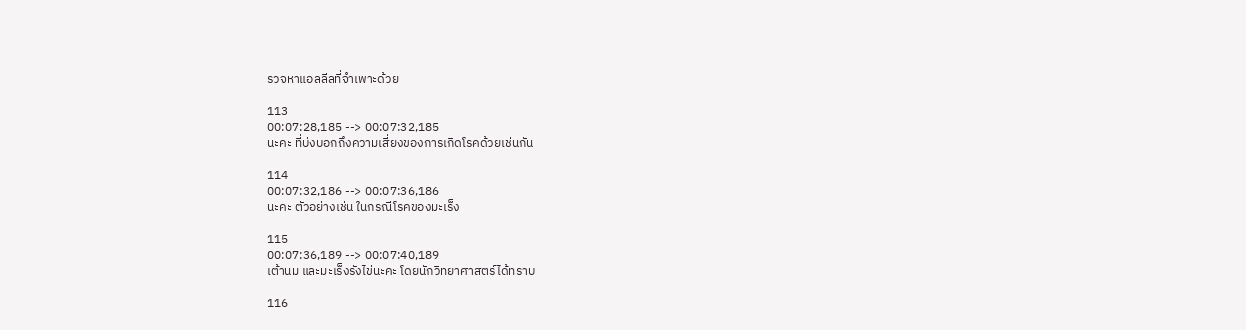รวจหาแอลลีลที่จำเพาะด้วย

113
00:07:28,185 --> 00:07:32,185
นะคะ ที่บ่งบอกถึงความเสี่ยงของการเกิดโรคด้วยเช่นกัน

114
00:07:32,186 --> 00:07:36,186
นะคะ ตัวอย่างเช่น ในกรณีโรคของมะเร็ง

115
00:07:36,189 --> 00:07:40,189
เต้านม และมะเร็งรังไข่นะคะ โดยนักวิทยาศาสตร์ได้ทราบ

116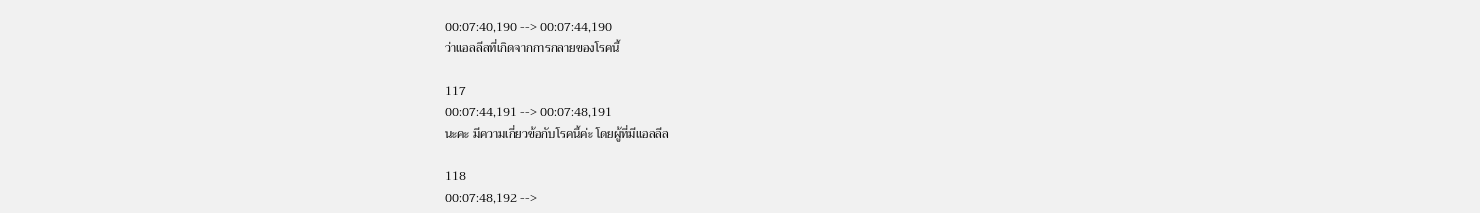00:07:40,190 --> 00:07:44,190
ว่าแอลลีลที่เกิดจากการกลายของโรคนี้

117
00:07:44,191 --> 00:07:48,191
นะคะ มีความเกี่ยวข้อกับโรคนี้ค่ะ โดยผู้ที่มีแอลลีล

118
00:07:48,192 -->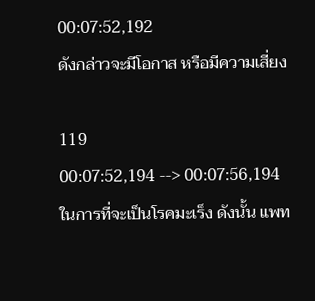00:07:52,192
ดังกล่าวจะมีโอกาส หรือมีความเสี่ยง

119
00:07:52,194 --> 00:07:56,194
ในการที่จะเป็นโรคมะเร็ง ดังนั้น แพท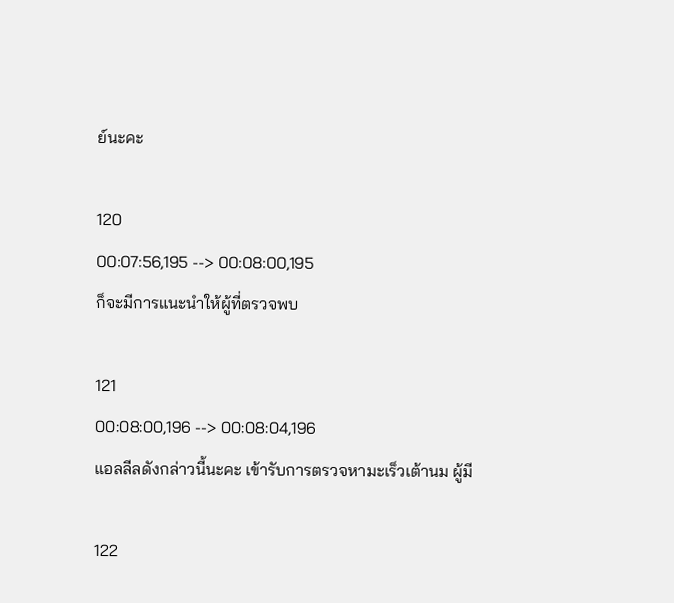ย์นะคะ

120
00:07:56,195 --> 00:08:00,195
ก็จะมีการแนะนำให้ผู้ที่ตรวจพบ

121
00:08:00,196 --> 00:08:04,196
แอลลีลดังกล่าวนี้นะคะ เข้ารับการตรวจหามะเร็วเต้านม ผู้มี

122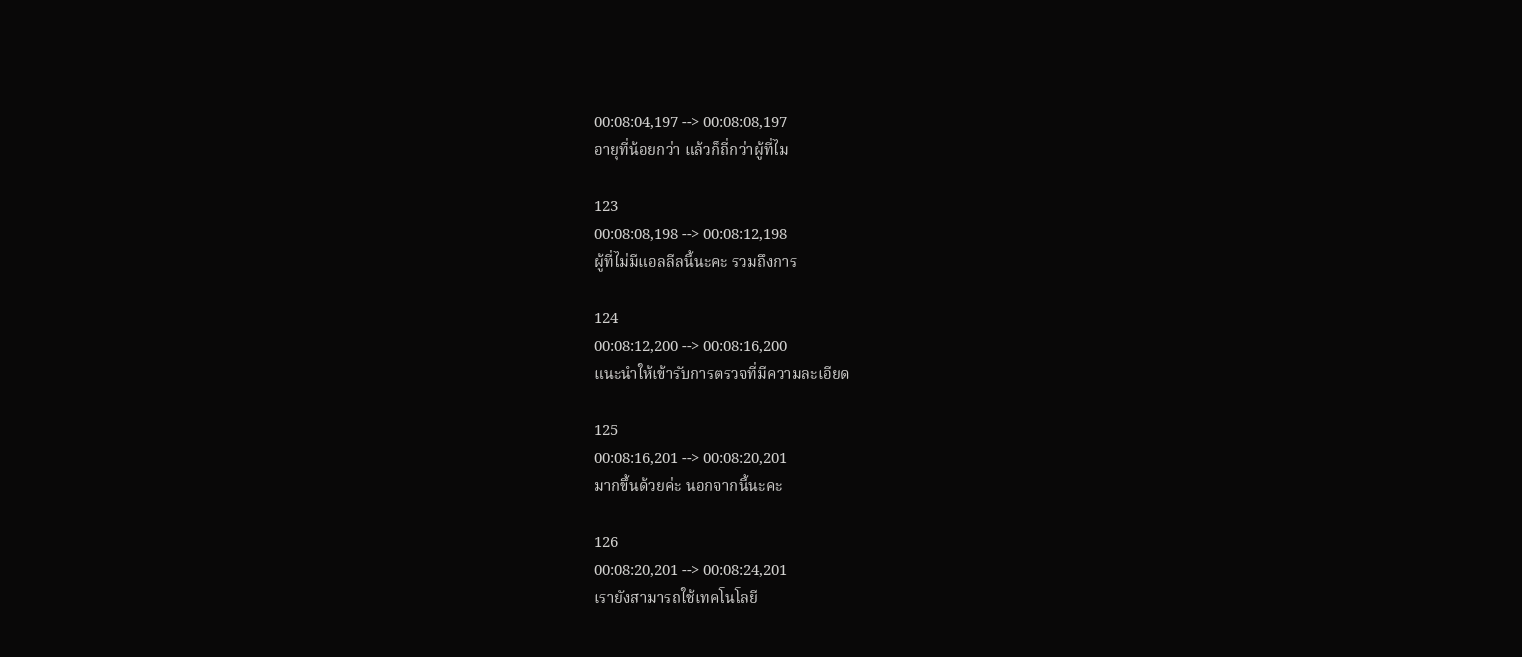00:08:04,197 --> 00:08:08,197
อายุที่น้อยกว่า แล้วก็ถี่กว่าผู้ที่ไม

123
00:08:08,198 --> 00:08:12,198
ผู้ที่ไม่มีแอลลีลนี้นะคะ รวมถึงการ

124
00:08:12,200 --> 00:08:16,200
แนะนำให้เข้ารับการตรวจที่มีความละเอียด

125
00:08:16,201 --> 00:08:20,201
มากขึ้นด้วยค่ะ นอกจากนี้นะคะ

126
00:08:20,201 --> 00:08:24,201
เรายังสามารถใช้เทคโนโลยี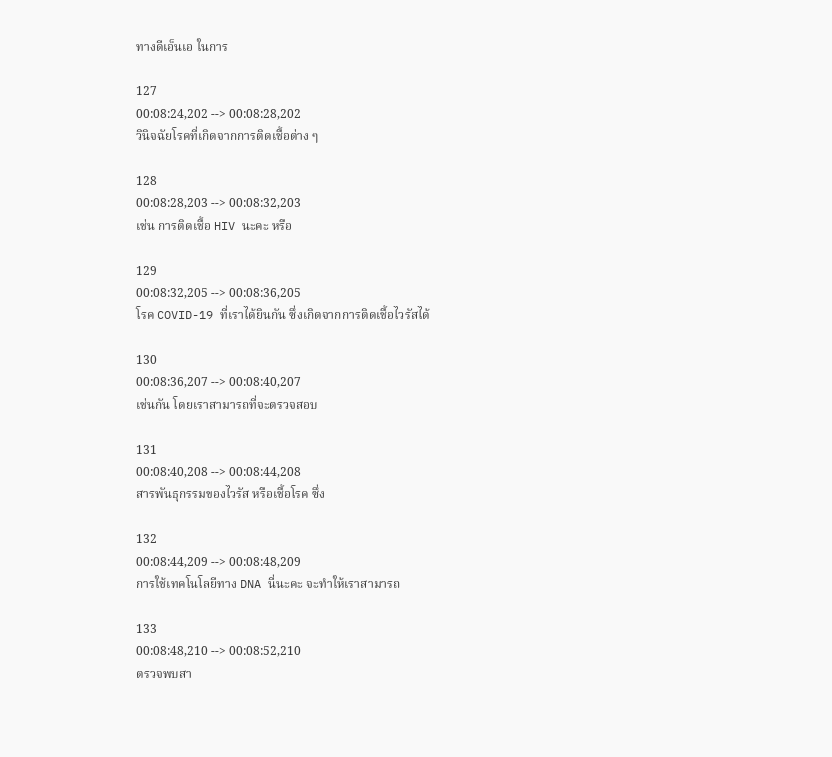ทางดีเอ็นเอ ในการ

127
00:08:24,202 --> 00:08:28,202
วินิจฉัยโรคที่เกิดจากการติดเชื้อต่าง ๆ

128
00:08:28,203 --> 00:08:32,203
เช่น การติดเชื้อ HIV นะคะ หรือ

129
00:08:32,205 --> 00:08:36,205
โรค COVID-19 ที่เราได้ยินกัน ซึ่งเกิดจากการติดเชื้อไวรัสได้

130
00:08:36,207 --> 00:08:40,207
เช่นกัน โดยเราสามารถที่จะตรวจสอบ

131
00:08:40,208 --> 00:08:44,208
สารพันธุกรรมของไวรัส หรือเชื้อโรค ซึ่ง

132
00:08:44,209 --> 00:08:48,209
การใช้เทคโนโลยีทาง DNA นี่นะคะ จะทำให้เราสามารถ

133
00:08:48,210 --> 00:08:52,210
ตรวจพบสา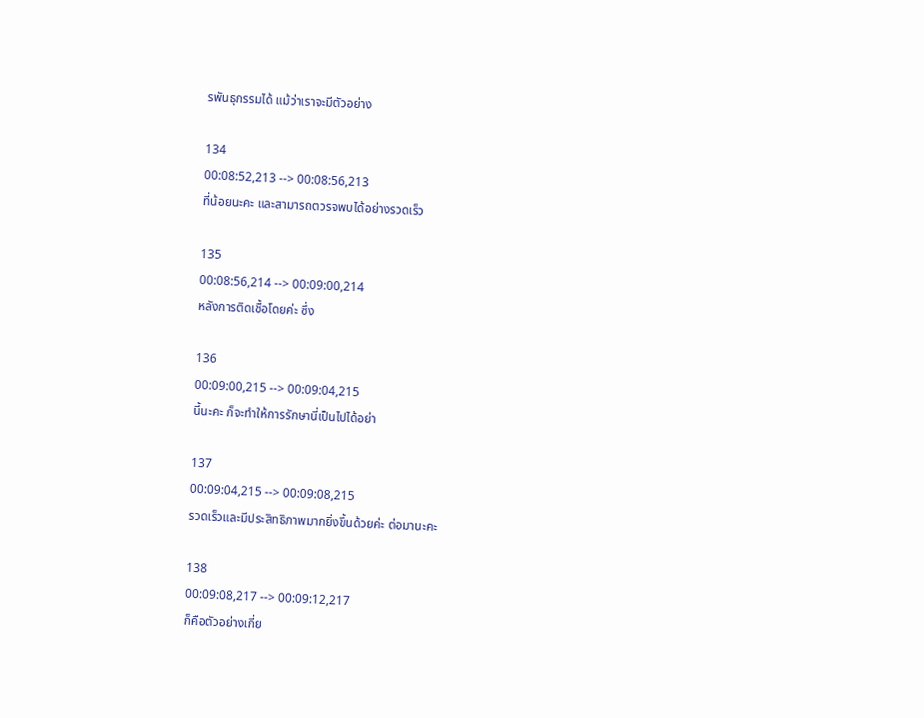รพันธุกรรมได้ แม้ว่าเราจะมีตัวอย่าง

134
00:08:52,213 --> 00:08:56,213
ที่น้อยนะคะ และสามารถตวรจพบได้อย่างรวดเร็ว

135
00:08:56,214 --> 00:09:00,214
หลังการติดเชื้อโดยค่ะ ซึ่ง

136
00:09:00,215 --> 00:09:04,215
นี้นะคะ ก็จะทำให้การรักษานี่เป็นไปได้อย่า

137
00:09:04,215 --> 00:09:08,215
รวดเร็วและมีประสิทธิภาพมากยิ่งขึ้นด้วยค่ะ ต่อมานะคะ

138
00:09:08,217 --> 00:09:12,217
ก็คือตัวอย่างเกี่ย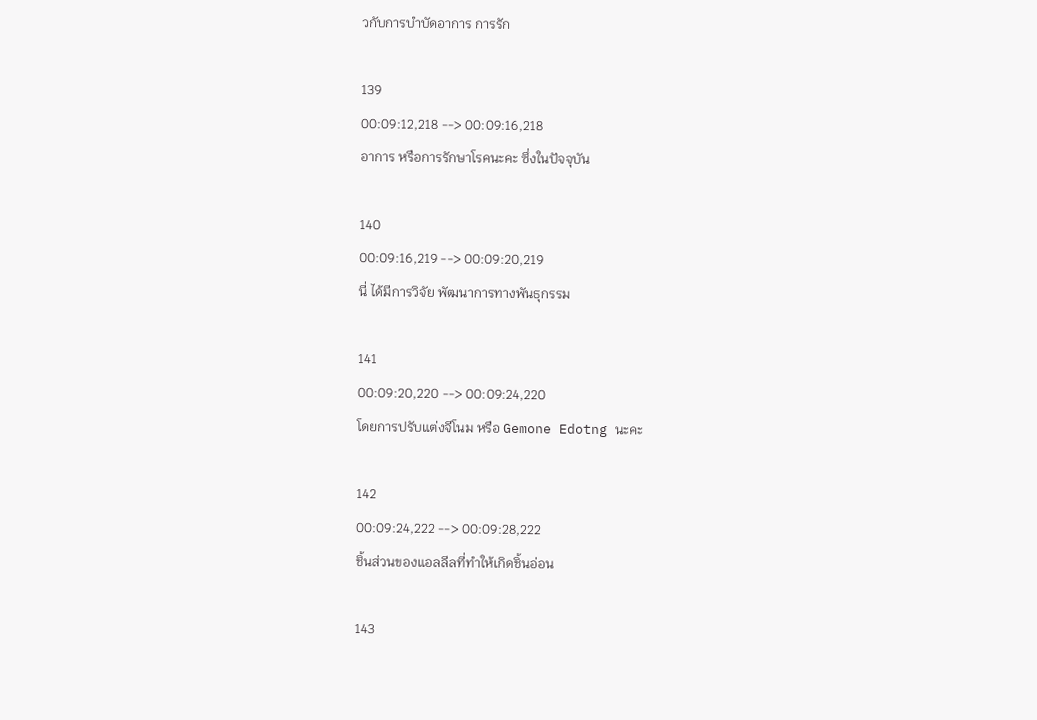วกับการบำบัดอาการ การรัก

139
00:09:12,218 --> 00:09:16,218
อาการ หรือการรักษาโรคนะคะ ซึ่งในปัจจุบัน

140
00:09:16,219 --> 00:09:20,219
นี่ ได้มีการวิจัย พัฒนาการทางพันธุกรรม

141
00:09:20,220 --> 00:09:24,220
โดยการปรับแต่งจีโนม หรือ Gemone Edotng นะคะ

142
00:09:24,222 --> 00:09:28,222
ชิ้นส่วนของแอลลีลที่ทำให้เกิดชิ้นอ่อน

143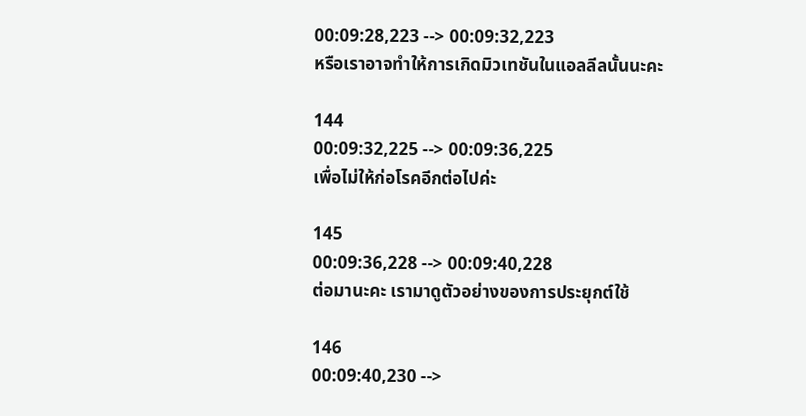00:09:28,223 --> 00:09:32,223
หรือเราอาจทำให้การเกิดมิวเทชันในแอลลีลนั้นนะคะ

144
00:09:32,225 --> 00:09:36,225
เพื่อไม่ให้ก่อโรคอีกต่อไปค่ะ

145
00:09:36,228 --> 00:09:40,228
ต่อมานะคะ เรามาดูตัวอย่างของการประยุกต์ใช้

146
00:09:40,230 -->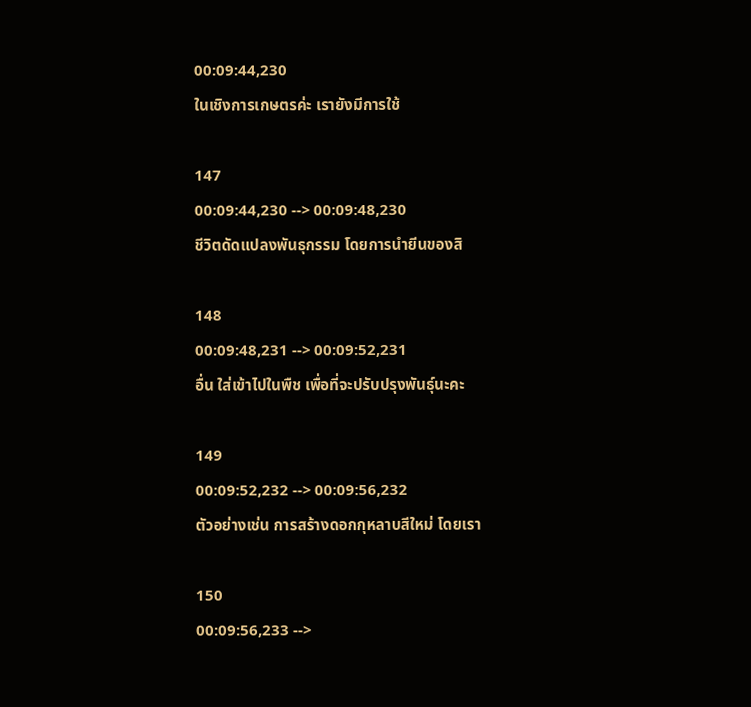00:09:44,230
ในเชิงการเกษตรค่ะ เรายังมีการใช้

147
00:09:44,230 --> 00:09:48,230
ชีวิตดัดแปลงพันธุกรรม โดยการนำยีนของสิ

148
00:09:48,231 --> 00:09:52,231
อื่น ใส่เข้าไปในพืช เพื่อที่จะปรับปรุงพันธุ์นะคะ

149
00:09:52,232 --> 00:09:56,232
ตัวอย่างเช่น การสร้างดอกกุหลาบสีใหม่ โดยเรา

150
00:09:56,233 -->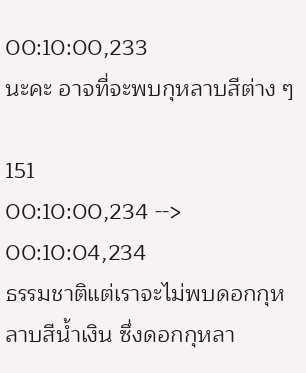00:10:00,233
นะคะ อาจที่จะพบกุหลาบสีต่าง ๆ

151
00:10:00,234 --> 00:10:04,234
ธรรมชาติแต่เราจะไม่พบดอกกุหลาบสีน้ำเงิน ซึ่งดอกกุหลา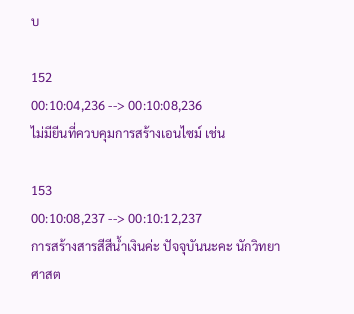บ

152
00:10:04,236 --> 00:10:08,236
ไม่มียีนที่ควบคุมการสร้างเอนไซม์ เช่น

153
00:10:08,237 --> 00:10:12,237
การสร้างสารสีสีน้ำเงินค่ะ ปัจจุบันนะคะ นักวิทยาศาสต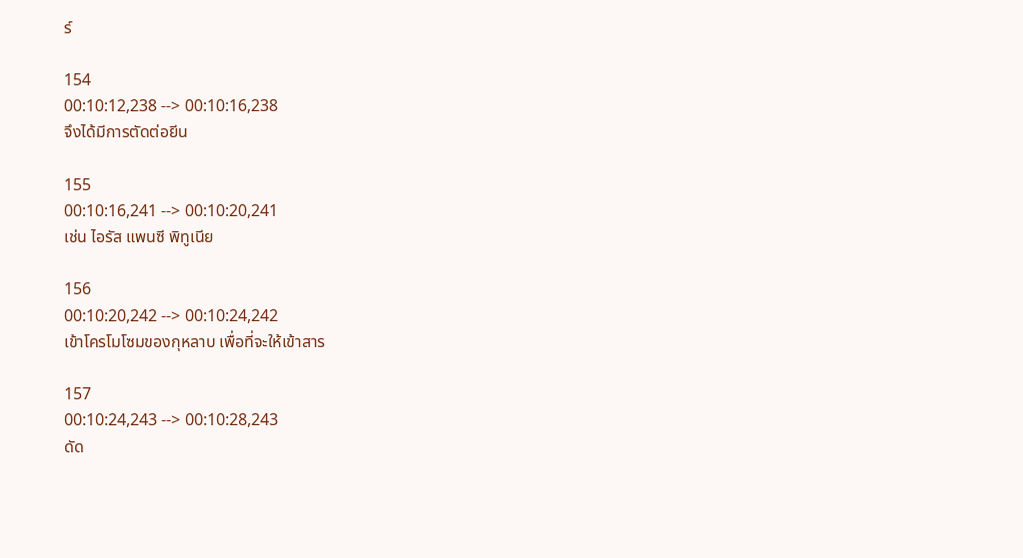ร์

154
00:10:12,238 --> 00:10:16,238
จึงได้มีการตัดต่อยีน

155
00:10:16,241 --> 00:10:20,241
เช่น ไอรัส แพนซี พิทูเนีย

156
00:10:20,242 --> 00:10:24,242
เข้าโครโมโซมของกุหลาบ เพื่อที่จะให้เข้าสาร

157
00:10:24,243 --> 00:10:28,243
ดัด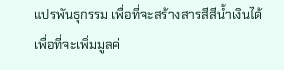แปรพันธุกรรม เพื่อที่จะสร้างสารสีสีน้ำเงินได้ เพื่อที่จะเพิ่มมูลค่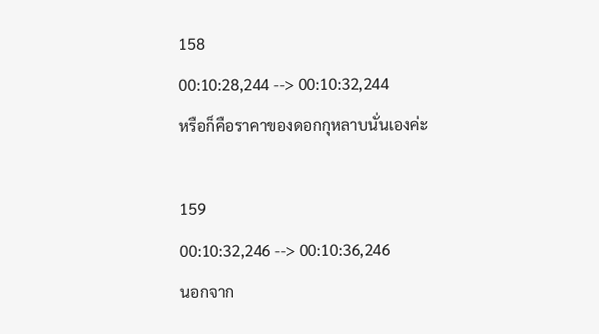158
00:10:28,244 --> 00:10:32,244
หรือก็คือราคาของดอกกุหลาบนั่นเองค่ะ

159
00:10:32,246 --> 00:10:36,246
นอกจาก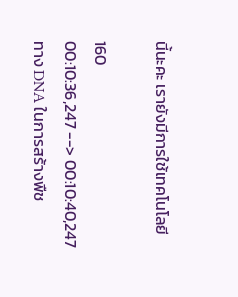นี้นะคะ เรายังมีการใช้เทคโนโลยี

160
00:10:36,247 --> 00:10:40,247
ทาง DNA ในการสร้างพืช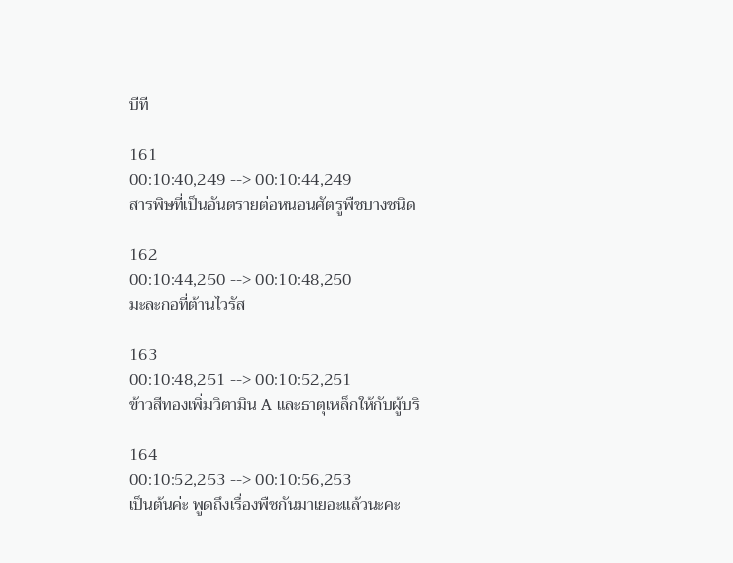บีที

161
00:10:40,249 --> 00:10:44,249
สารพิษที่เป็นอันตรายต่อหนอนศัตรูพืชบางชนิด

162
00:10:44,250 --> 00:10:48,250
มะละกอที่ต้านไวรัส

163
00:10:48,251 --> 00:10:52,251
ข้าวสีทองเพิ่มวิตามิน A และธาตุเหล็กให้กับผู้บริ

164
00:10:52,253 --> 00:10:56,253
เป็นต้นค่ะ พูดถึงเรื่องพืชกันมาเยอะแล้วนะคะ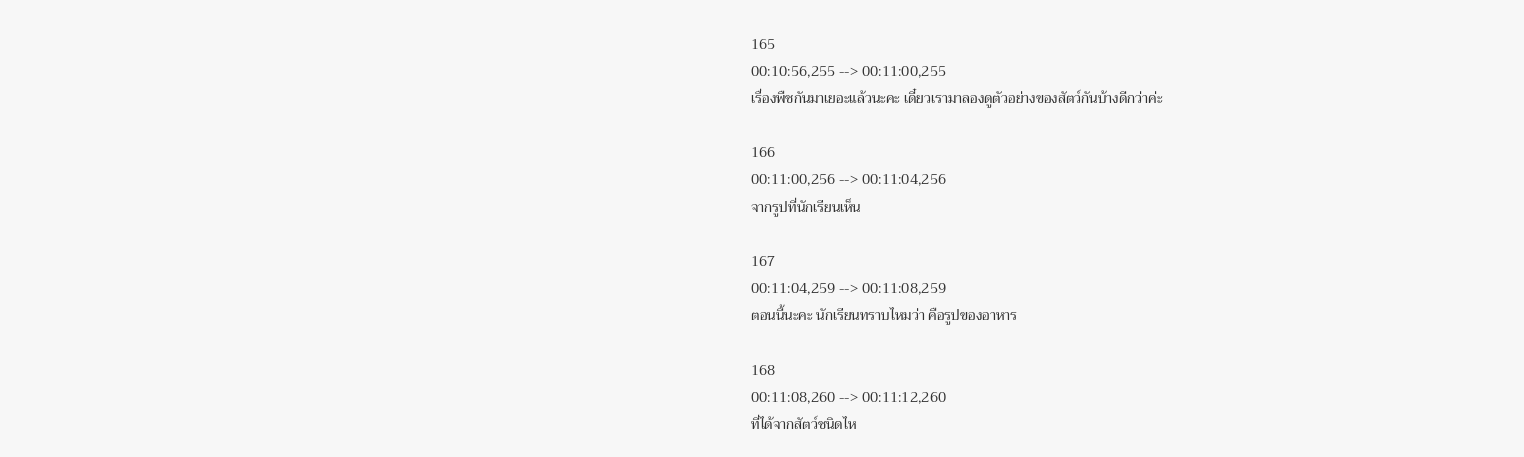165
00:10:56,255 --> 00:11:00,255
เรื่องพืชกันมาเยอะแล้วนะคะ เดี๋ยวเรามาลองดูตัวอย่างของสัตว์กันบ้างดีกว่าค่ะ

166
00:11:00,256 --> 00:11:04,256
จากรูปที่นักเรียนเห็น

167
00:11:04,259 --> 00:11:08,259
ตอนนี้นะคะ นักเรียนทราบไหมว่า คือรูปของอาหาร

168
00:11:08,260 --> 00:11:12,260
ที่ได้จากสัตว์ชนิดไห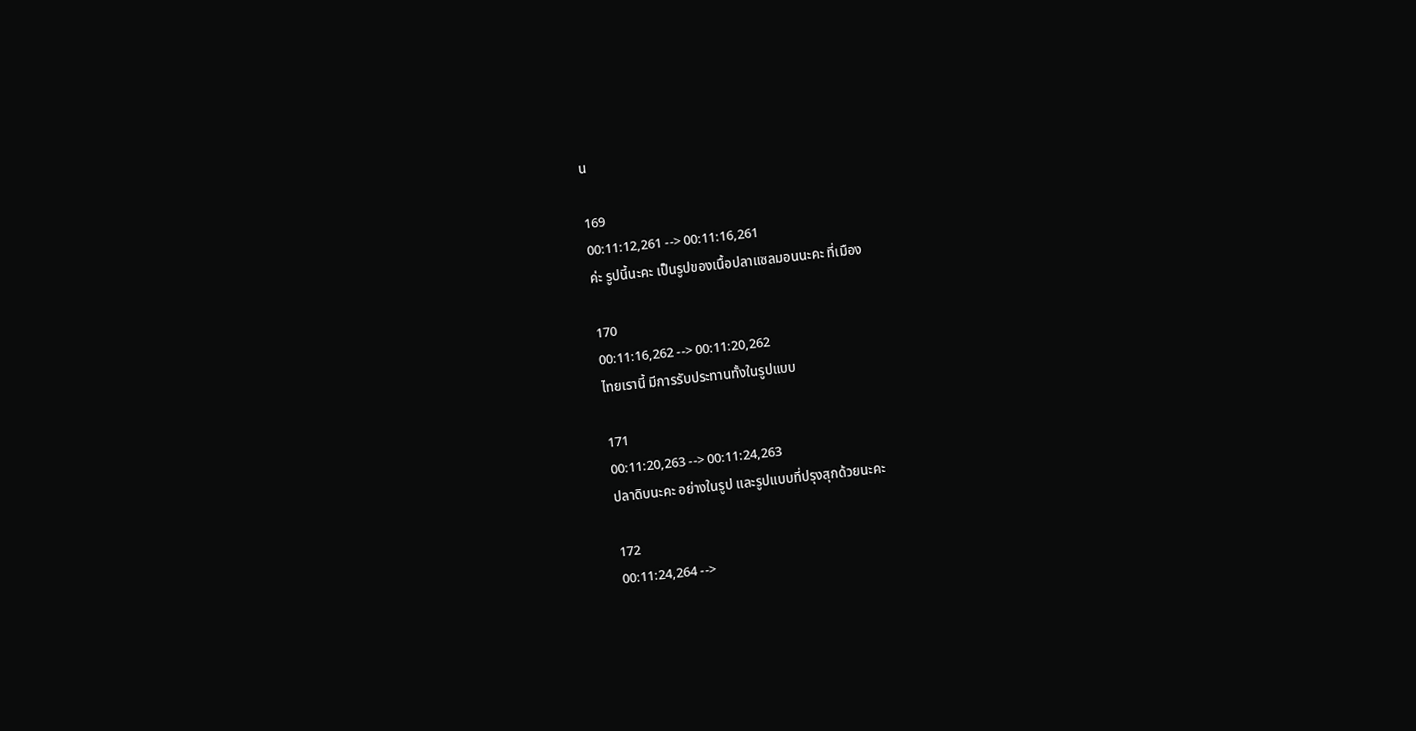น

169
00:11:12,261 --> 00:11:16,261
ค่ะ รูปนี้นะคะ เป็นรูปของเนื้อปลาแซลมอนนะคะ ที่เมือง

170
00:11:16,262 --> 00:11:20,262
ไทยเรานี้ มีการรับประทานทั้งในรูปแบบ

171
00:11:20,263 --> 00:11:24,263
ปลาดิบนะคะ อย่างในรูป และรูปแบบที่ปรุงสุกด้วยนะคะ

172
00:11:24,264 -->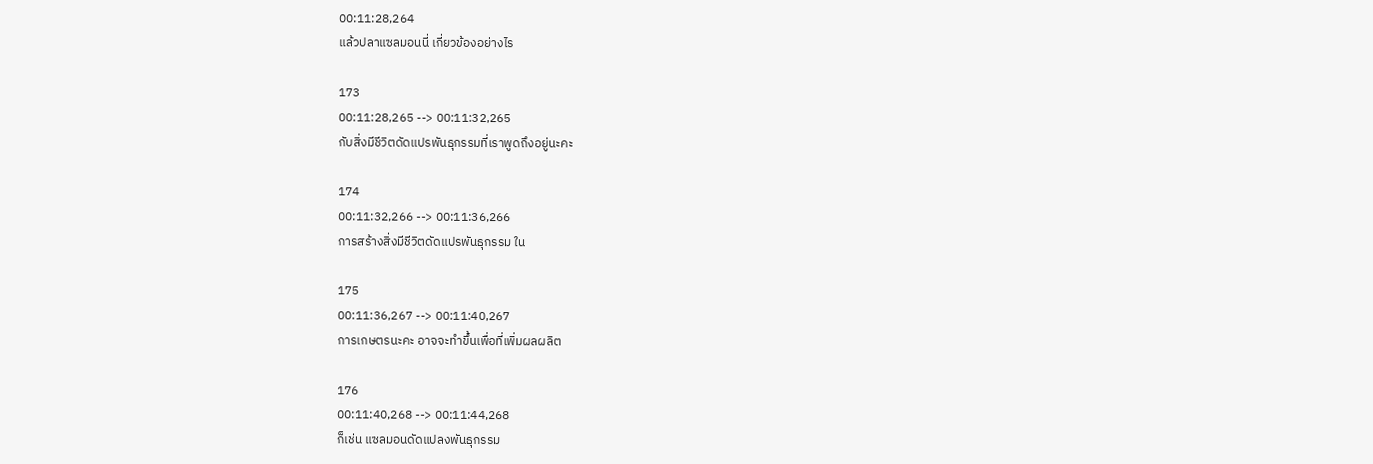00:11:28,264
แล้วปลาแซลมอนนี่ เกี่ยวข้องอย่างไร

173
00:11:28,265 --> 00:11:32,265
กับสิ่งมีชีวิตดัดแปรพันธุกรรมที่เราพูดถึงอยู่นะคะ

174
00:11:32,266 --> 00:11:36,266
การสร้างสิ่งมีชีวิตดัดแปรพันธุกรรม ใน

175
00:11:36,267 --> 00:11:40,267
การเกษตรนะคะ อาจจะทำขึ้นเพื่อที่เพิ่มผลผลิต

176
00:11:40,268 --> 00:11:44,268
ก็เช่น แซลมอนดัดแปลงพันธุกรรม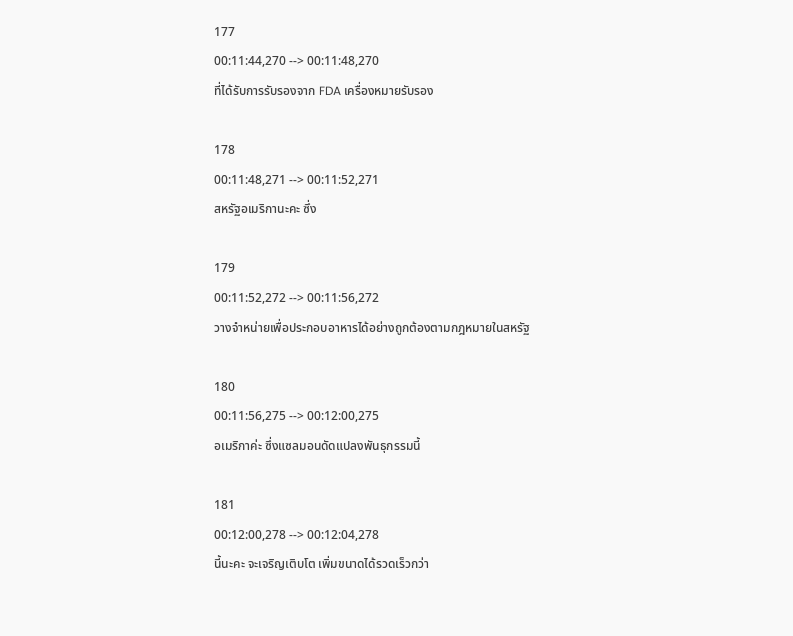177
00:11:44,270 --> 00:11:48,270
ที่ได้รับการรับรองจาก FDA เครื่องหมายรับรอง

178
00:11:48,271 --> 00:11:52,271
สหรัฐอเมริกานะคะ ซึ่ง

179
00:11:52,272 --> 00:11:56,272
วางจำหน่ายเพื่อประกอบอาหารได้อย่างถูกต้องตามกฎหมายในสหรัฐ

180
00:11:56,275 --> 00:12:00,275
อเมริกาค่ะ ซึ่งแซลมอนดัดแปลงพันธุกรรมนี้

181
00:12:00,278 --> 00:12:04,278
นี้นะคะ จะเจริญเติบโต เพิ่มขนาดได้รวดเร็วกว่า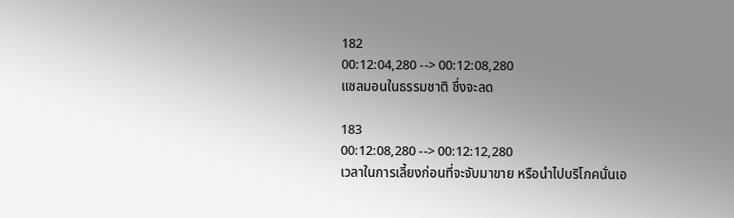182
00:12:04,280 --> 00:12:08,280
แซลมอนในธรรมชาติ ซึ่งจะลด

183
00:12:08,280 --> 00:12:12,280
เวลาในการเลี้ยงก่อนที่จะจับมาขาย หรือนำไปบริโภคนั่นเอ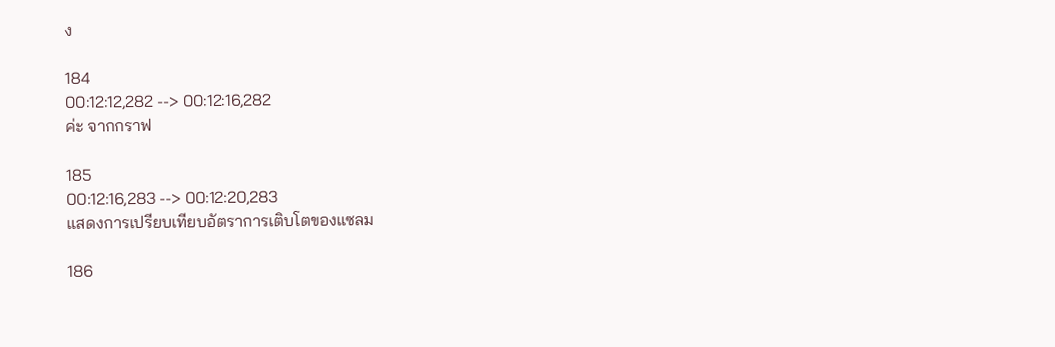ง

184
00:12:12,282 --> 00:12:16,282
ค่ะ จากกราฟ

185
00:12:16,283 --> 00:12:20,283
แสดงการเปรียบเทียบอัตราการเติบโตของแซลม

186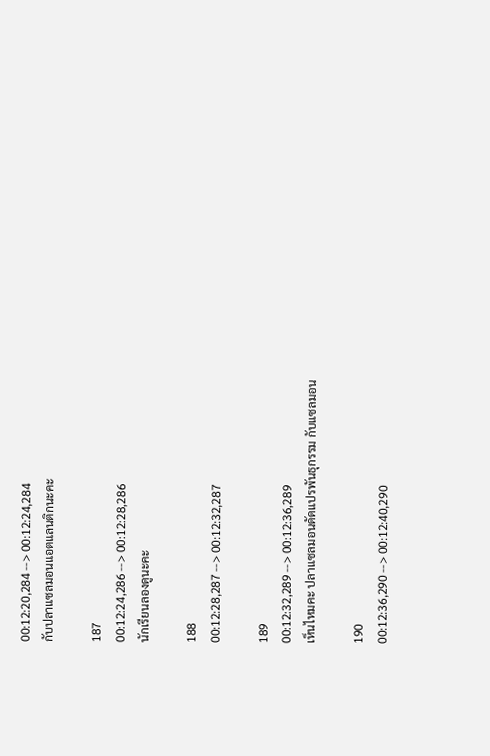00:12:20,284 --> 00:12:24,284
กับปลาแซลมอนแอตแลนติกนะคะ

187
00:12:24,286 --> 00:12:28,286
นักเรียนลองดูนะคะ

188
00:12:28,287 --> 00:12:32,287

189
00:12:32,289 --> 00:12:36,289
เห็นไหมคะ ปลาแซลมอนดัดแปรพันธุกรรม กับแซลมอน

190
00:12:36,290 --> 00:12:40,290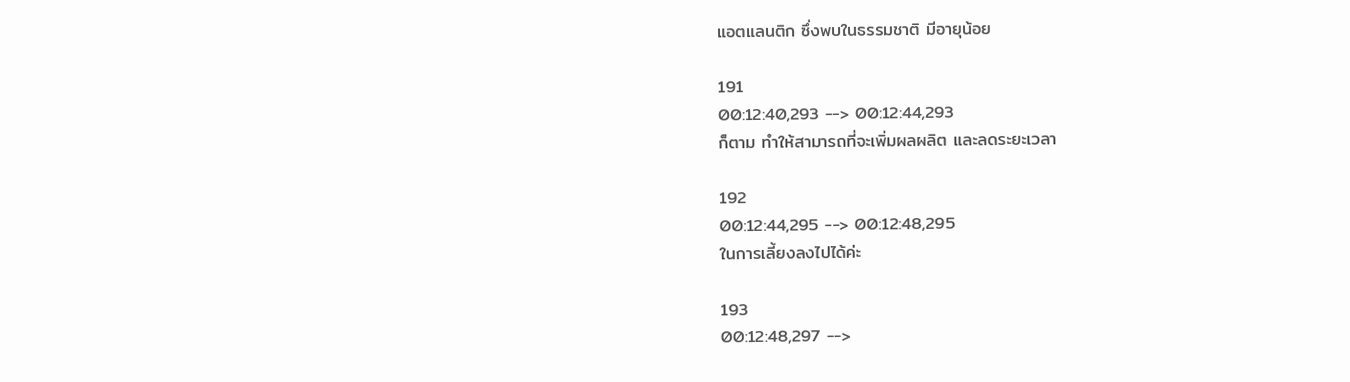แอตแลนติก ซึ่งพบในธรรมชาติ มีอายุน้อย

191
00:12:40,293 --> 00:12:44,293
ก็ตาม ทำให้สามารถที่จะเพิ่มผลผลิต และลดระยะเวลา

192
00:12:44,295 --> 00:12:48,295
ในการเลี้ยงลงไปได้ค่ะ

193
00:12:48,297 -->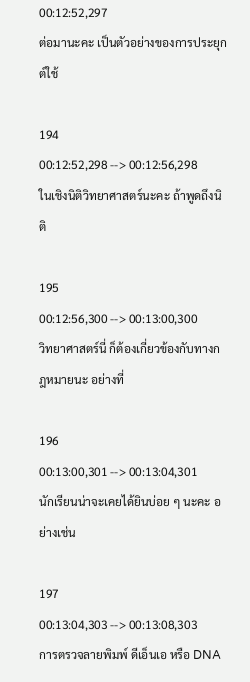00:12:52,297
ต่อมานะคะ เป็นตัวอย่างของการประยุกต์ใช้

194
00:12:52,298 --> 00:12:56,298
ในเชิงนิติวิทยาศาสตร์นะคะ ถ้าพูดถึงนิติ

195
00:12:56,300 --> 00:13:00,300
วิทยาศาสตร์นี่ ก็ต้องเกี่ยวข้องกับทางกฎหมายนะ อย่างที่

196
00:13:00,301 --> 00:13:04,301
นักเรียนน่าจะเคยได้ยินบ่อย ๆ นะคะ อย่างเช่น

197
00:13:04,303 --> 00:13:08,303
การตรวจลายพิมพ์ ดีเอ็นเอ หรือ DNA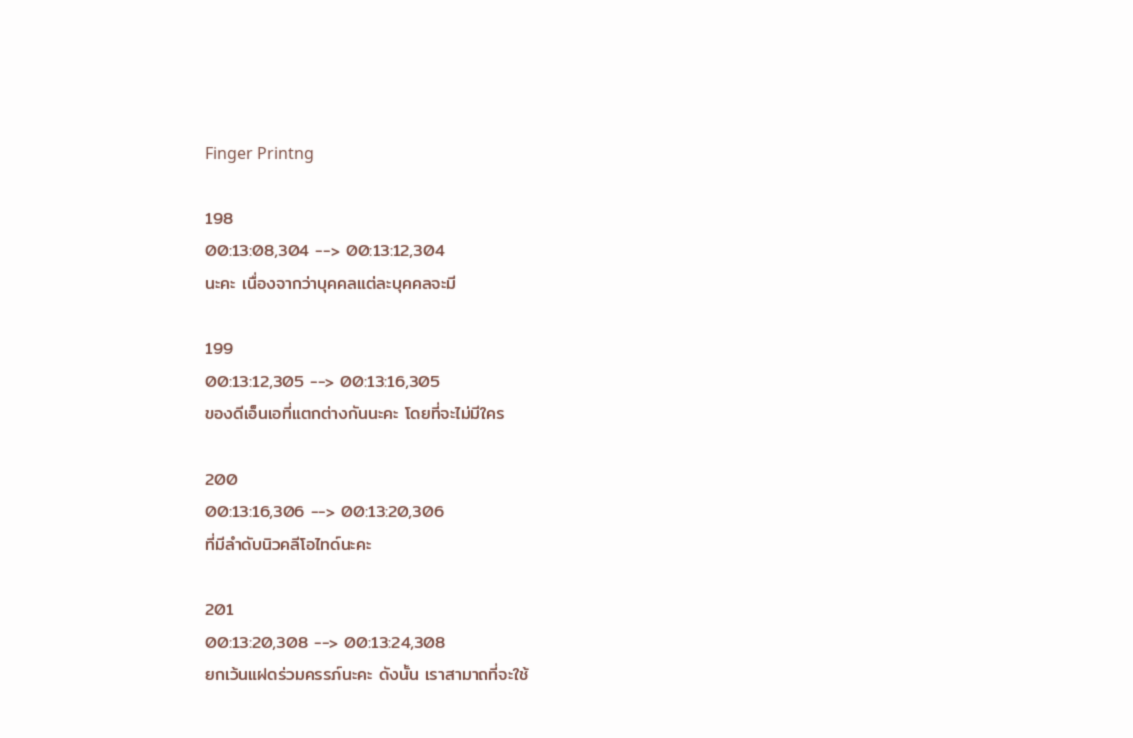Finger Printng

198
00:13:08,304 --> 00:13:12,304
นะคะ เนื่องจากว่าบุคคลแต่ละบุคคลจะมี

199
00:13:12,305 --> 00:13:16,305
ของดีเอ็นเอที่แตกต่างกันนะคะ โดยที่จะไม่มีใคร

200
00:13:16,306 --> 00:13:20,306
ที่มีลำดับนิวคลีโอไทด์นะคะ

201
00:13:20,308 --> 00:13:24,308
ยกเว้นแฝดร่วมครรภ์นะคะ ดังนั้น เราสามาถที่จะใช้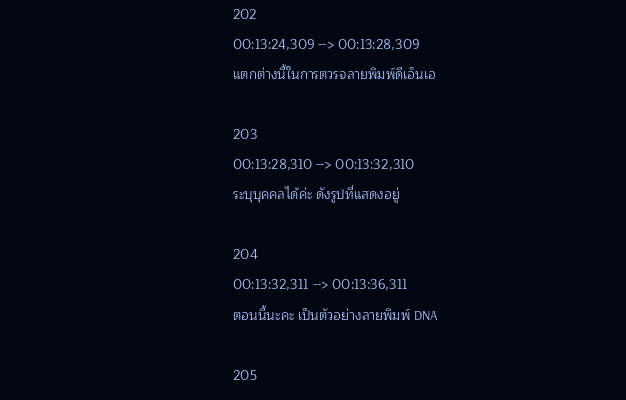202
00:13:24,309 --> 00:13:28,309
แตกต่างนี้ในการตวรจลายพิมพ์ดีเอ็นเอ

203
00:13:28,310 --> 00:13:32,310
ระบุบุคคลได้ค่ะ ดังรูปที่แสดงอยู่

204
00:13:32,311 --> 00:13:36,311
ตอนนี้นะคะ เป็นตัวอย่างลายพิมพ์ DNA

205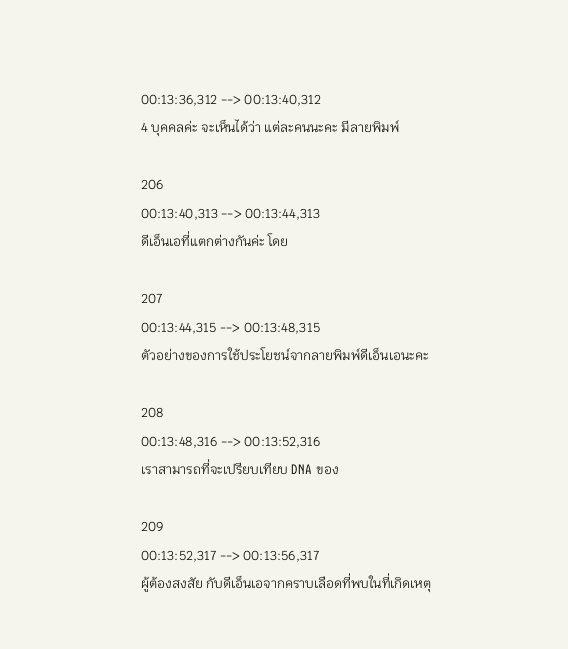00:13:36,312 --> 00:13:40,312
4 บุคคลค่ะ จะเห็นได้ว่า แต่ละคนนะคะ มีลายพิมพ์

206
00:13:40,313 --> 00:13:44,313
ดีเอ็นเอที่แตกต่างกันค่ะ โดย

207
00:13:44,315 --> 00:13:48,315
ตัวอย่างของการใช้ประโยชน์จากลายพิมพ์ดีเอ็นเอนะคะ

208
00:13:48,316 --> 00:13:52,316
เราสามารถที่จะเปรียบเทียบ DNA ของ

209
00:13:52,317 --> 00:13:56,317
ผู้ต้องสงสัย กับดีเอ็นเอจากคราบเลือดที่พบในที่เกิดเหตุ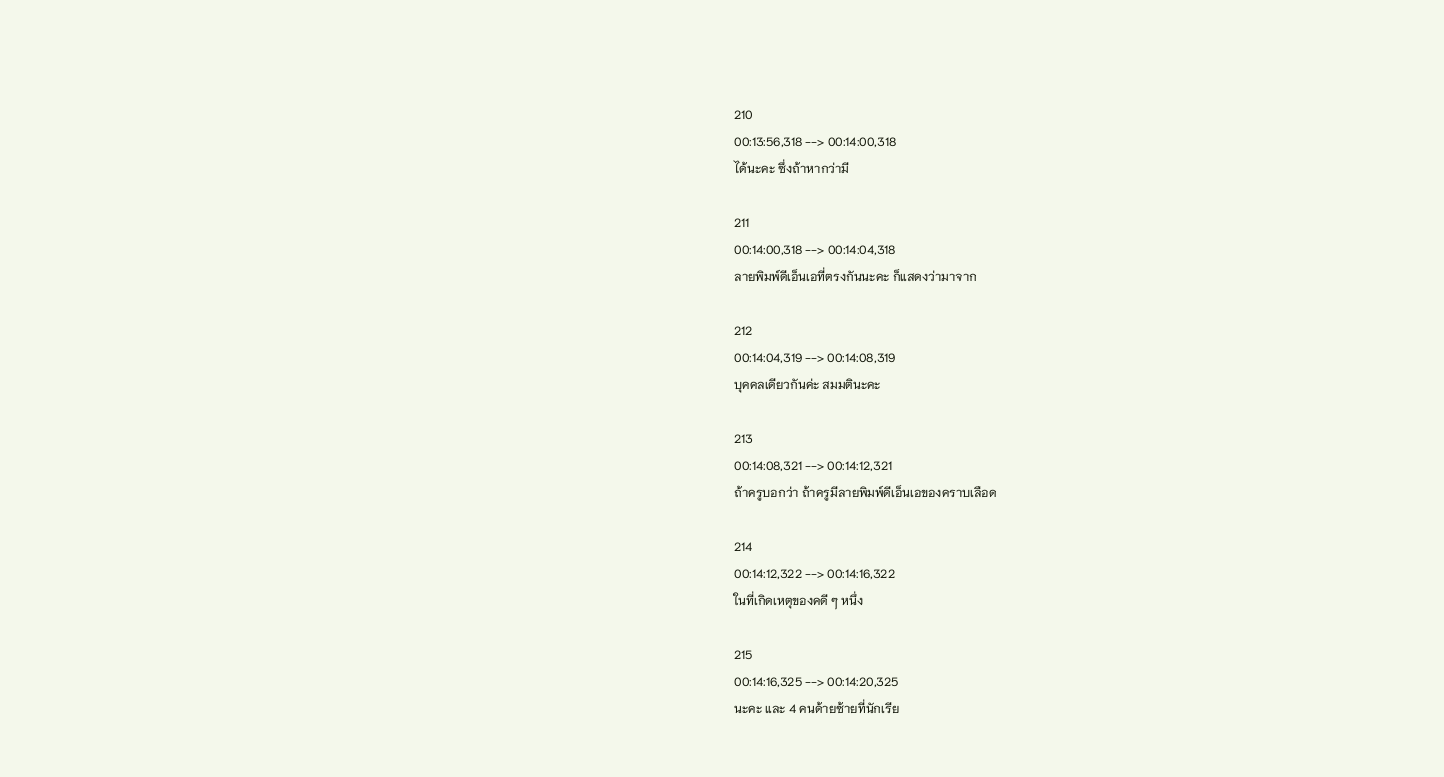210
00:13:56,318 --> 00:14:00,318
ได้นะคะ ซึ่งถ้าหากว่ามี

211
00:14:00,318 --> 00:14:04,318
ลายพิมพ์ดีเอ็นเอที่ตรงกันนะคะ ก็แสดงว่ามาจาก

212
00:14:04,319 --> 00:14:08,319
บุคคลเดียวกันค่ะ สมมตินะคะ

213
00:14:08,321 --> 00:14:12,321
ถ้าครูบอกว่า ถ้าครูมีลายพิมพ์ดีเอ็นเอของคราบเลือด

214
00:14:12,322 --> 00:14:16,322
ในที่เกิดเหตุของคดี ๆ หนึ่ง

215
00:14:16,325 --> 00:14:20,325
นะคะ และ 4 คนด้ายซ้ายที่นักเรีย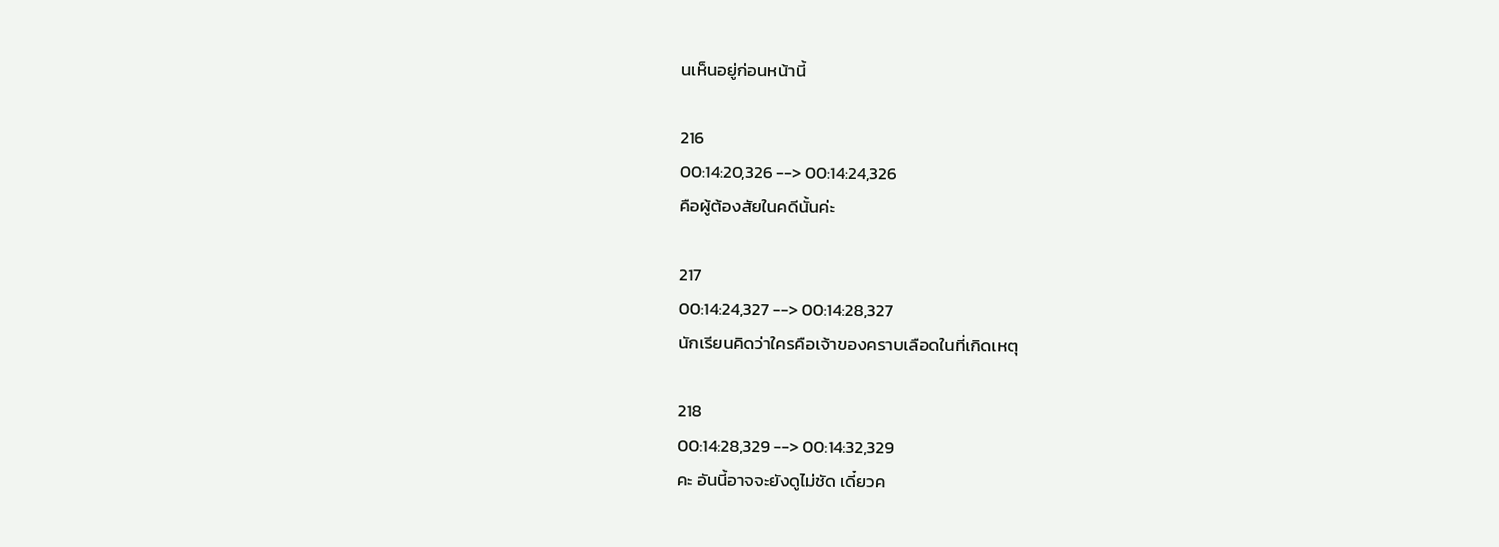นเห็นอยู่ก่อนหน้านี้

216
00:14:20,326 --> 00:14:24,326
คือผู้ต้องสัยในคดีนั้นค่ะ

217
00:14:24,327 --> 00:14:28,327
นักเรียนคิดว่าใครคือเจ้าของคราบเลือดในที่เกิดเหตุ

218
00:14:28,329 --> 00:14:32,329
คะ อันนี้อาจจะยังดูไม่ชัด เดี๋ยวค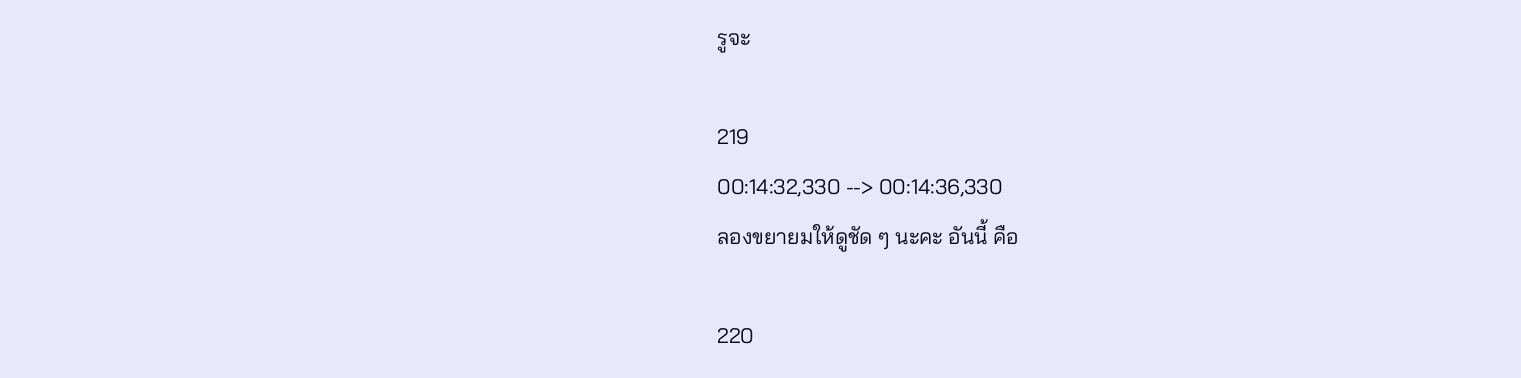รูจะ

219
00:14:32,330 --> 00:14:36,330
ลองขยายมให้ดูชัด ๆ นะคะ อันนี้ คือ

220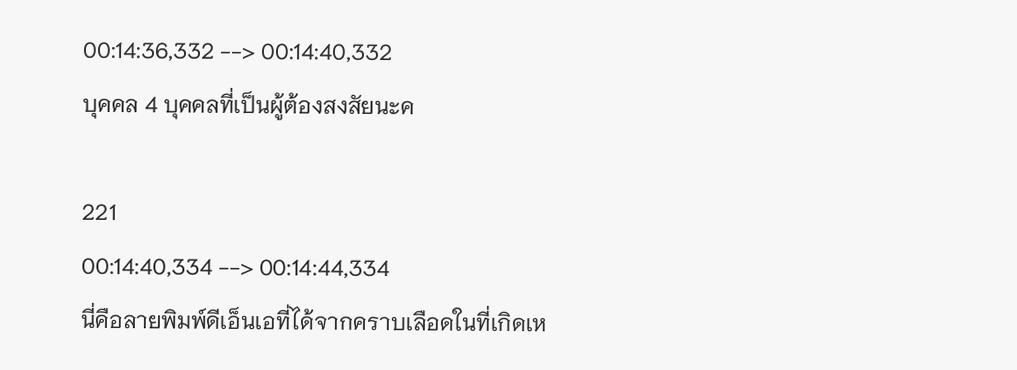00:14:36,332 --> 00:14:40,332
บุคคล 4 บุคคลที่เป็นผู้ต้องสงสัยนะค

221
00:14:40,334 --> 00:14:44,334
นี่คือลายพิมพ์ดีเอ็นเอที่ได้จากคราบเลือดในที่เกิดเห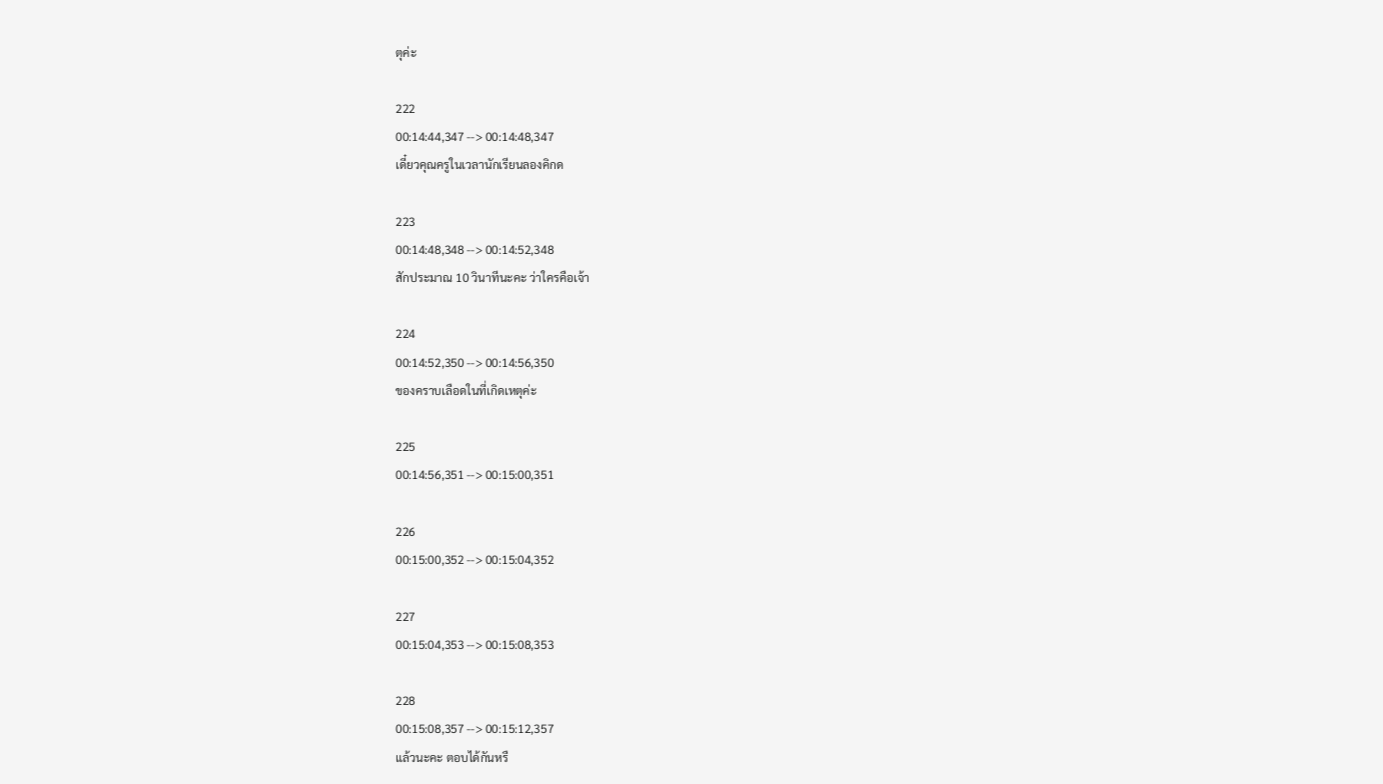ตุค่ะ

222
00:14:44,347 --> 00:14:48,347
เดี๋ยวคุณครูในเวลานักเรียนลองคิกด

223
00:14:48,348 --> 00:14:52,348
สักประมาณ 10 วินาทีนะคะ ว่าใครคือเจ้า

224
00:14:52,350 --> 00:14:56,350
ของคราบเลือดในที่เกิดเหตุค่ะ

225
00:14:56,351 --> 00:15:00,351

226
00:15:00,352 --> 00:15:04,352

227
00:15:04,353 --> 00:15:08,353

228
00:15:08,357 --> 00:15:12,357
แล้วนะคะ ตอบได้กันหรื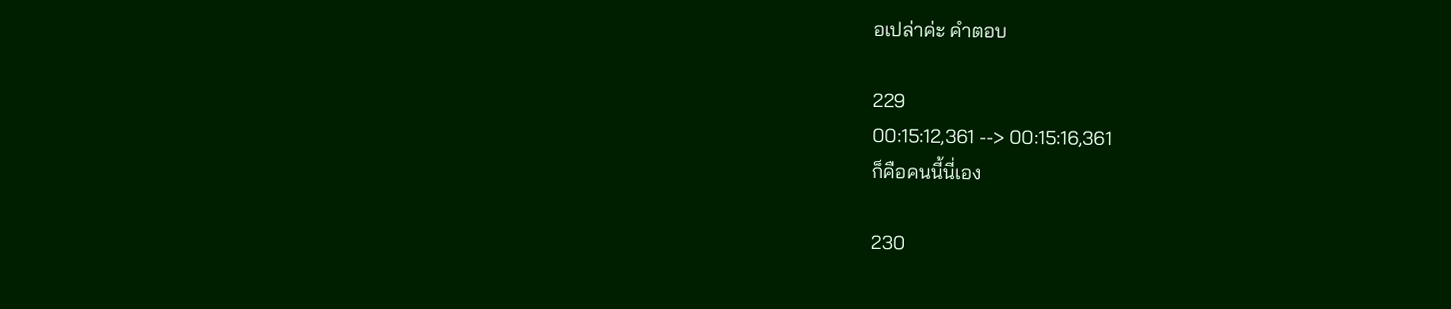อเปล่าค่ะ คำตอบ

229
00:15:12,361 --> 00:15:16,361
ก็คือคนนี้นี่เอง

230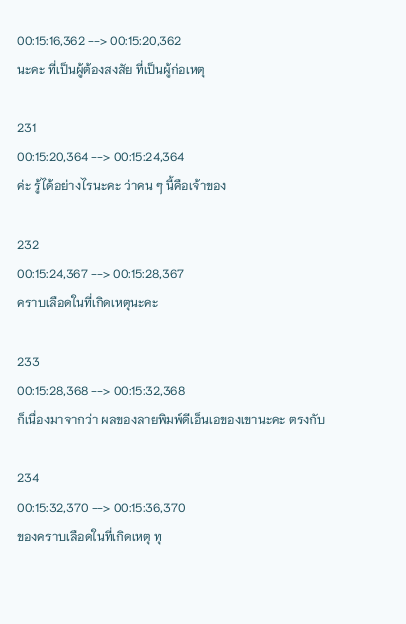00:15:16,362 --> 00:15:20,362
นะคะ ที่เป็นผู้ต้องสงสัย ที่เป็นผู้ก่อเหตุ

231
00:15:20,364 --> 00:15:24,364
ค่ะ รู้ได้อย่างไรนะคะ ว่าคน ๆ นี้คือเจ้าของ

232
00:15:24,367 --> 00:15:28,367
คราบเลือดในที่เกิดเหตุนะคะ

233
00:15:28,368 --> 00:15:32,368
ก็เนื่องมาจากว่า ผลของลายพิมพ์ดีเอ็นเอของเขานะคะ ตรงกับ

234
00:15:32,370 --> 00:15:36,370
ของคราบเลือดในที่เกิดเหตุ ทุ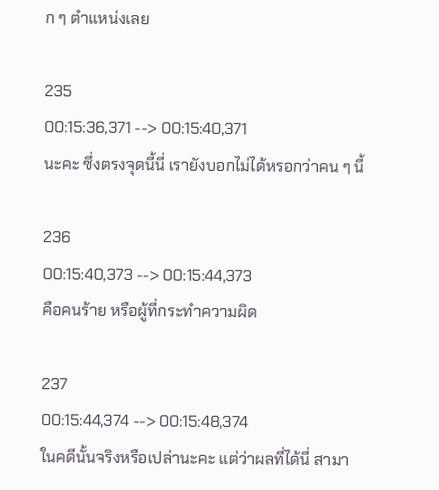ก ๆ ตำแหน่งเลย

235
00:15:36,371 --> 00:15:40,371
นะคะ ซึ่งตรงจุดนี้นี่ เรายังบอกไม่ได้หรอกว่าคน ๆ นี้

236
00:15:40,373 --> 00:15:44,373
คือคนร้าย หรือผู้ที่กระทำความผิด

237
00:15:44,374 --> 00:15:48,374
ในคดีนั้นจริงหรือเปล่านะคะ แต่ว่าผลที่ได้นี่ สามา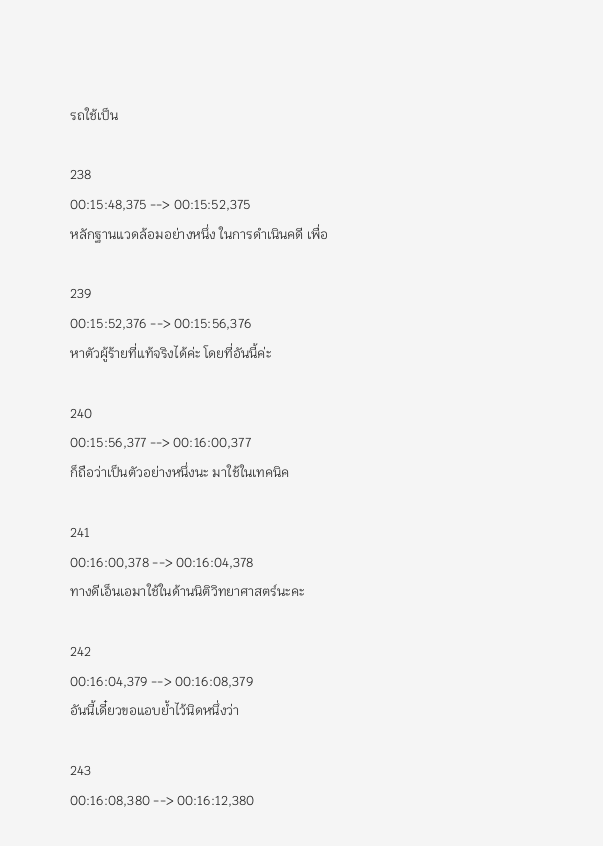รถใช้เป็น

238
00:15:48,375 --> 00:15:52,375
หลักฐานแวดล้อมอย่างหนึ่ง ในการดำเนินคดี เพื่อ

239
00:15:52,376 --> 00:15:56,376
หาตัวผู้ร้ายที่แท้จริงได้ค่ะ โดยที่อันนี้ค่ะ

240
00:15:56,377 --> 00:16:00,377
ก็ถือว่าเป็นตัวอย่างหนึ่งนะ มาใช้ในเทคนิค

241
00:16:00,378 --> 00:16:04,378
ทางดีเอ็นเอมาใช้ในด้านนิติวิทยาศาสตร์นะคะ

242
00:16:04,379 --> 00:16:08,379
อันนี้เดี๋ยวขอแอบย้ำไว้นิดหนึ่งว่า

243
00:16:08,380 --> 00:16:12,380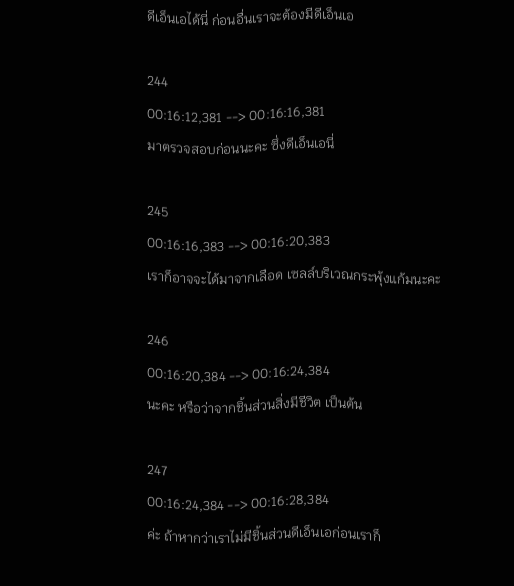ดีเอ็นเอได้นี่ ก่อนอื่นเราจะต้องมีดีเอ็นเอ

244
00:16:12,381 --> 00:16:16,381
มาตรวจสอบก่อนนะคะ ซึ่งดีเอ็นเอนี่

245
00:16:16,383 --> 00:16:20,383
เราก็อาจจะได้มาจากเลือด เซลล์บริเวณกระพุ้งแก้มนะคะ

246
00:16:20,384 --> 00:16:24,384
นะคะ หรือว่าจากชิ้นส่วนสิ่งมีชีวิต เป็นต้น

247
00:16:24,384 --> 00:16:28,384
ค่ะ ถ้าหากว่าเราไม่มีชิ้นส่วนดีเอ็นเอก่อนเราก็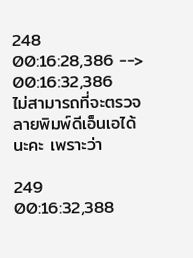248
00:16:28,386 --> 00:16:32,386
ไม่สามารถที่จะตรวจลายพิมพ์ดีเอ็นเอได้นะคะ เพราะว่า

249
00:16:32,388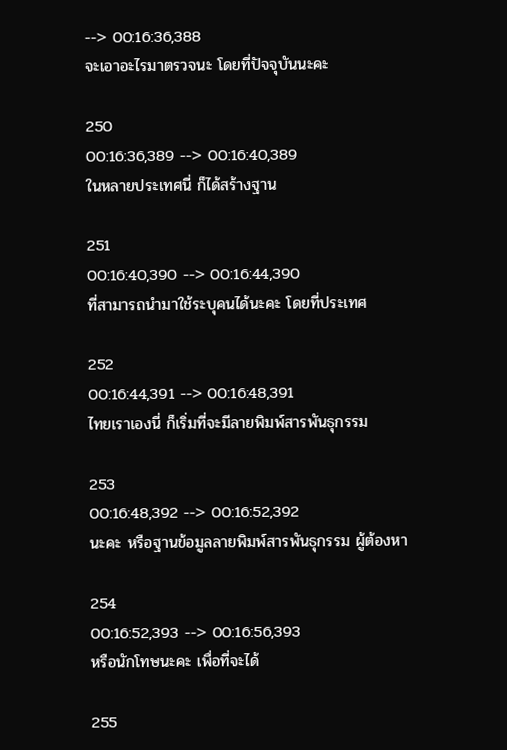--> 00:16:36,388
จะเอาอะไรมาตรวจนะ โดยที่ปัจจุบันนะคะ

250
00:16:36,389 --> 00:16:40,389
ในหลายประเทศนี่ ก็ได้สร้างฐาน

251
00:16:40,390 --> 00:16:44,390
ที่สามารถนำมาใช้ระบุคนได้นะคะ โดยที่ประเทศ

252
00:16:44,391 --> 00:16:48,391
ไทยเราเองนี่ ก็เริ่มที่จะมีลายพิมพ์สารพันธุกรรม

253
00:16:48,392 --> 00:16:52,392
นะคะ หรือฐานข้อมูลลายพิมพ์สารพันธุกรรม ผู้ต้องหา

254
00:16:52,393 --> 00:16:56,393
หรือนักโทษนะคะ เพื่อที่จะได้

255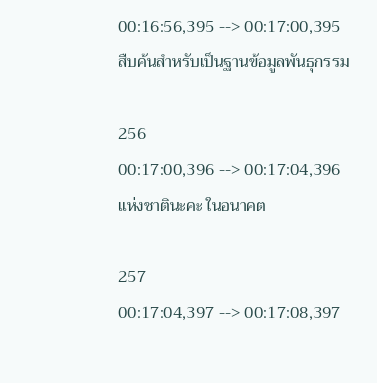00:16:56,395 --> 00:17:00,395
สืบค้นสำหรับเป็นฐานข้อมูลพันธุกรรม

256
00:17:00,396 --> 00:17:04,396
แห่งชาตินะคะ ในอนาคต

257
00:17:04,397 --> 00:17:08,397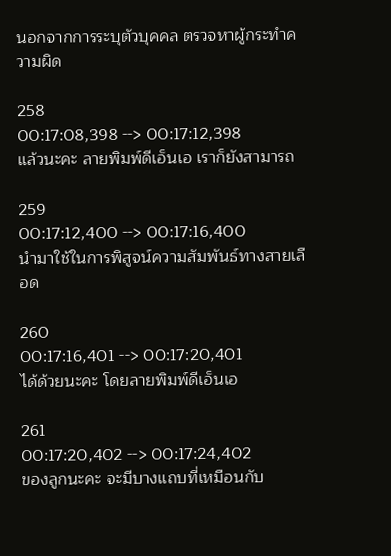นอกจากการระบุตัวบุคคล ตรวจหาผู้กระทำความผิด

258
00:17:08,398 --> 00:17:12,398
แล้วนะคะ ลายพิมพ์ดีเอ็นเอ เราก็ยังสามารถ

259
00:17:12,400 --> 00:17:16,400
นำมาใช้ในการพิสูจน์ความสัมพันธ์ทางสายเลือด

260
00:17:16,401 --> 00:17:20,401
ได้ด้วยนะคะ โดยลายพิมพ์ดีเอ็นเอ

261
00:17:20,402 --> 00:17:24,402
ของลูกนะคะ จะมีบางแถบที่เหมือนกับ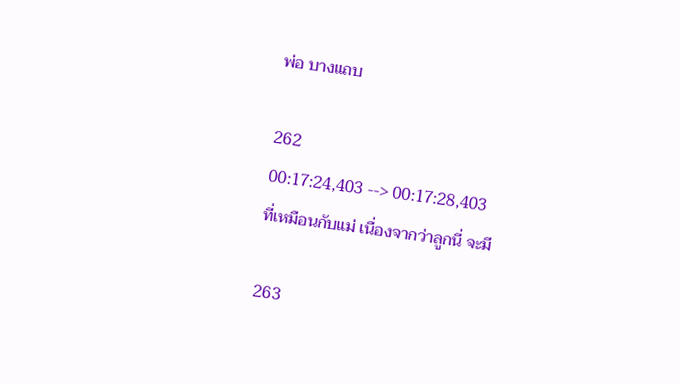พ่อ บางแถบ

262
00:17:24,403 --> 00:17:28,403
ที่เหมือนกับแม่ เนื่องจากว่าลูกนี่ จะมี

263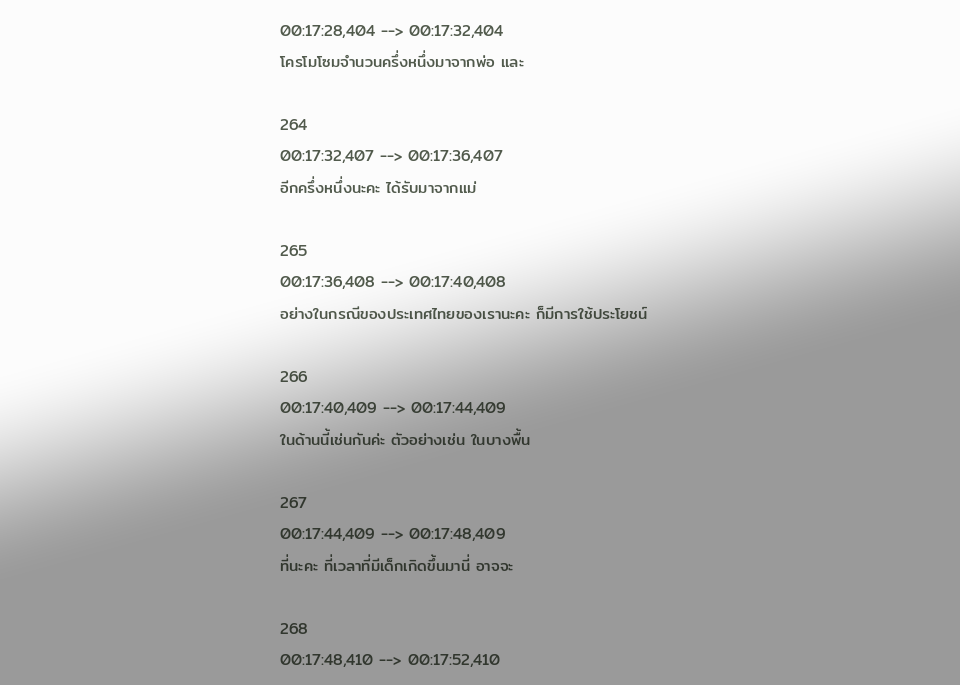00:17:28,404 --> 00:17:32,404
โครโมโซมจำนวนครึ่งหนึ่งมาจากพ่อ และ

264
00:17:32,407 --> 00:17:36,407
อีกครึ่งหนึ่งนะคะ ได้รับมาจากแม่

265
00:17:36,408 --> 00:17:40,408
อย่างในกรณีของประเทศไทยของเรานะคะ ก็มีการใช้ประโยชน์

266
00:17:40,409 --> 00:17:44,409
ในด้านนี้เช่นกันค่ะ ตัวอย่างเช่น ในบางพื้น

267
00:17:44,409 --> 00:17:48,409
ที่นะคะ ที่เวลาที่มีเด็กเกิดขึ้นมานี่ อาจจะ

268
00:17:48,410 --> 00:17:52,410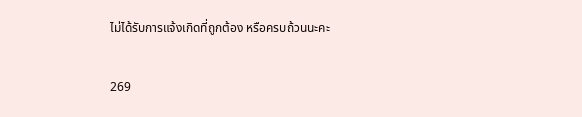ไม่ได้รับการแจ้งเกิดที่ถูกต้อง หรือครบถ้วนนะคะ

269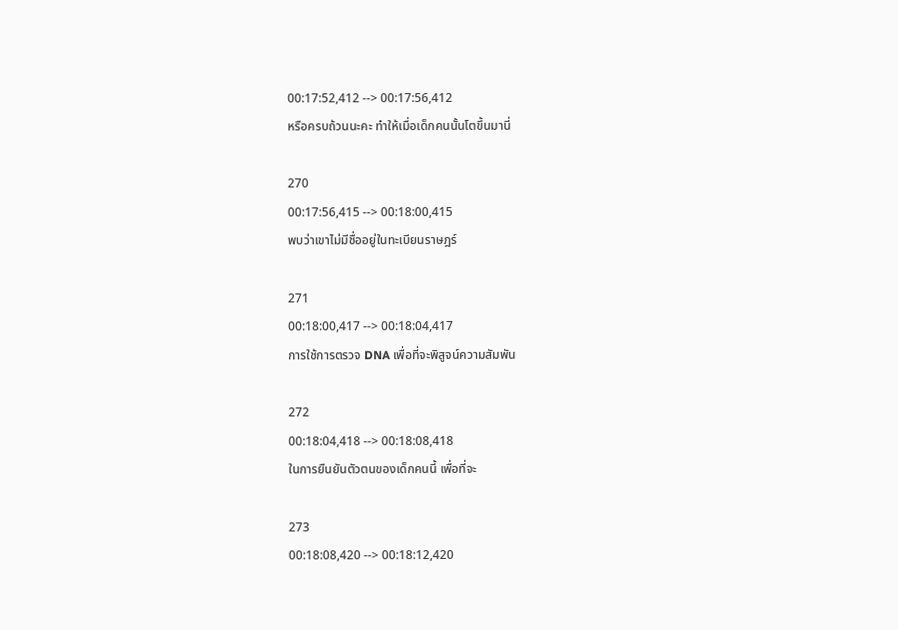00:17:52,412 --> 00:17:56,412
หรือครบถ้วนนะคะ ทำให้เมื่อเด็กคนนั้นโตขึ้นมานี่

270
00:17:56,415 --> 00:18:00,415
พบว่าเขาไม่มีชื่ออยู่ในทะเบียนราษฎร์

271
00:18:00,417 --> 00:18:04,417
การใช้การตรวจ DNA เพื่อที่จะพิสูจน์ความสัมพัน

272
00:18:04,418 --> 00:18:08,418
ในการยืนยันตัวตนของเด็กคนนี้ เพื่อที่จะ

273
00:18:08,420 --> 00:18:12,420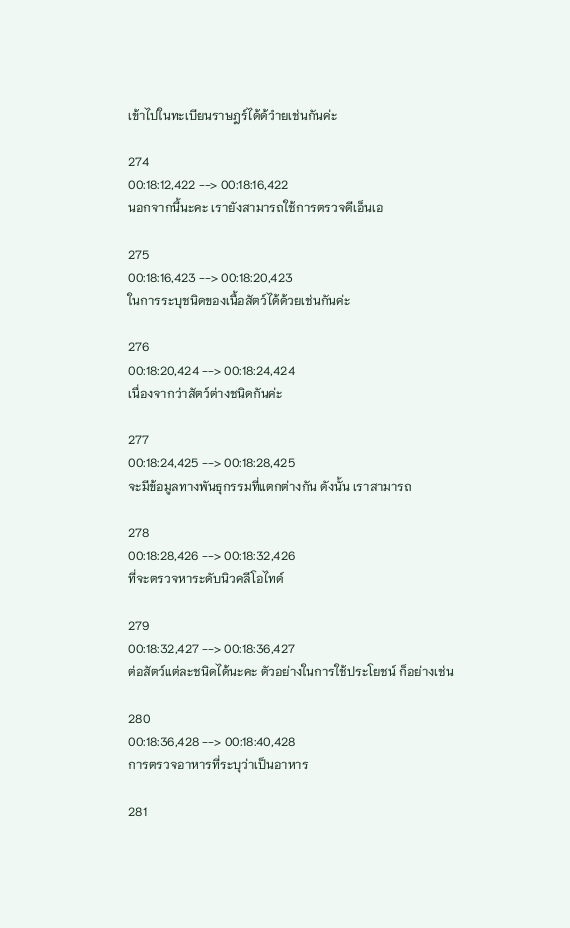เข้าไปในทะเบียนราษฎร์ได้ด้วำยเช่นกันค่ะ

274
00:18:12,422 --> 00:18:16,422
นอกจากนี้นะคะ เรายังสามารถใช้การตรวจดีเอ็นเอ

275
00:18:16,423 --> 00:18:20,423
ในการระบุชนิดของเนื้อสัตว์ได้ด้วยเช่นกันค่ะ

276
00:18:20,424 --> 00:18:24,424
เนื่องจากว่าสัตว์ต่างชนิดกันค่ะ

277
00:18:24,425 --> 00:18:28,425
จะมีข้อมูลทางพันธุกรรมที่แตกต่างกัน ดังนั้น เราสามารถ

278
00:18:28,426 --> 00:18:32,426
ที่จะตรวจหาระดับนิวคลีโอไทด์

279
00:18:32,427 --> 00:18:36,427
ต่อสัตว์แต่ละชนิดได้นะคะ ตัวอย่างในการใช้ประโยชน์ ก็อย่างเช่น

280
00:18:36,428 --> 00:18:40,428
การตรวจอาหารที่ระบุว่าเป็นอาหาร

281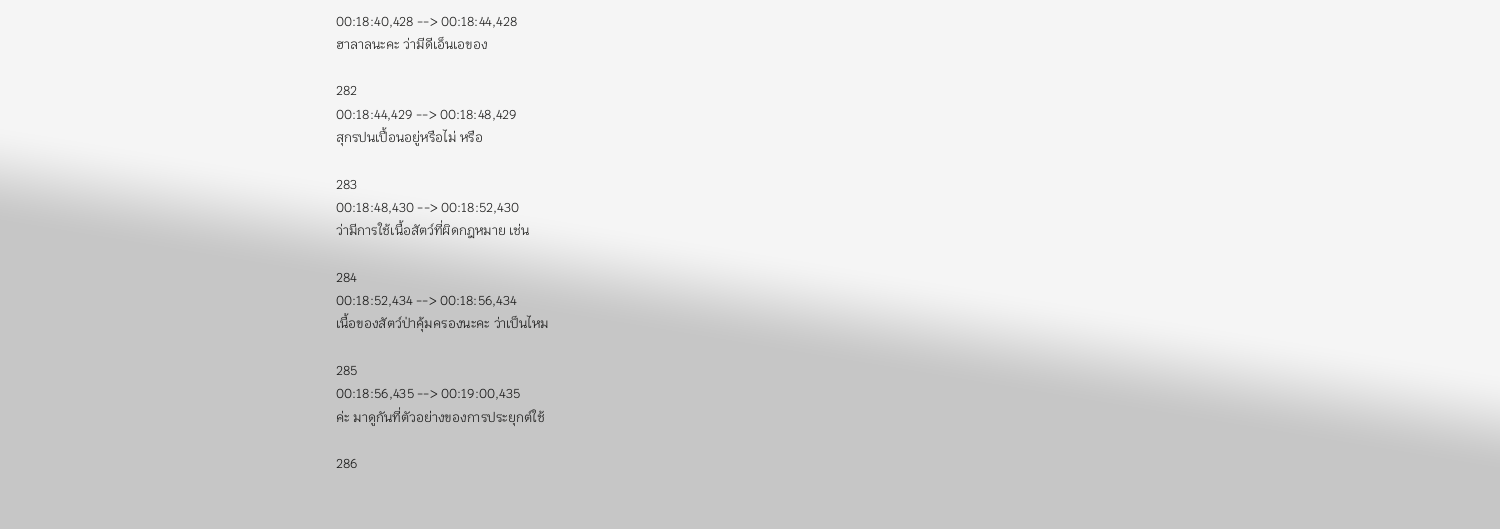00:18:40,428 --> 00:18:44,428
ฮาลาลนะคะ ว่ามีดีเอ็นเอของ

282
00:18:44,429 --> 00:18:48,429
สุกรปนเปื้อนอยู่หรือไม่ หรือ

283
00:18:48,430 --> 00:18:52,430
ว่ามีการใช้เนื้อสัตว์ที่ผิดกฎหมาย เช่น

284
00:18:52,434 --> 00:18:56,434
เนื้อของสัตว์ป่าคุ้มครองนะคะ ว่าเป็นไหม

285
00:18:56,435 --> 00:19:00,435
ค่ะ มาดูกันที่ตัวอย่างของการประยุกต์ใช้

286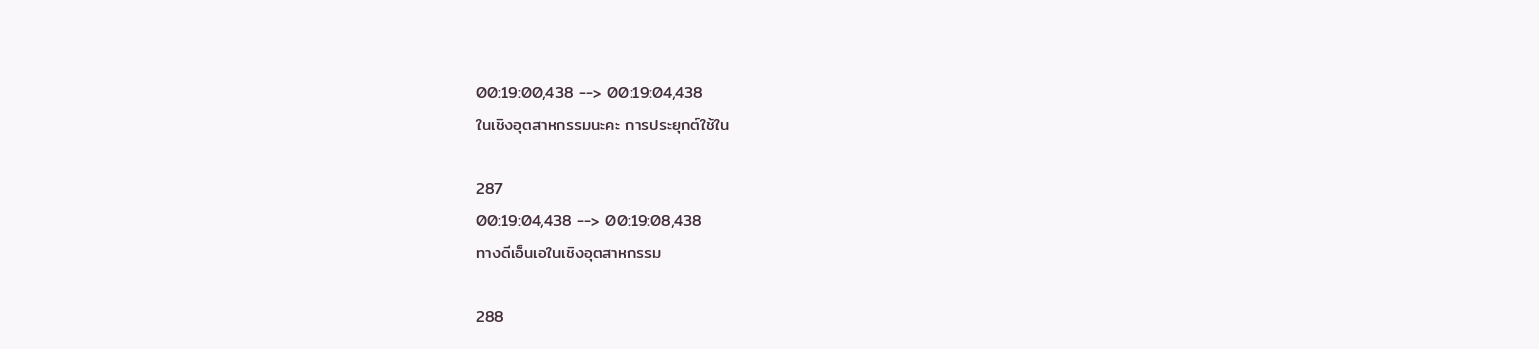00:19:00,438 --> 00:19:04,438
ในเชิงอุตสาหกรรมนะคะ การประยุกต์ใช้ใน

287
00:19:04,438 --> 00:19:08,438
ทางดีเอ็นเอในเชิงอุตสาหกรรม

288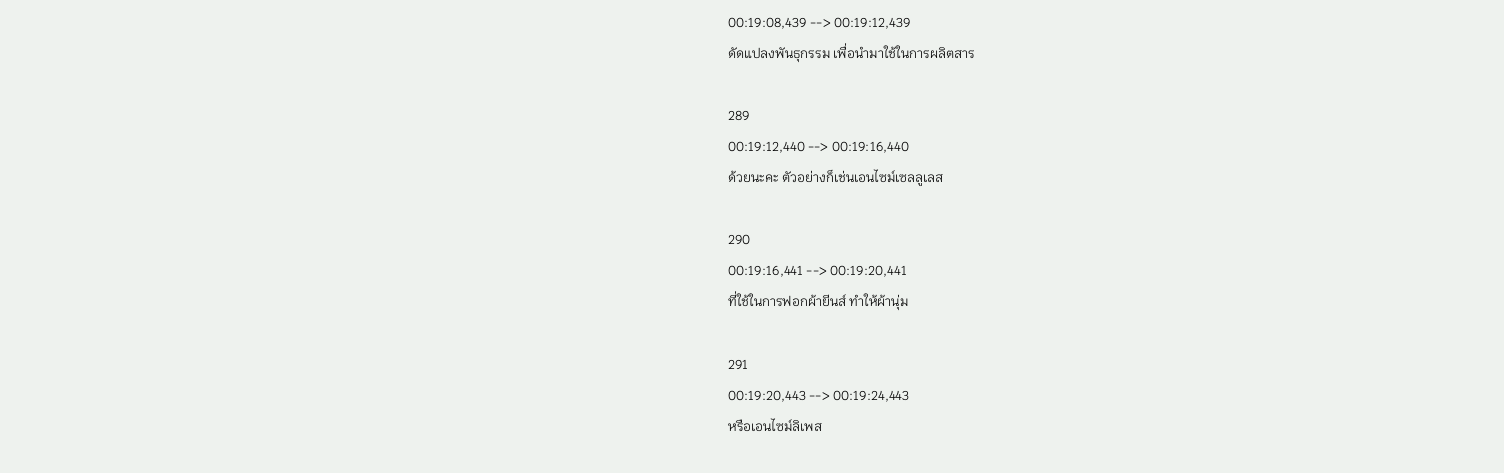00:19:08,439 --> 00:19:12,439
ดัดแปลงพันธุกรรม เพื่อนำมาใช้ในการผลิตสาร

289
00:19:12,440 --> 00:19:16,440
ด้วยนะคะ ตัวอย่างก็เช่นเอนไซม์เซลลูเลส

290
00:19:16,441 --> 00:19:20,441
ที่ใช้ในการฟอกผ้ายีนส์ ทำให้ผ้านุ่ม

291
00:19:20,443 --> 00:19:24,443
หรือเอนไซม์ลิเพส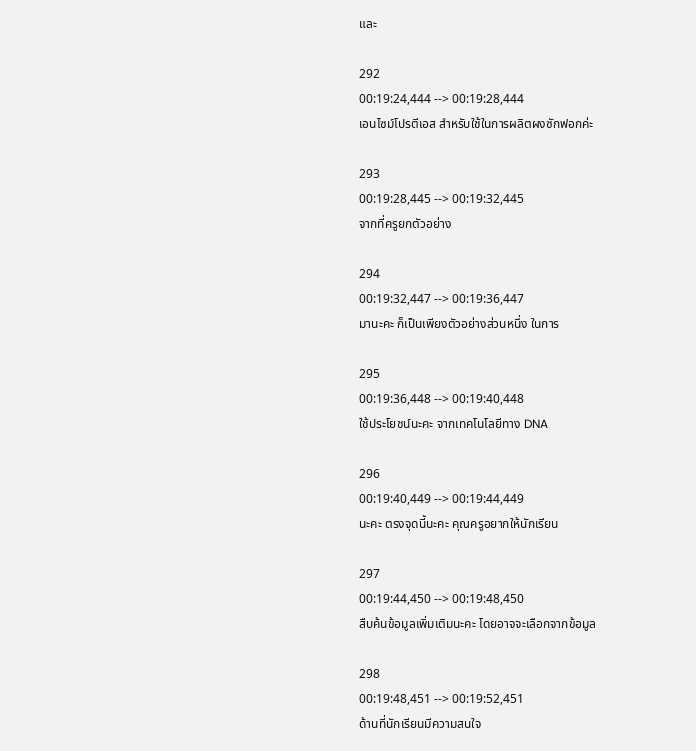และ

292
00:19:24,444 --> 00:19:28,444
เอนไซม์โปรตีเอส สำหรับใช้ในการผลิตผงซักฟอกค่ะ

293
00:19:28,445 --> 00:19:32,445
จากที่ครูยกตัวอย่าง

294
00:19:32,447 --> 00:19:36,447
มานะคะ ก็เป็นเพียงตัวอย่างส่วนหนึ่ง ในการ

295
00:19:36,448 --> 00:19:40,448
ใช้ประโยชน์นะคะ จากเทคโนโลยีทาง DNA

296
00:19:40,449 --> 00:19:44,449
นะคะ ตรงจุดนี้นะคะ คุณครูอยากให้นักเรียน

297
00:19:44,450 --> 00:19:48,450
สืบค้นข้อมูลเพิ่มเติมนะคะ โดยอาจจะเลือกจากข้อมูล

298
00:19:48,451 --> 00:19:52,451
ด้านที่นักเรียนมีความสนใจ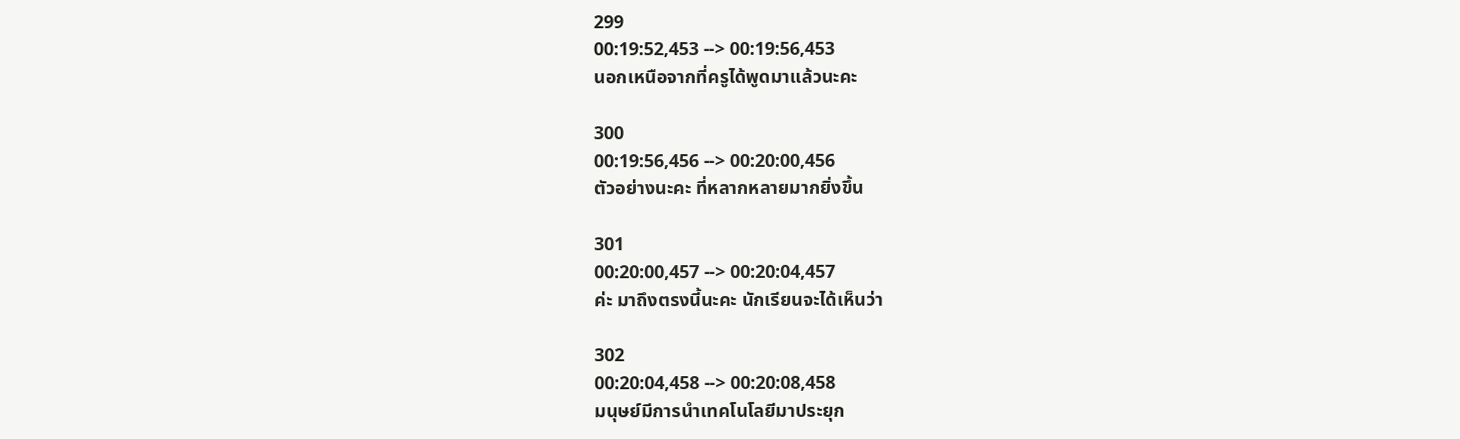299
00:19:52,453 --> 00:19:56,453
นอกเหนือจากที่ครูได้พูดมาแล้วนะคะ

300
00:19:56,456 --> 00:20:00,456
ตัวอย่างนะคะ ที่หลากหลายมากยิ่งขึ้น

301
00:20:00,457 --> 00:20:04,457
ค่ะ มาถึงตรงนี้นะคะ นักเรียนจะได้เห็นว่า

302
00:20:04,458 --> 00:20:08,458
มนุษย์มีการนำเทคโนโลยีมาประยุก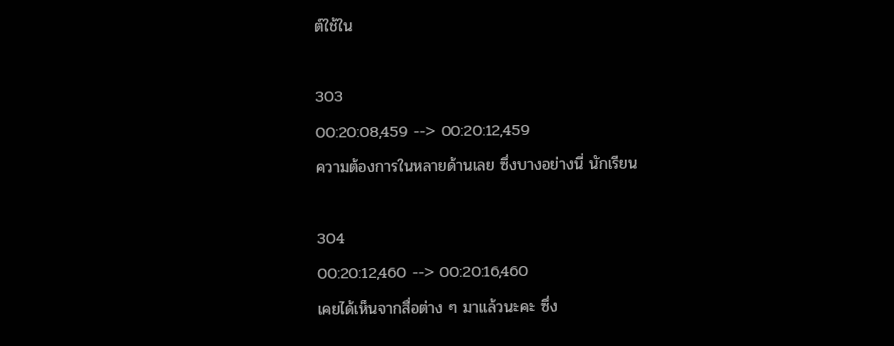ต์ใช้ใน

303
00:20:08,459 --> 00:20:12,459
ความต้องการในหลายด้านเลย ซึ่งบางอย่างนี่ นักเรียน

304
00:20:12,460 --> 00:20:16,460
เคยได้เห็นจากสื่อต่าง ๆ มาแล้วนะคะ ซึ่ง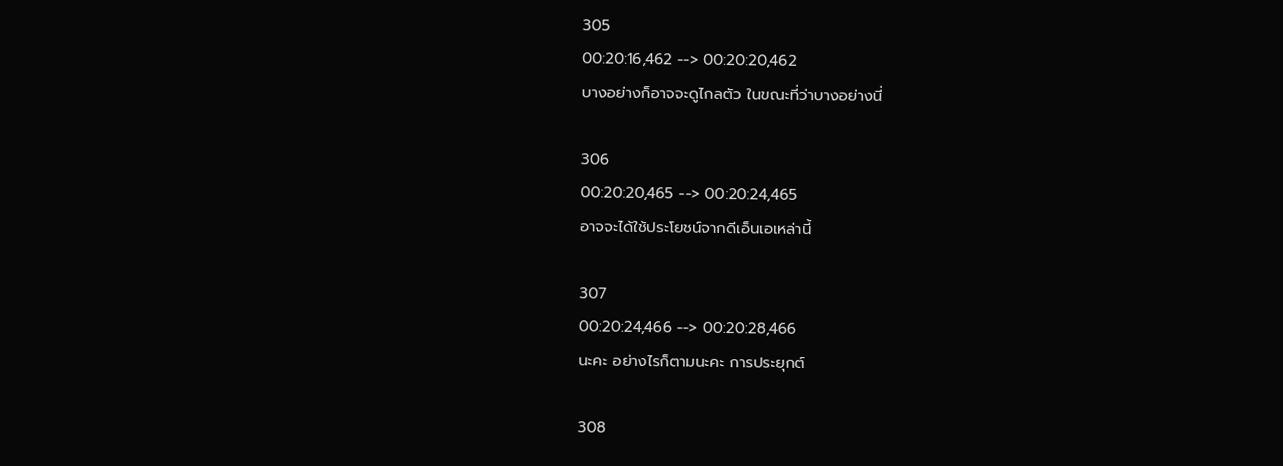305
00:20:16,462 --> 00:20:20,462
บางอย่างก็อาจจะดูไกลตัว ในขณะที่ว่าบางอย่างนี่

306
00:20:20,465 --> 00:20:24,465
อาจจะได้ใช้ประโยชน์จากดีเอ็นเอเหล่านี้

307
00:20:24,466 --> 00:20:28,466
นะคะ อย่างไรก็ตามนะคะ การประยุกต์

308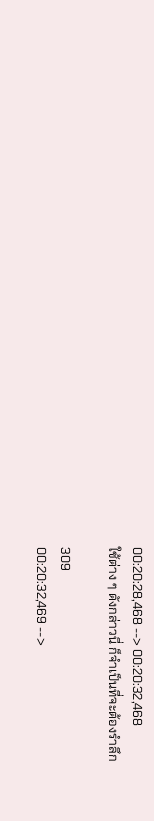00:20:28,468 --> 00:20:32,468
ใช้ต่าง ๆ ดังกล่าวนี่ ก็จำเป็นที่จะต้องรำลึก

309
00:20:32,469 -->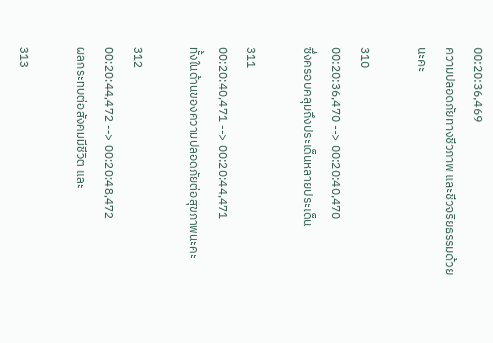00:20:36,469
ความปลอดภัยทางชีวภาพ และชีวจริยธรรมด้วยนะคะ

310
00:20:36,470 --> 00:20:40,470
ซึ่งครอบคลุมถึงประเด็นหลายประเด็น

311
00:20:40,471 --> 00:20:44,471
ทั้งในด้านของความปลอดภัยต่อสุขภาพนะคะ

312
00:20:44,472 --> 00:20:48,472
ผลกระทบต่อสังคมมีชีวิต และ

313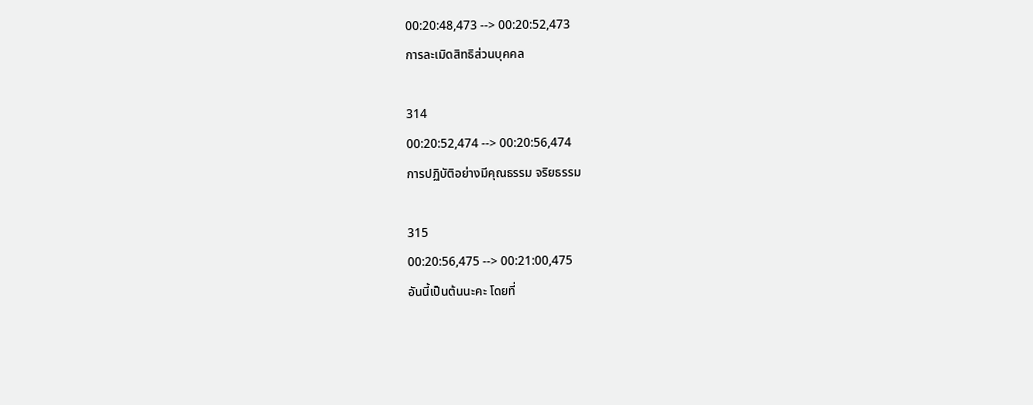00:20:48,473 --> 00:20:52,473
การละเมิดสิทธิส่วนบุคคล

314
00:20:52,474 --> 00:20:56,474
การปฏิบัติอย่างมีคุณธรรม จริยธรรม

315
00:20:56,475 --> 00:21:00,475
อันนี้เป็นต้นนะคะ โดยที่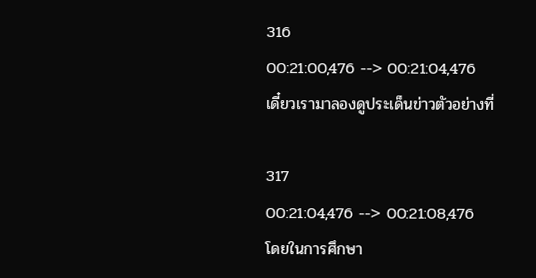316
00:21:00,476 --> 00:21:04,476
เดี๋ยวเรามาลองดูประเด็นข่าวตัวอย่างที่

317
00:21:04,476 --> 00:21:08,476
โดยในการศึกษา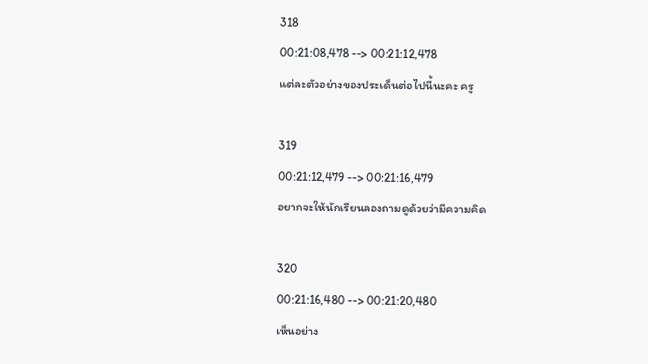318
00:21:08,478 --> 00:21:12,478
แต่ละตัวอย่างของประเด็นต่อไปนี้นะคะ ครู

319
00:21:12,479 --> 00:21:16,479
อยากจะให้นักเรียนลองถามดูด้วยว่ามีความคิด

320
00:21:16,480 --> 00:21:20,480
เห็นอย่าง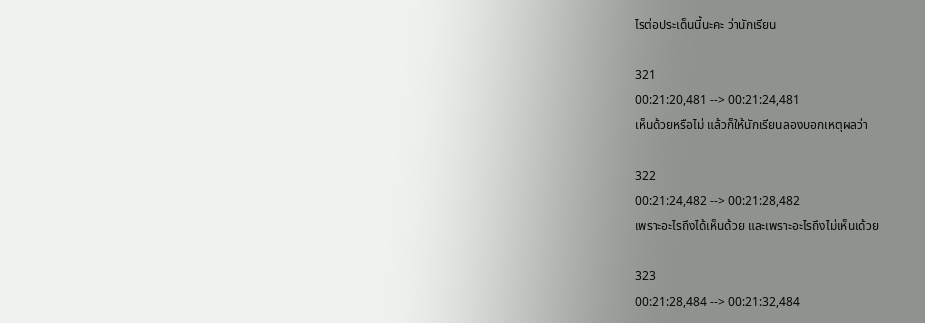ไรต่อประเด็นนี้นะคะ ว่านักเรียน

321
00:21:20,481 --> 00:21:24,481
เห็นด้วยหรือไม่ แล้วก็ให้นักเรียนลองบอกเหตุผลว่า

322
00:21:24,482 --> 00:21:28,482
เพราะอะไรถึงได้เห็นด้วย และเพราะอะไรถึงไม่เห็นเด้วย

323
00:21:28,484 --> 00:21:32,484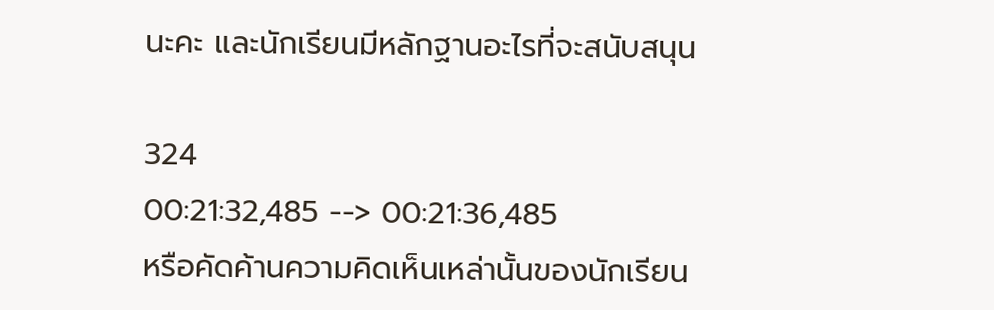นะคะ และนักเรียนมีหลักฐานอะไรที่จะสนับสนุน

324
00:21:32,485 --> 00:21:36,485
หรือคัดค้านความคิดเห็นเหล่านั้นของนักเรียน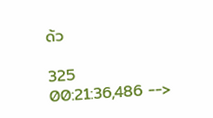ด้ว

325
00:21:36,486 -->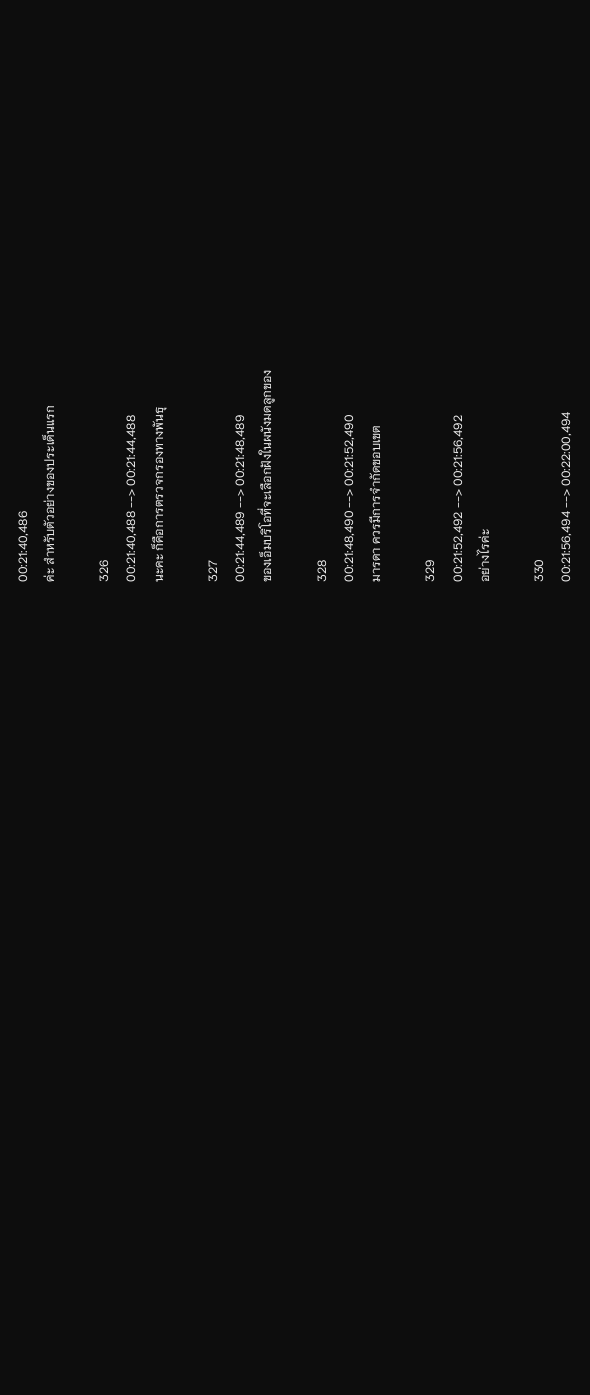00:21:40,486
ค่ะ สำหรับตัวอย่างของประเด็นแรก

326
00:21:40,488 --> 00:21:44,488
นะคะ ก็คือการตรวจกรองทางพันธุ

327
00:21:44,489 --> 00:21:48,489
ของเอ็มบริโอที่จะเลือกฝังในผนังมดลูกของ

328
00:21:48,490 --> 00:21:52,490
มารดา ควรมีการจำกัดขอบเขต

329
00:21:52,492 --> 00:21:56,492
อย่างไรค่ะ

330
00:21:56,494 --> 00:22:00,494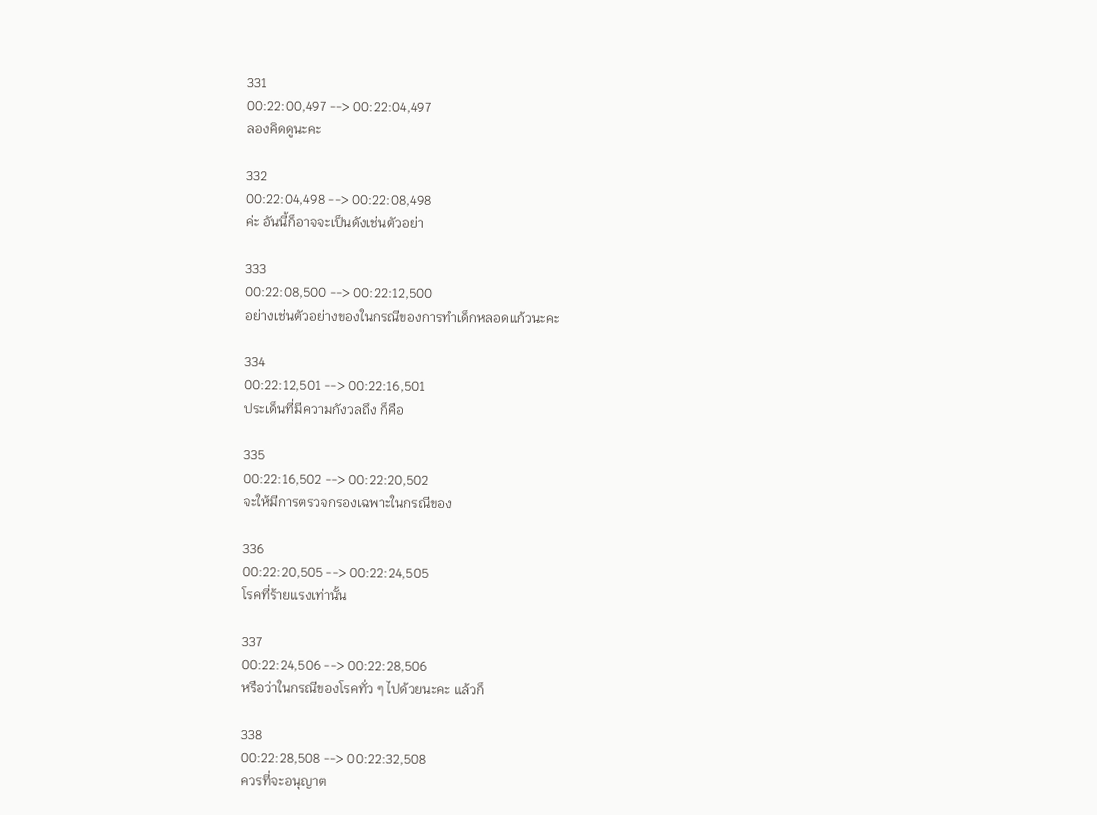331
00:22:00,497 --> 00:22:04,497
ลองคิดดูนะคะ

332
00:22:04,498 --> 00:22:08,498
ค่ะ อันนี้ก็อาจจะเป็นดังเช่นตัวอย่า

333
00:22:08,500 --> 00:22:12,500
อย่างเช่นตัวอย่างของในกรณีของการทำเด็กหลอดแก้วนะคะ

334
00:22:12,501 --> 00:22:16,501
ประเด็นที่มีความกังวลถึง ก็คือ

335
00:22:16,502 --> 00:22:20,502
จะให้มีการตรวจกรองเฉพาะในกรณีของ

336
00:22:20,505 --> 00:22:24,505
โรคที่ร้ายแรงเท่านั้น

337
00:22:24,506 --> 00:22:28,506
หรือว่าในกรณีของโรคทั่ว ๆ ไปด้วยนะคะ แล้วก็

338
00:22:28,508 --> 00:22:32,508
ควรที่จะอนุญาต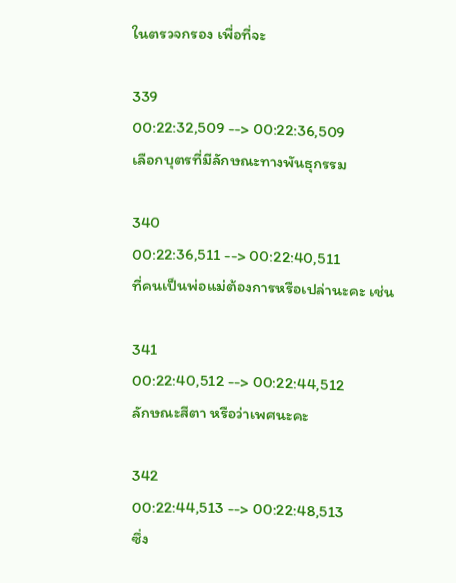ในตรวจกรอง เพื่อที่จะ

339
00:22:32,509 --> 00:22:36,509
เลือกบุตรที่มีลักษณะทางพันธุกรรม

340
00:22:36,511 --> 00:22:40,511
ที่คนเป็นพ่อแม่ต้องการหรือเปล่านะคะ เช่น

341
00:22:40,512 --> 00:22:44,512
ลักษณะสีตา หรือว่าเพศนะคะ

342
00:22:44,513 --> 00:22:48,513
ซึ่ง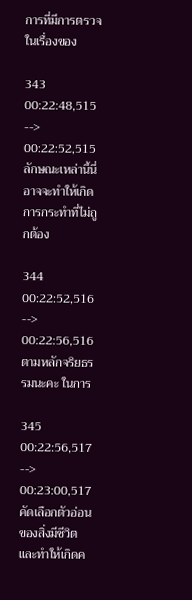การที่มีการตรวจในเรื่องของ

343
00:22:48,515 --> 00:22:52,515
ลักษณะเหล่านี้นี่ อาจจะทำให้เกิดการกระทำที่ไม่ถูกต้อง

344
00:22:52,516 --> 00:22:56,516
ตามหลักจริยธรรมนะคะ ในการ

345
00:22:56,517 --> 00:23:00,517
คัดเลือกตัวอ่อนของสิ่งมีชีวิต และทำให้เกิดค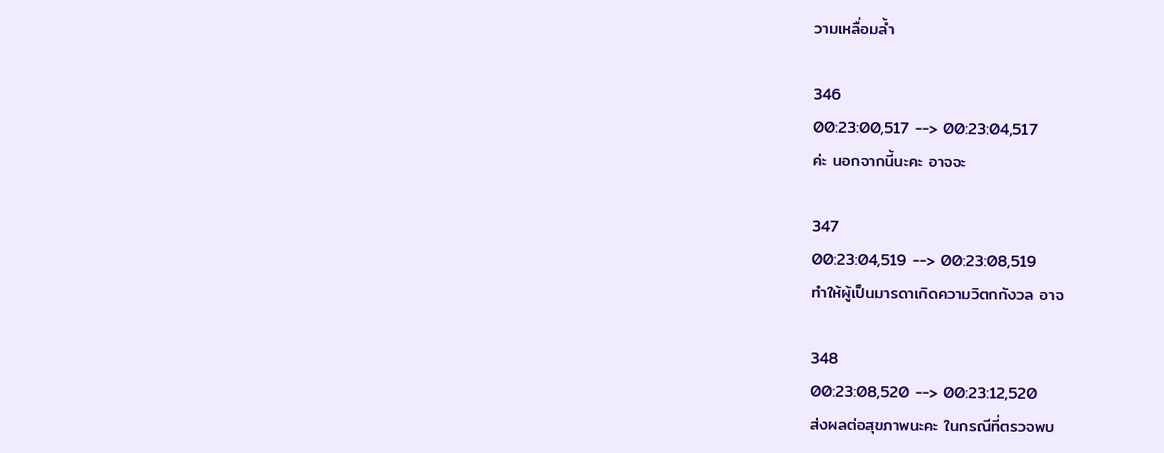วามเหลื่อมล้ำ

346
00:23:00,517 --> 00:23:04,517
ค่ะ นอกจากนี้นะคะ อาจจะ

347
00:23:04,519 --> 00:23:08,519
ทำให้ผู้เป็นมารดาเกิดความวิตกกังวล อาจ

348
00:23:08,520 --> 00:23:12,520
ส่งผลต่อสุขภาพนะคะ ในกรณีที่ตรวจพบ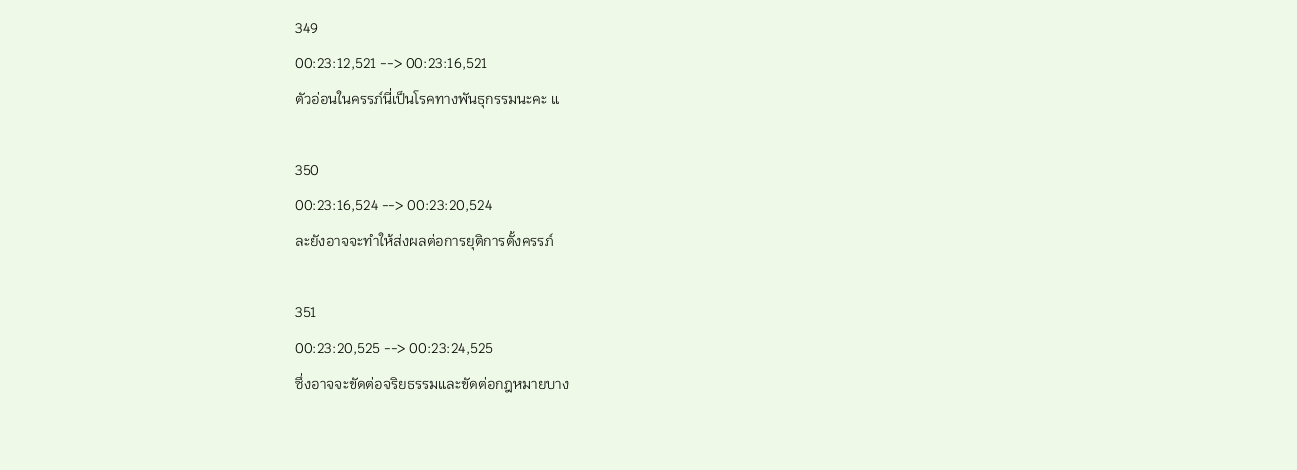349
00:23:12,521 --> 00:23:16,521
ตัวอ่อนในครรภ์นี่เป็นโรคทางพันธุกรรมนะคะ แ

350
00:23:16,524 --> 00:23:20,524
ละยังอาจจะทำให้ส่งผลต่อการยุติการตั้งครรภ์

351
00:23:20,525 --> 00:23:24,525
ซึ่งอาจจะขัดต่อจริยธรรมและขัดต่อกฎหมายบาง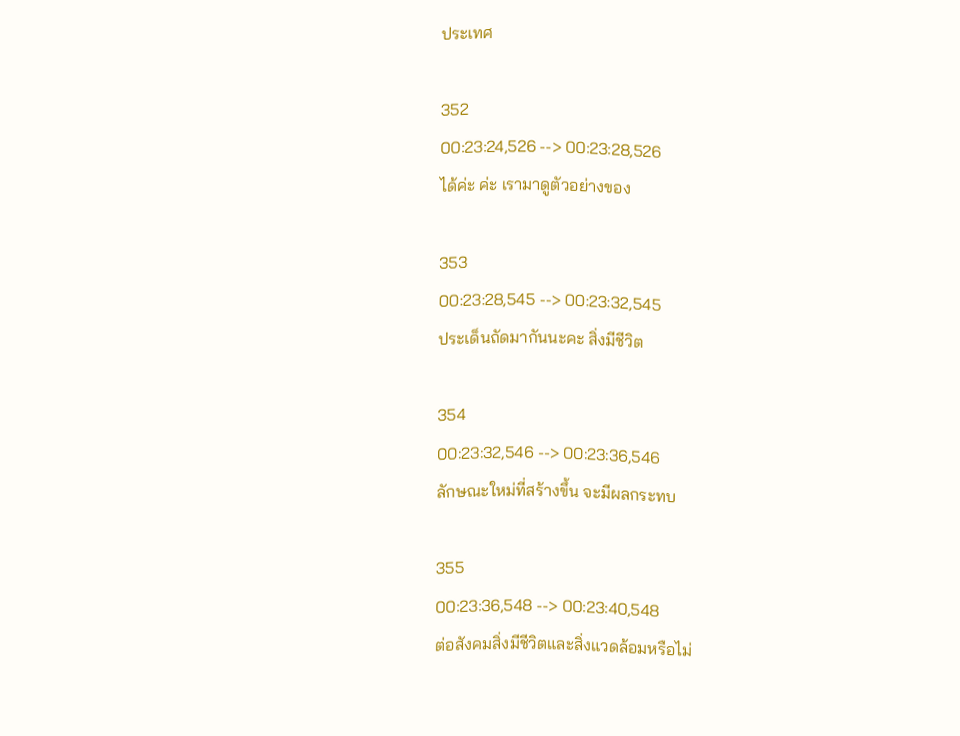ประเทศ

352
00:23:24,526 --> 00:23:28,526
ได้ค่ะ ค่ะ เรามาดูตัวอย่างของ

353
00:23:28,545 --> 00:23:32,545
ประเด็นถัดมากันนะคะ สิ่งมีชีวิต

354
00:23:32,546 --> 00:23:36,546
ลักษณะใหม่ที่สร้างขึ้น จะมีผลกระทบ

355
00:23:36,548 --> 00:23:40,548
ต่อสังคมสิ่งมีชีวิตและสิ่งแวดล้อมหรือไม่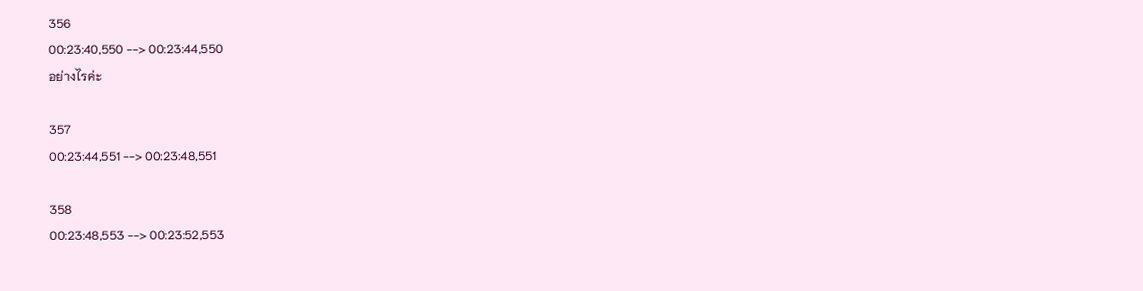356
00:23:40,550 --> 00:23:44,550
อย่างไรค่ะ

357
00:23:44,551 --> 00:23:48,551

358
00:23:48,553 --> 00:23:52,553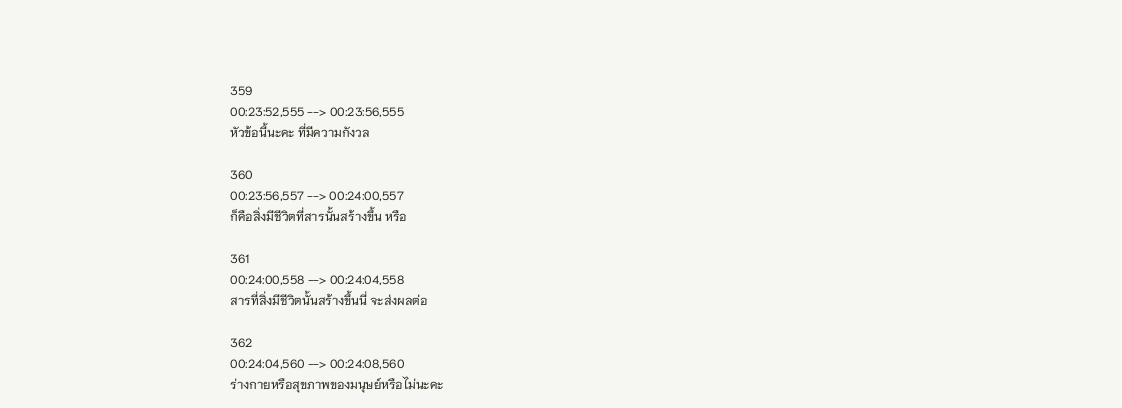359
00:23:52,555 --> 00:23:56,555
หัวข้อนี้นะคะ ที่มีความกังวล

360
00:23:56,557 --> 00:24:00,557
ก็คือสิ่งมีชีวิตที่สารนั้นสร้างขึ้น หรือ

361
00:24:00,558 --> 00:24:04,558
สารที่สิ่งมีชีวิตนั้นสร้างขึ้นนี่ จะส่งผลต่อ

362
00:24:04,560 --> 00:24:08,560
ร่างกายหรือสุขภาพของมนุษย์หรือไม่นะคะ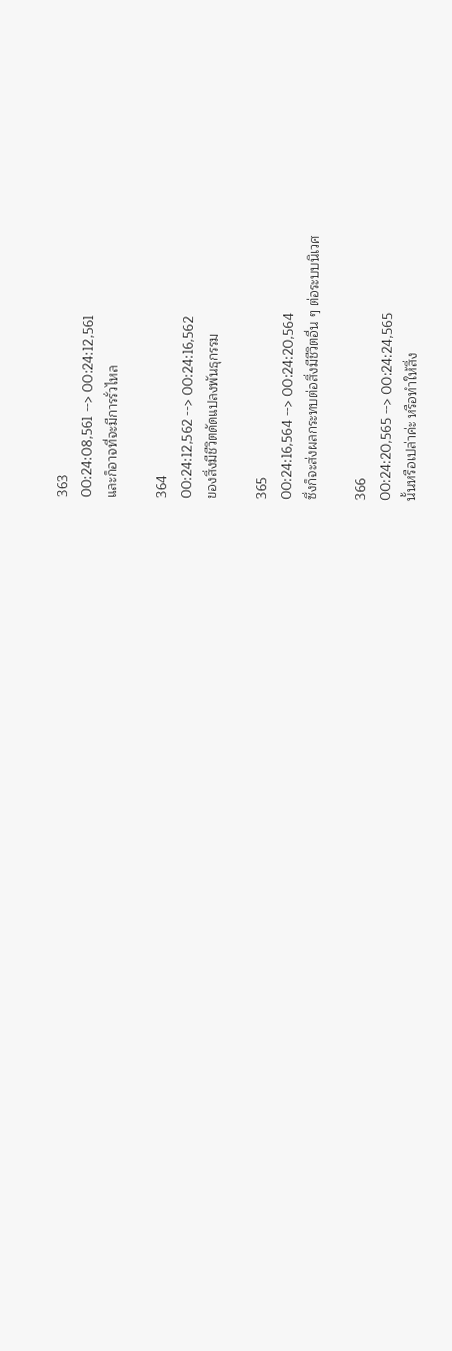363
00:24:08,561 --> 00:24:12,561
และก็อาจที่จะมีการรั่วไหล

364
00:24:12,562 --> 00:24:16,562
ของสิ่งมีชีวิตดัดแปลงพันธุกรรม

365
00:24:16,564 --> 00:24:20,564
ซึ่งก็จะส่งผลกระทบต่อสิ่งมีชีวิตอื่น ๆ ต่อระบบนิเวศ

366
00:24:20,565 --> 00:24:24,565
นั้นหรือเปล่าค่ะ หรือทำให้สิ่ง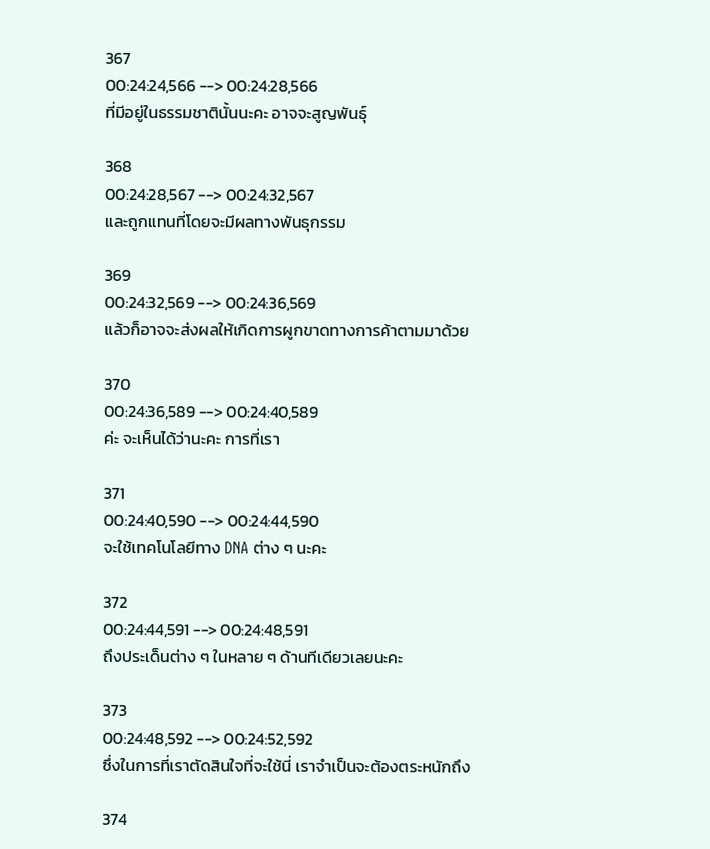367
00:24:24,566 --> 00:24:28,566
ที่มีอยู่ในธรรมชาตินั้นนะคะ อาจจะสูญพันธุ์

368
00:24:28,567 --> 00:24:32,567
และถูกแทนที่โดยจะมีผลทางพันธุกรรม

369
00:24:32,569 --> 00:24:36,569
แล้วก็อาจจะส่งผลให้เกิดการผูกขาดทางการค้าตามมาด้วย

370
00:24:36,589 --> 00:24:40,589
ค่ะ จะเห็นได้ว่านะคะ การที่เรา

371
00:24:40,590 --> 00:24:44,590
จะใช้เทคโนโลยีทาง DNA ต่าง ๆ นะคะ

372
00:24:44,591 --> 00:24:48,591
ถึงประเด็นต่าง ๆ ในหลาย ๆ ด้านทีเดียวเลยนะคะ

373
00:24:48,592 --> 00:24:52,592
ซึ่งในการที่เราตัดสินใจที่จะใช้นี่ เราจำเป็นจะต้องตระหนักถึง

374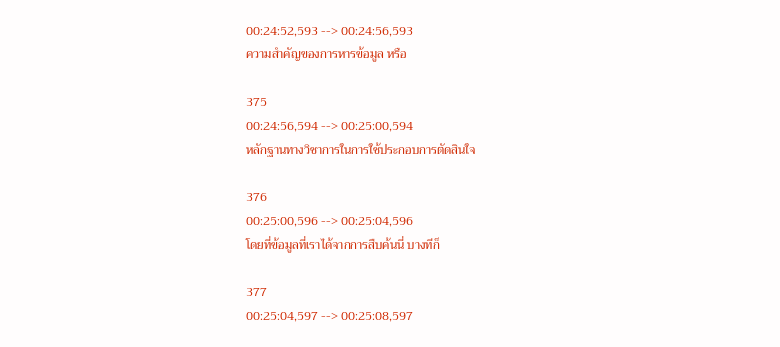00:24:52,593 --> 00:24:56,593
ความสำคัญของการหารข้อมูล หรือ

375
00:24:56,594 --> 00:25:00,594
หลักฐานทางวิชาการในการใช้ประกอบการตัดสินใจ

376
00:25:00,596 --> 00:25:04,596
โดยที่ข้อมูลที่เราได้จากการสืบค้นนี่ บางทีก็

377
00:25:04,597 --> 00:25:08,597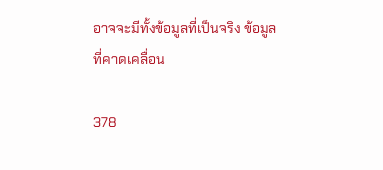อาจจะมีทั้งข้อมูลที่เป็นจริง ข้อมูลที่คาดเคลื่อน

378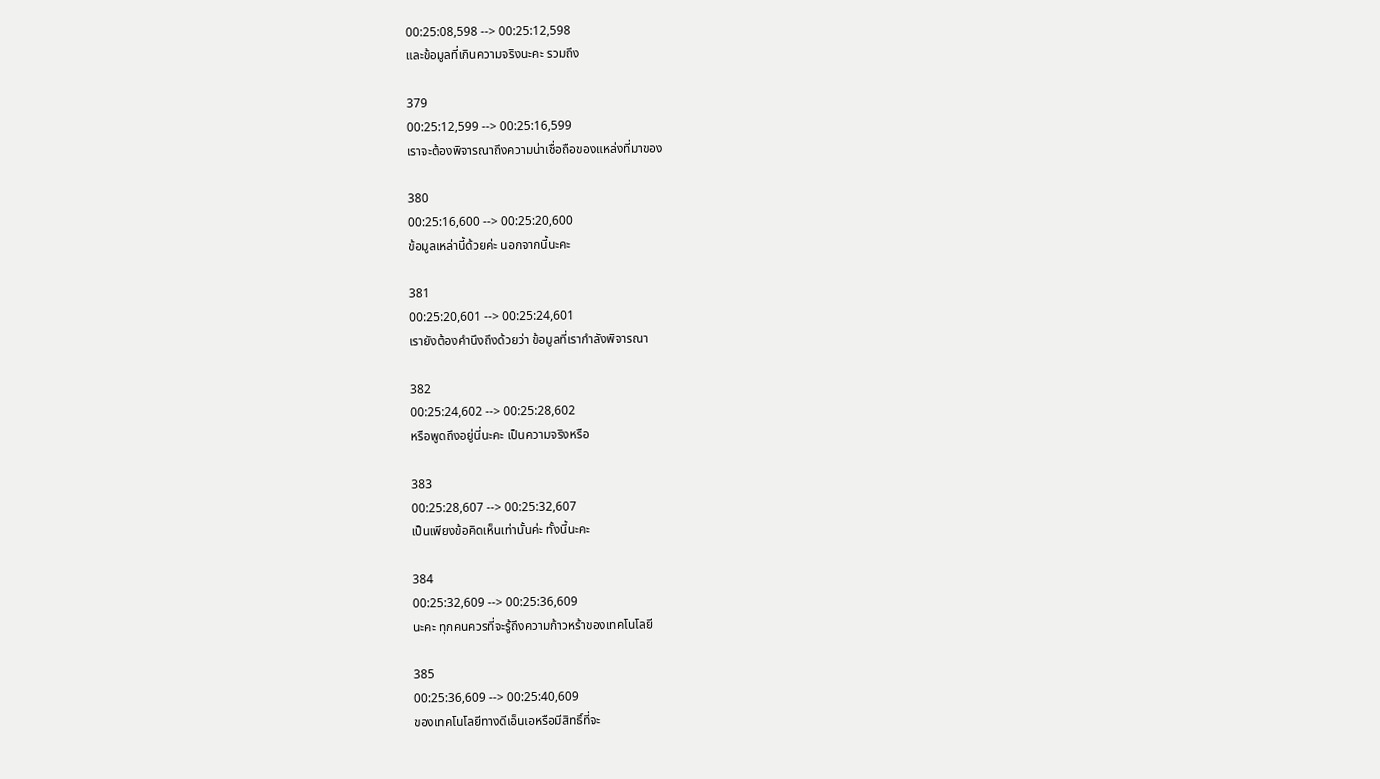00:25:08,598 --> 00:25:12,598
และข้อมูลที่เกินความจริงนะคะ รวมถึง

379
00:25:12,599 --> 00:25:16,599
เราจะต้องพิจารณาถึงความน่าเชื่อถือของแหล่งที่มาของ

380
00:25:16,600 --> 00:25:20,600
ข้อมูลเหล่านี้ด้วยค่ะ นอกจากนี้นะคะ

381
00:25:20,601 --> 00:25:24,601
เรายังต้องคำนึงถึงด้วยว่า ข้อมูลที่เรากำลังพิจารณา

382
00:25:24,602 --> 00:25:28,602
หรือพูดถึงอยู่นี่นะคะ เป็นความจริงหรือ

383
00:25:28,607 --> 00:25:32,607
เป็นเพียงข้อคิดเห็นเท่านั้นค่ะ ทั้งนี้นะคะ

384
00:25:32,609 --> 00:25:36,609
นะคะ ทุกคนควรที่จะรู้ถึงความก้าวหร้าของเทคโนโลยี

385
00:25:36,609 --> 00:25:40,609
ของเทคโนโลยีทางดีเอ็นเอหรือมีสิทธิ์ที่จะ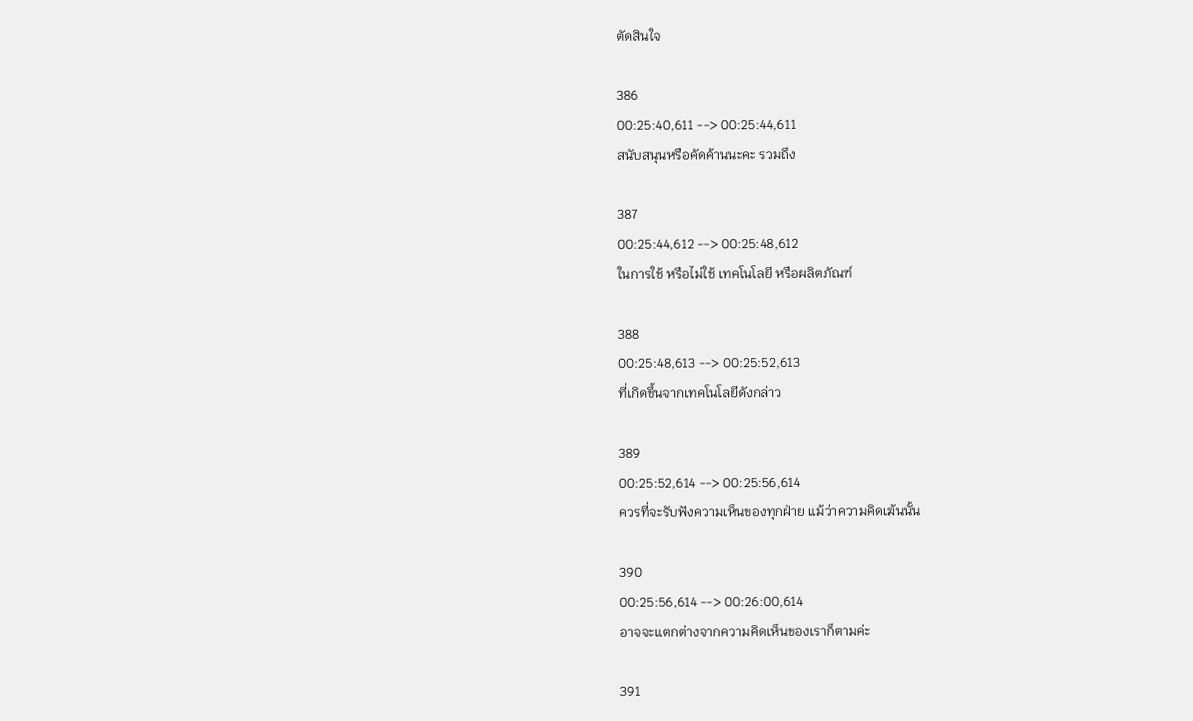ตัดสินใจ

386
00:25:40,611 --> 00:25:44,611
สนับสนุนหรือคัดค้านนะคะ รวมถึง

387
00:25:44,612 --> 00:25:48,612
ในการใช้ หรือไม่ใช้ เทคโนโลยี หรือผลิตภัณฑ์

388
00:25:48,613 --> 00:25:52,613
ที่เกิดขึ้นจากเทคโนโลยีดังกล่าว

389
00:25:52,614 --> 00:25:56,614
ควรที่จะรับฟังความเห็นของทุกฝ่าย แม้ว่าความคิดเฆ้นนั้น

390
00:25:56,614 --> 00:26:00,614
อาจจะแตกต่างจากความคิดเห็นของเราก็ตามค่ะ

391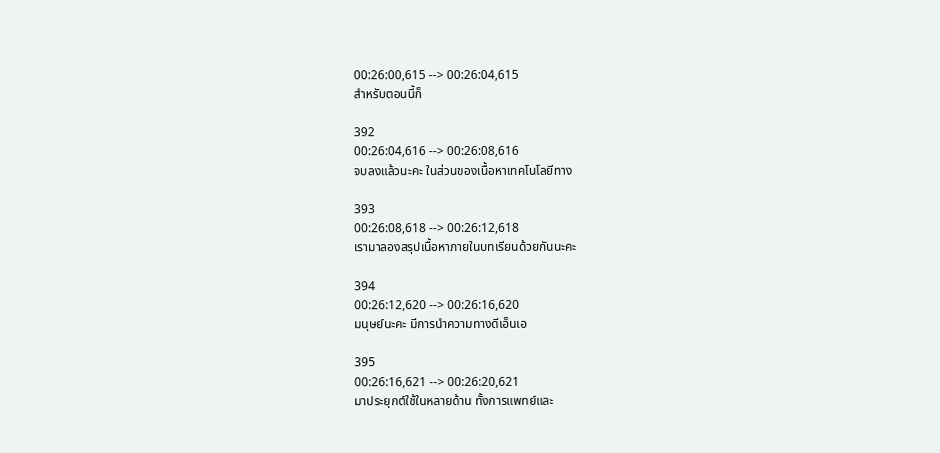00:26:00,615 --> 00:26:04,615
สำหรับตอนนี้ก็

392
00:26:04,616 --> 00:26:08,616
จบลงแล้วนะคะ ในส่วนของเนื้อหาเทคโนโลยีทาง

393
00:26:08,618 --> 00:26:12,618
เรามาลองสรุปเนื้อหาภายในบทเรียนด้วยกันนะคะ

394
00:26:12,620 --> 00:26:16,620
มนุษย์นะคะ มีการนำความทางดีเอ็นเอ

395
00:26:16,621 --> 00:26:20,621
มาประยุกต์ใช้ในหลายด้าน ทั้งการแพทย์และ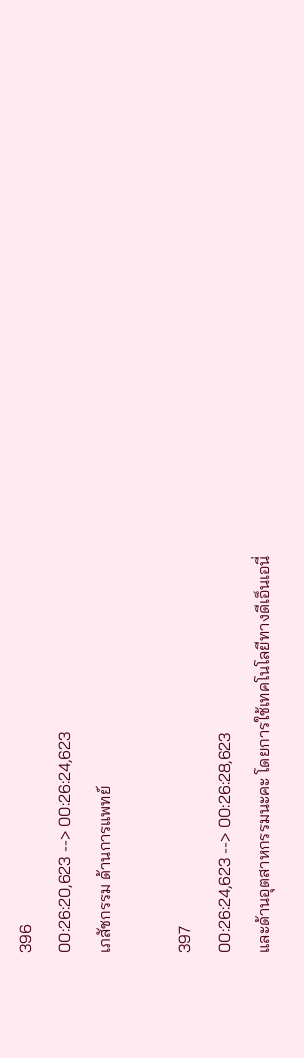396
00:26:20,623 --> 00:26:24,623
เภสัชกรรม ด้านการแพทย์

397
00:26:24,623 --> 00:26:28,623
และด้านอุตสาหกรรมนะคะ โดยการใช้เทคโนโลยีทางดีเอ็นเอนี่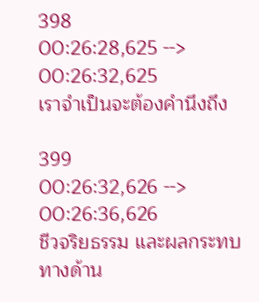398
00:26:28,625 --> 00:26:32,625
เราจำเป็นจะต้องคำนึงถึง

399
00:26:32,626 --> 00:26:36,626
ชีวจริยธรรม และผลกระทบทางด้าน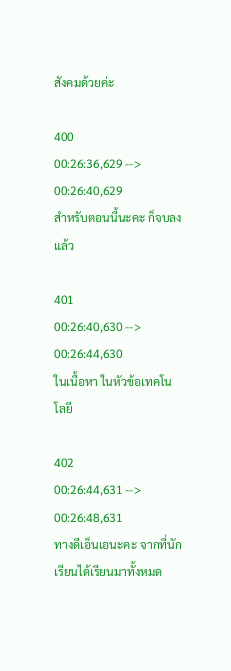สังคมด้วยค่ะ

400
00:26:36,629 --> 00:26:40,629
สำหรับตอนนี้นะคะ ก็จบลงแล้ว

401
00:26:40,630 --> 00:26:44,630
ในเนื้อหา ในหัวข้อเทคโนโลยี

402
00:26:44,631 --> 00:26:48,631
ทางดีเอ็นเอนะคะ จากที่นักเรียนได้เรียนมาทั้งหมด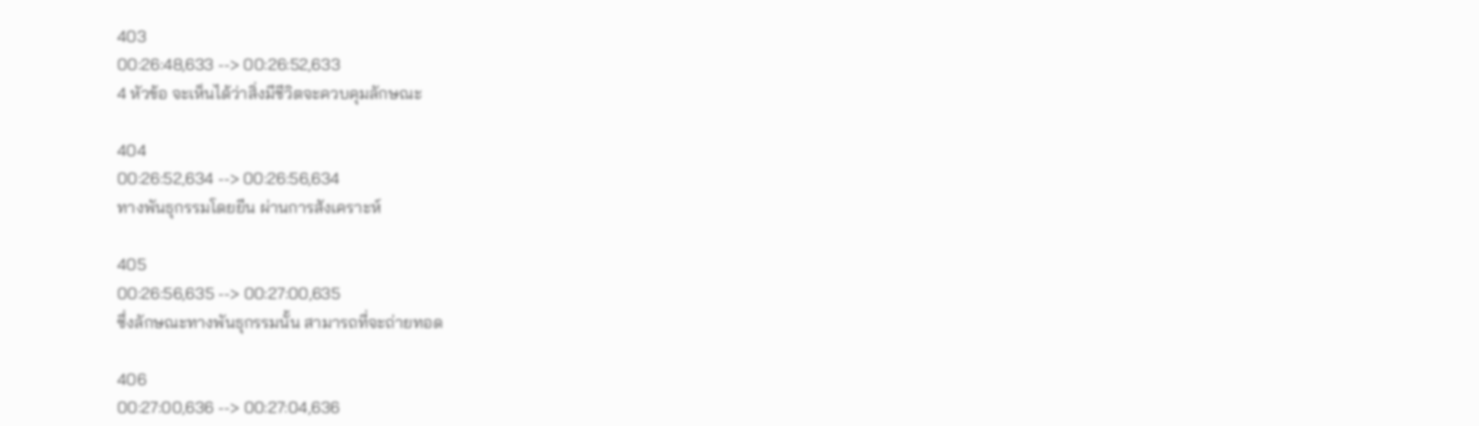403
00:26:48,633 --> 00:26:52,633
4 หัวข้อ จะเห็นได้ว่าสิ่งมีชีวิตจะควบคุมลักษณะ

404
00:26:52,634 --> 00:26:56,634
ทางพันธุกรรมโดยยีน ผ่านการสังเคราะห์

405
00:26:56,635 --> 00:27:00,635
ซึ่งลักษณะทางพันธุกรรมนั้น สามารถที่จะถ่ายทอด

406
00:27:00,636 --> 00:27:04,636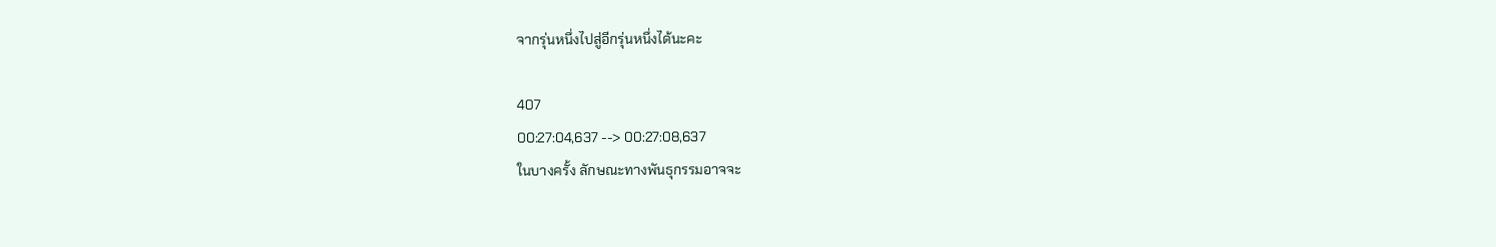จากรุ่นหนึ่งไปสู่อีกรุ่นหนึ่งได้นะคะ

407
00:27:04,637 --> 00:27:08,637
ในบางครั้ง ลักษณะทางพันธุกรรมอาจจะ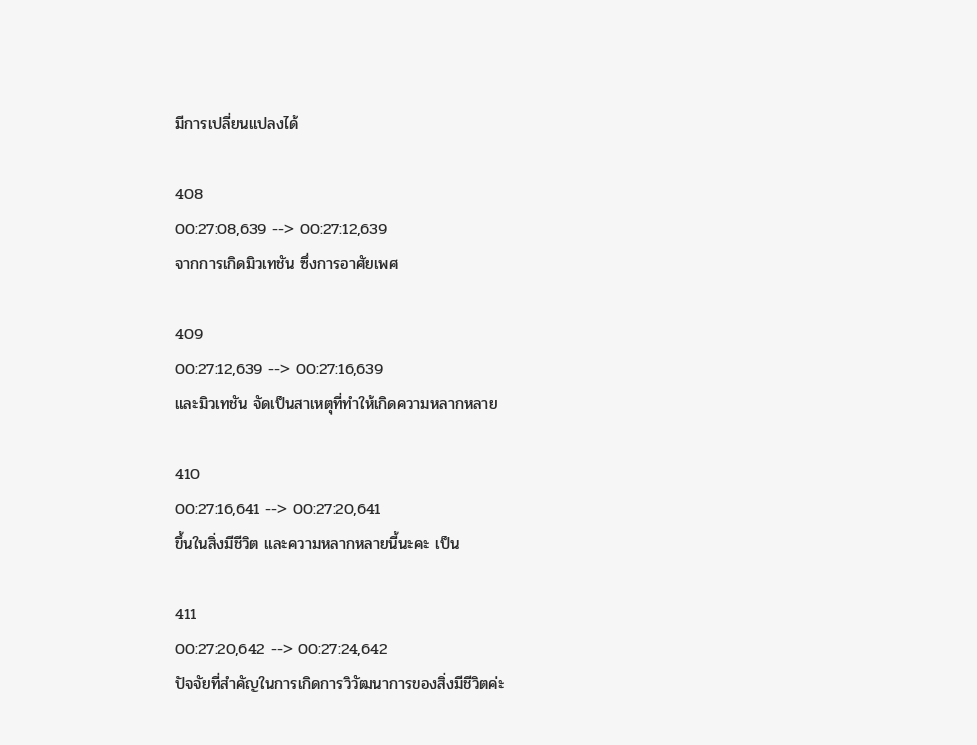มีการเปลี่ยนแปลงได้

408
00:27:08,639 --> 00:27:12,639
จากการเกิดมิวเทชัน ซึ่งการอาศัยเพศ

409
00:27:12,639 --> 00:27:16,639
และมิวเทชัน จัดเป็นสาเหตุที่ทำให้เกิดความหลากหลาย

410
00:27:16,641 --> 00:27:20,641
ขึ้นในสิ่งมีชีวิต และความหลากหลายนี้นะคะ เป็น

411
00:27:20,642 --> 00:27:24,642
ปัจจัยที่สำคัญในการเกิดการวิวัฒนาการของสิ่งมีชีวิตค่ะ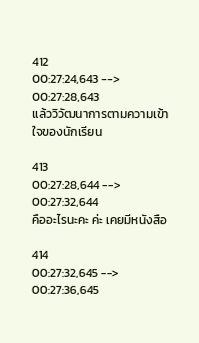412
00:27:24,643 --> 00:27:28,643
แล้ววิวัฒนาการตามความเข้าใจของนักเรียน

413
00:27:28,644 --> 00:27:32,644
คืออะไรนะคะ ค่ะ เคยมีหนังสือ

414
00:27:32,645 --> 00:27:36,645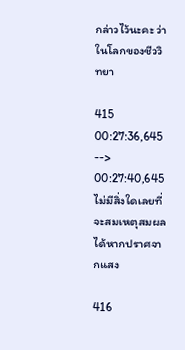กล่าวไว้นะคะ ว่าในโลกของชีววิทยา

415
00:27:36,645 --> 00:27:40,645
ไม่มีสิ่งใดเลยที่จะสมเหตุสมผลได้หากปราศจากแสง

416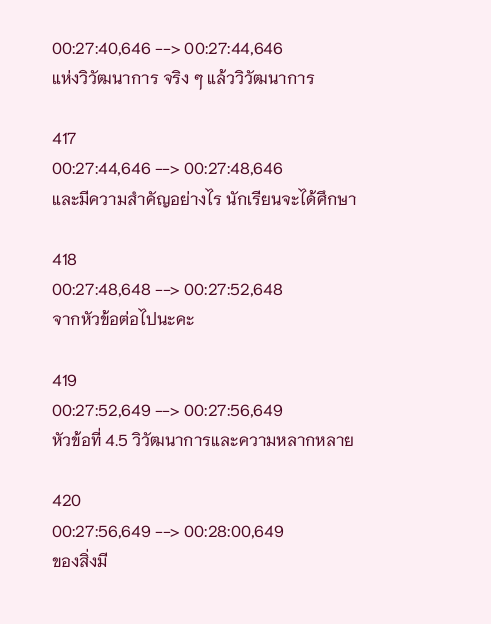00:27:40,646 --> 00:27:44,646
แห่งวิวัฒนาการ จริง ๆ แล้ววิวัฒนาการ

417
00:27:44,646 --> 00:27:48,646
และมีความสำคัญอย่างไร นักเรียนจะได้ศึกษา

418
00:27:48,648 --> 00:27:52,648
จากหัวข้อต่อไปนะคะ

419
00:27:52,649 --> 00:27:56,649
หัวข้อที่ 4.5 วิวัฒนาการและความหลากหลาย

420
00:27:56,649 --> 00:28:00,649
ของสิ่งมี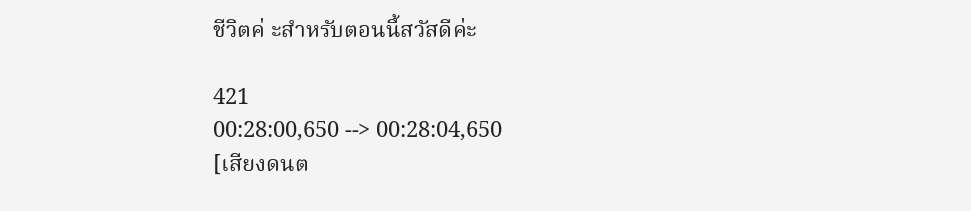ชีวิตค่ ะสำหรับตอนนี้สวัสดีค่ะ

421
00:28:00,650 --> 00:28:04,650
[เสียงดนต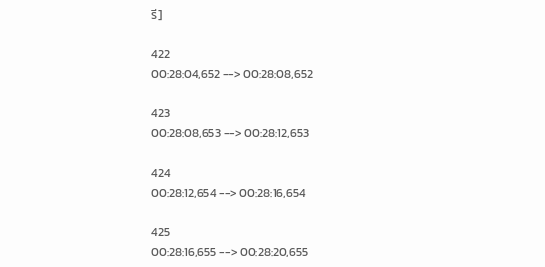รี]

422
00:28:04,652 --> 00:28:08,652

423
00:28:08,653 --> 00:28:12,653

424
00:28:12,654 --> 00:28:16,654

425
00:28:16,655 --> 00:28:20,655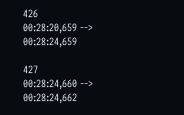426
00:28:20,659 --> 00:28:24,659

427
00:28:24,660 --> 00:28:24,662